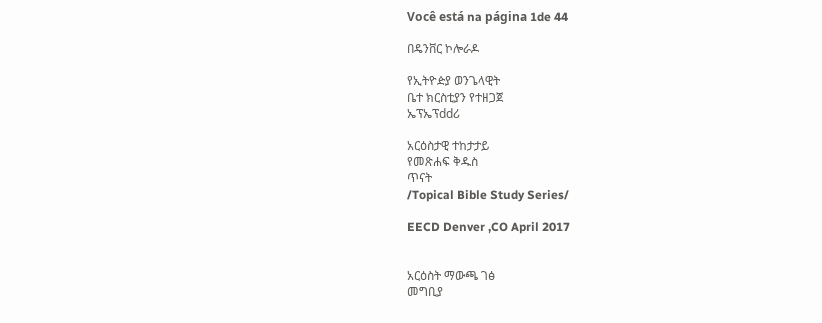Você está na página 1de 44

በዴንቨር ኮሎራዶ

የኢትዮዽያ ወንጌላዊት
ቤተ ክርስቲያን የተዘጋጀ
ኤፕኤፕddሪ

አርዕስታዊ ተከታታይ
የመጽሐፍ ቅዱስ
ጥናት
/Topical Bible Study Series/

EECD Denver ,CO April 2017


አርዕስት ማውጫ ገፅ
መግቢያ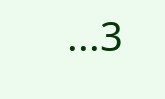...3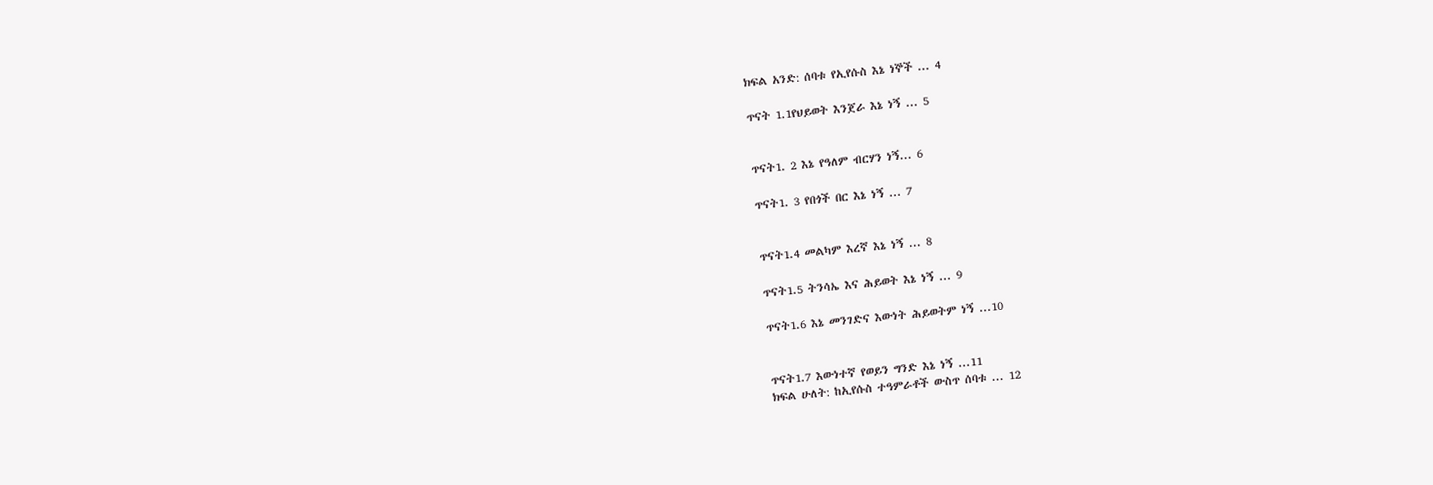ክፍል አንድ: ሰባቱ የኢየሱስ እኔ ነኞች ... 4

ጥናት 1.1የህይወት እንጀራ እኔ ነኝ ... 5


ጥናት1. 2 እኔ የዓለም ብርሃን ነኝ... 6

ጥናት1. 3 የበጎች በር እኔ ነኝ ... 7


ጥናት1.4 መልካም እረኛ እኔ ነኝ ... 8

ጥናት1.5 ትንሳኤ እና ሕይወት እኔ ነኝ ... 9

ጥናት1.6 እኔ መንገድና እውነት ሕይወትም ነኝ ...10


ጥናት1.7 እውነተኛ የወይን ግንድ እኔ ነኝ ...11
ክፍል ሁለት: ከኢየሱስ ተዓምራቶች ውስጥ ሰባቱ ... 12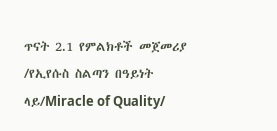ጥናት 2.1 የምልክቶች መጀመሪያ /የኢየሱስ ስልጣን በዓይነት ላይ/Miracle of Quality/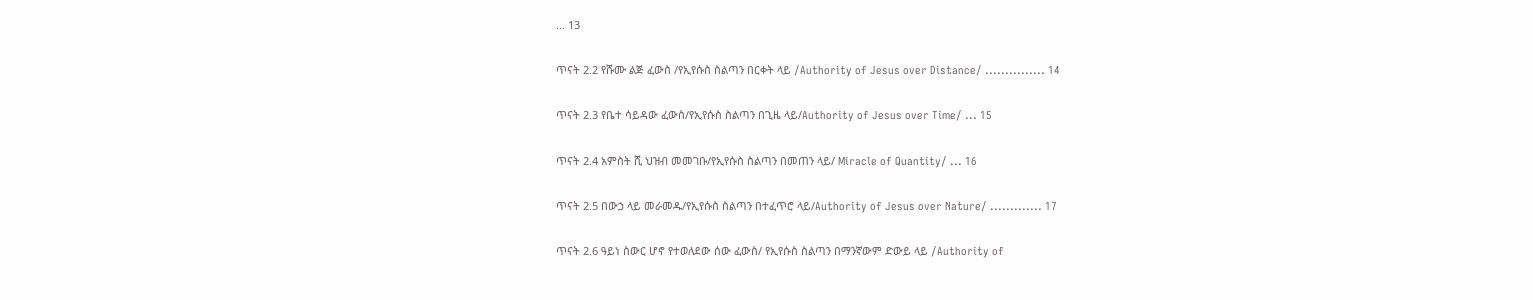... 13

ጥናት 2.2 የሹሙ ልጅ ፈውስ /የኢየሱስ ስልጣን በርቀት ላይ /Authority of Jesus over Distance/ ............... 14

ጥናት 2.3 የቤተ ሳይዳው ፈውስ/የኢየሱስ ስልጣን በጊዜ ላይ/Authority of Jesus over Time/ ... 15

ጥናት 2.4 አምስት ሺ ህዝብ መመገቡ/የኢየሱስ ስልጣን በመጠን ላይ/ Miracle of Quantity/ ... 16

ጥናት 2.5 በውኃ ላይ መራመዱ/የኢየሱስ ስልጣን በተፈጥሮ ላይ/Authority of Jesus over Nature/ ............. 17

ጥናት 2.6 ዓይነ ስውር ሆኖ የተወለደው ሰው ፈውስ/ የኢየሱስ ስልጣን በማንኛውም ድውይ ላይ /Authority of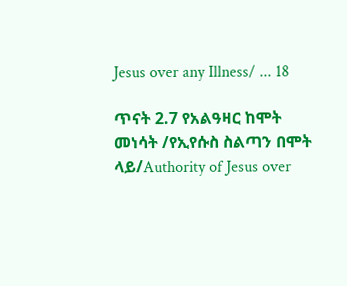Jesus over any Illness/ ... 18

ጥናት 2.7 የአልዓዛር ከሞት መነሳት /የኢየሱስ ስልጣን በሞት ላይ/Authority of Jesus over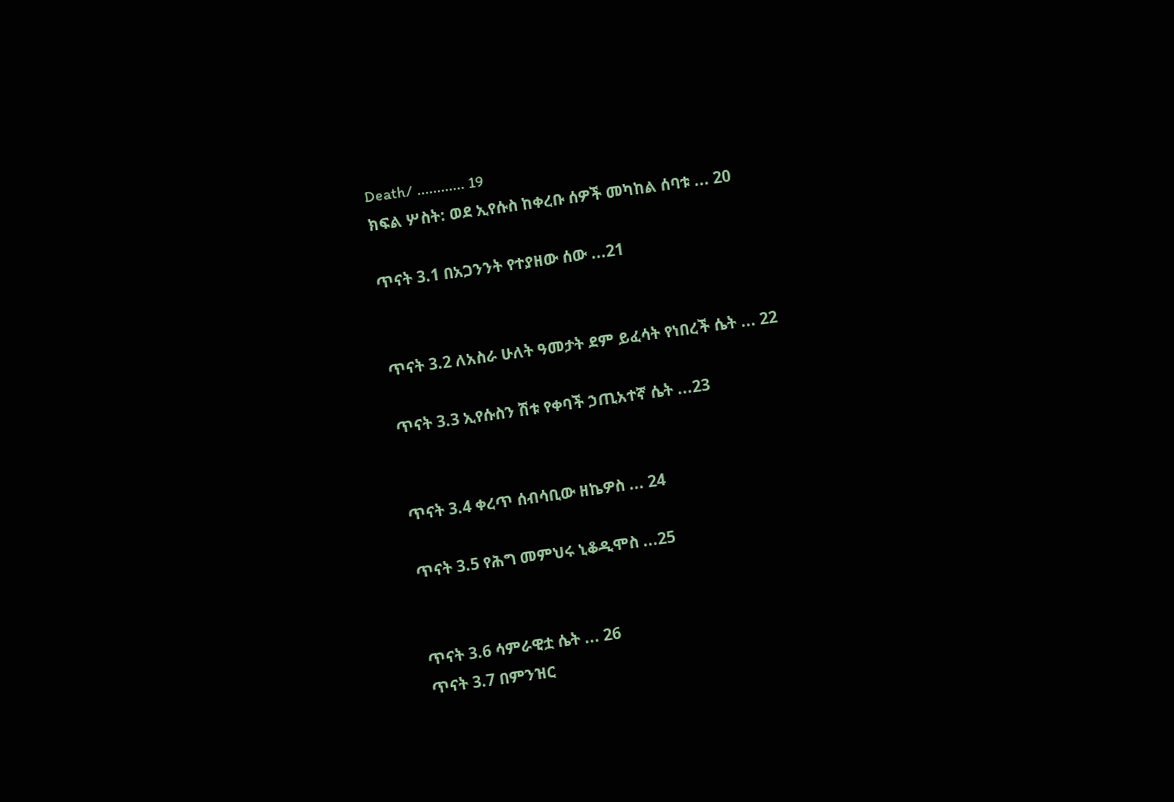Death/ ............ 19
ክፍል ሦስት: ወደ ኢየሱስ ከቀረቡ ሰዎች መካከል ሰባቱ ... 20

ጥናት 3.1 በአጋንንት የተያዘው ሰው ...21


ጥናት 3.2 ለአስራ ሁለት ዓመታት ደም ይፈሳት የነበረች ሴት ... 22

ጥናት 3.3 ኢየሱስን ሽቱ የቀባች ኃጢአተኛ ሴት ...23


ጥናት 3.4 ቀረጥ ሰብሳቢው ዘኬዎስ ... 24

ጥናት 3.5 የሕግ መምህሩ ኒቆዲሞስ ...25


ጥናት 3.6 ሳምራዊቷ ሴት ... 26
ጥናት 3.7 በምንዝር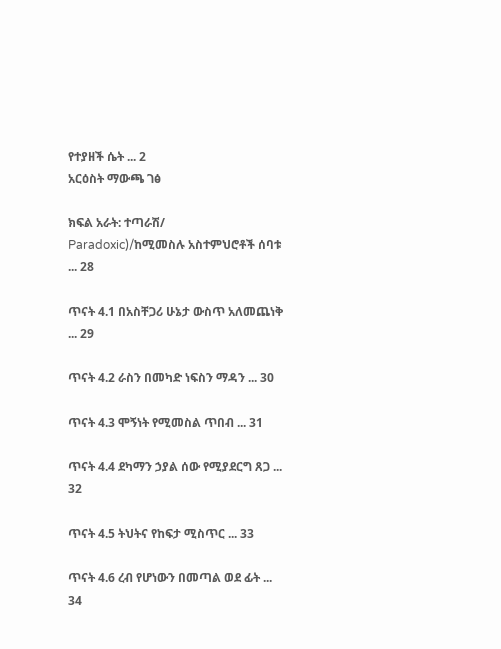የተያዘች ሴት ... 2
አርዕስት ማውጫ ገፅ

ክፍል አራት: ተጣራሽ/ Paradoxic)/ከሚመስሉ አስተምህሮቶች ሰባቱ ... 28

ጥናት 4.1 በአስቸጋሪ ሁኔታ ውስጥ አለመጨነቅ ... 29

ጥናት 4.2 ራስን በመካድ ነፍስን ማዳን ... 30

ጥናት 4.3 ሞኝነት የሚመስል ጥበብ ... 31

ጥናት 4.4 ደካማን ኃያል ሰው የሚያደርግ ጸጋ ... 32

ጥናት 4.5 ትህትና የከፍታ ሚስጥር ... 33

ጥናት 4.6 ረብ የሆነውን በመጣል ወደ ፊት ... 34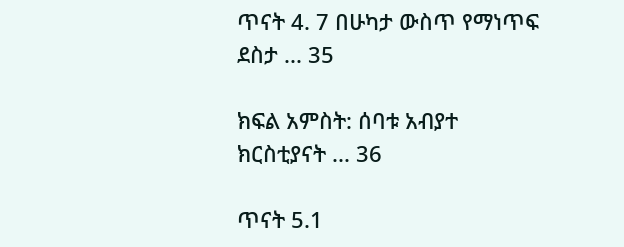ጥናት 4. 7 በሁካታ ውስጥ የማነጥፍ ደስታ ... 35

ክፍል አምስት: ሰባቱ አብያተ ክርስቲያናት ... 36

ጥናት 5.1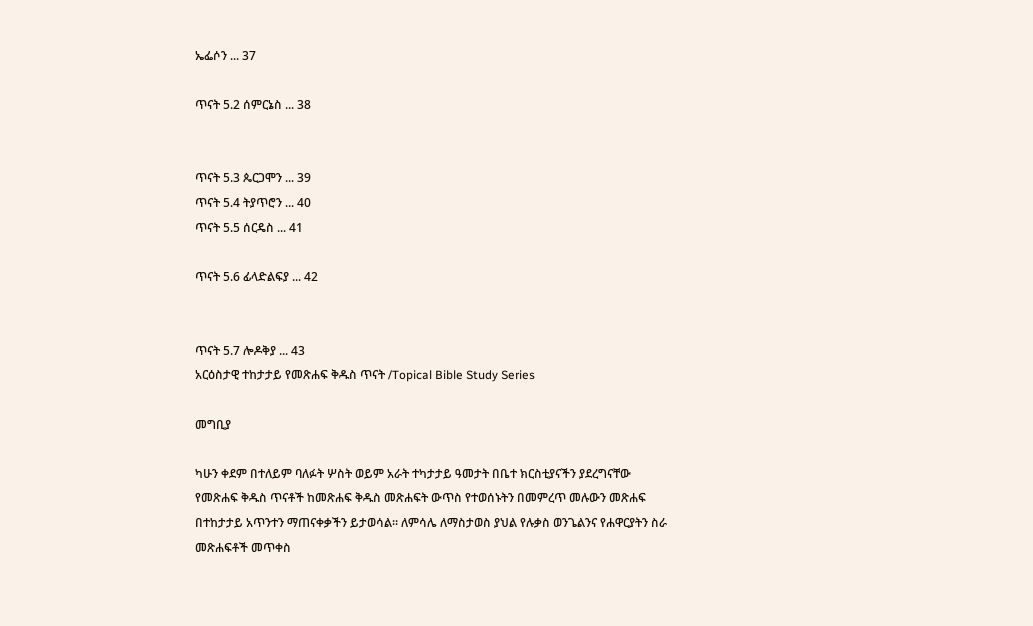ኤፌሶን ... 37

ጥናት 5.2 ሰምርኔስ ... 38


ጥናት 5.3 ጴርጋሞን ... 39
ጥናት 5.4 ትያጥሮን ... 40
ጥናት 5.5 ሰርዴስ ... 41

ጥናት 5.6 ፊላድልፍያ ... 42


ጥናት 5.7 ሎዶቅያ ... 43
አርዕስታዊ ተከታታይ የመጽሐፍ ቅዱስ ጥናት /Topical Bible Study Series

መግቢያ

ካሁን ቀደም በተለይም ባለፉት ሦስት ወይም አራት ተካታታይ ዓመታት በቤተ ክርስቲያናችን ያደረግናቸው
የመጽሐፍ ቅዱስ ጥናቶች ከመጽሐፍ ቅዱስ መጽሐፍት ውጥስ የተወሰኑትን በመምረጥ መሉውን መጽሐፍ
በተከታታይ አጥንተን ማጠናቀቃችን ይታወሳል። ለምሳሌ ለማስታወስ ያህል የሉቃስ ወንጌልንና የሐዋርያትን ስራ
መጽሐፍቶች መጥቀስ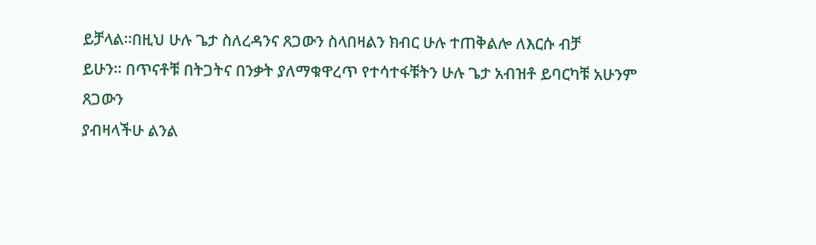ይቻላል።በዚህ ሁሉ ጌታ ስለረዳንና ጸጋውን ስላበዛልን ክብር ሁሉ ተጠቅልሎ ለእርሱ ብቻ
ይሁን። በጥናቶቹ በትጋትና በንቃት ያለማቁዋረጥ የተሳተፋቹትን ሁሉ ጌታ አብዝቶ ይባርካቹ አሁንም ጸጋውን
ያብዛላችሁ ልንል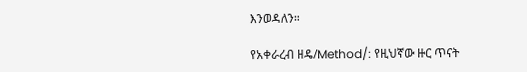እንወዳለን።

የአቀራረብ ዘዴ/Method/: የዚህኛው ዙር ጥናት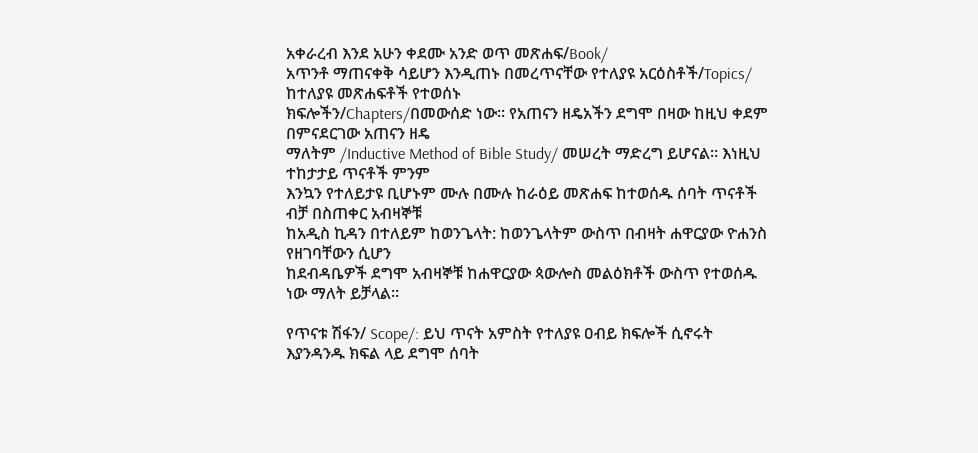አቀራረብ እንደ አሁን ቀደሙ አንድ ወጥ መጽሐፍ/Book/
አጥንቶ ማጠናቀቅ ሳይሆን እንዲጠኑ በመረጥናቸው የተለያዩ አርዕስቶች/Topics/ ከተለያዩ መጽሐፍቶች የተወሰኑ
ክፍሎችን/Chapters/በመውሰድ ነው። የአጠናን ዘዴአችን ደግሞ በዛው ከዚህ ቀደም በምናደርገው አጠናን ዘዴ
ማለትም /Inductive Method of Bible Study/ መሠረት ማድረግ ይሆናል። እነዚህ ተከታታይ ጥናቶች ምንም
እንኳን የተለይታዩ ቢሆኑም ሙሉ በሙሉ ከራዕይ መጽሐፍ ከተወሰዱ ሰባት ጥናቶች ብቻ በስጠቀር አብዛኞቹ
ከአዲስ ኪዳን በተለይም ከወንጌላት: ከወንጌላትም ውስጥ በብዛት ሐዋርያው ዮሐንስ የዘገባቸውን ሲሆን
ከደብዳቤዎች ደግሞ አብዛኞቹ ከሐዋርያው ጳውሎስ መልዕክቶች ውስጥ የተወሰዱ ነው ማለት ይቻላል።

የጥናቱ ሽፋን/ Scope/: ይህ ጥናት አምስት የተለያዩ ዐብይ ክፍሎች ሲኖሩት እያንዳንዱ ክፍል ላይ ደግሞ ሰባት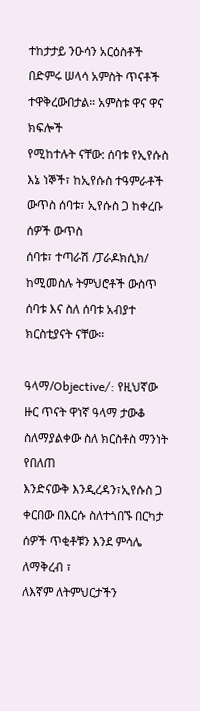ተከታታይ ንዑሳን አርዕስቶች በድምሩ ሠላሳ አምስት ጥናቶች ተዋቅረውበታል። አምስቱ ዋና ዋና ክፍሎች
የሚከተሉት ናቸው: ሰባቱ የኢየሱስ እኔ ነኞች፣ ከኢየሱስ ተዓምራቶች ውጥስ ሰባቱ፣ ኢየሱስ ጋ ከቀረቡ ሰዎች ውጥስ
ሰባቱ፣ ተጣራሽ /ፓራዶክሲክ/ ከሚመስሉ ትምህሮቶች ውስጥ ሰባቱ እና ስለ ሰባቱ አብያተ ክርስቲያናት ናቸው።

ዓላማ/Objective/: የዚህኛው ዙር ጥናት ዋነኛ ዓላማ ታውቆ ስለማያልቀው ስለ ክርስቶስ ማንነት የበለጠ
እንድናውቅ እንዲረዳን፣ኢየሱስ ጋ ቀርበው በእርሱ ስለተጎበኙ በርካታ ሰዎች ጥቂቶቹን እንደ ምሳሌ ለማቅረብ ፣
ለእኛም ለትምህርታችን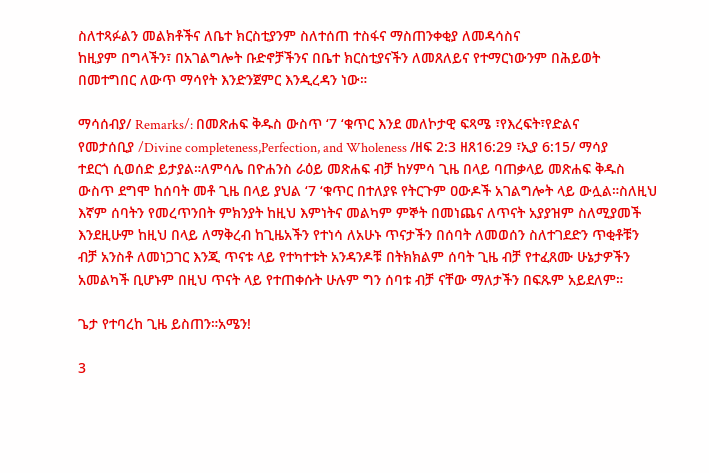ስለተጻፉልን መልክቶችና ለቤተ ክርስቲያንም ስለተሰጠ ተስፋና ማስጠንቀቂያ ለመዳሳስና
ከዚያም በግላችን፣ በአገልግሎት ቡድኖቻችንና በቤተ ክርስቲያናችን ለመጸለይና የተማርነውንም በሕይወት
በመተግበር ለውጥ ማሳየት እንድንጀምር እንዲረዳን ነው።

ማሳሰብያ/ Remarks/: በመጽሐፍ ቅዱስ ውስጥ ‘7 ‘ቁጥር እንደ መለኮታዊ ፍጻሜ ፣የእረፍት፣የድልና
የመታሰቢያ /Divine completeness,Perfection, and Wholeness /ዘፍ 2:3 ዘጸ16:29 ፣ኢያ 6:15/ ማሳያ
ተደርጎ ሲወሰድ ይታያል።ለምሳሌ በዮሐንስ ራዕይ መጽሐፍ ብቻ ከሃምሳ ጊዜ በላይ ባጠቃላይ መጽሐፍ ቅዱስ
ውስጥ ደግሞ ከሰባት መቶ ጊዜ በላይ ያህል ‘7 ‘ቁጥር በተለያዩ የትርጉም ዐውዶች አገልግሎት ላይ ውሏል።ስለዚህ
እኛም ሰባትን የመረጥንበት ምክንያት ከዚህ እምነትና መልካም ምኞት በመነጨና ለጥናት አያያዝም ስለሚያመች
እንደዚሁም ከዚህ በላይ ለማቅረብ ከጊዜአችን የተነሳ ለአሁኑ ጥናታችን በሰባት ለመወሰን ስለተገደድን ጥቂቶቹን
ብቻ አንስቶ ለመነጋገር እንጂ ጥናቱ ላይ የተካተቱት አንዳንዶቹ በትክክልም ሰባት ጊዜ ብቻ የተፈጸሙ ሁኔታዎችን
አመልካች ቢሆኑም በዚህ ጥናት ላይ የተጠቀሱት ሁሉም ግን ሰባቱ ብቻ ናቸው ማለታችን በፍጹም አይደለም።

ጌታ የተባረከ ጊዜ ይስጠን።አሜን!

3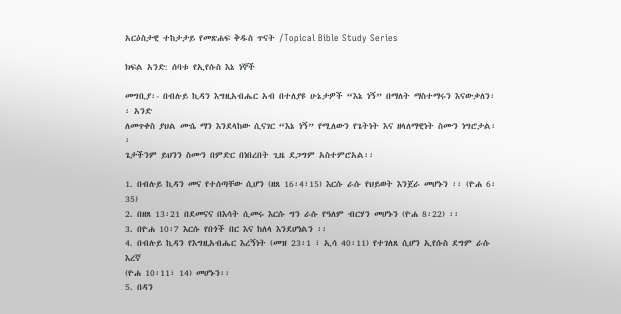አርዕስታዊ ተከታታይ የመጽሐፍ ቅዱስ ጥናት /Topical Bible Study Series

ክፍል አንድ: ሰባቱ የኢየሱስ እኔ ነኞች

መግቢያ፡- በብሉይ ኪዳን እግዚአብሔር አብ በተለያዩ ሁኔታዎች “እኔ ነኝ” በማለት ማስተማሩን እናውቃለን፡፡ አንድ
ለመጥቀስ ያህል ሙሴ ማን እንደላከው ሲናገር “እኔ ነኝ” የሚለውን የጌትነት እና ዘላለማዊነት ስሙን ነግሮታል፡፡
ጌታችንም ይህንን ስሙን በምድር በነበረበት ጊዜ ደጋግም አስተምሮአል፡፡

1. በብሉይ ኪዳን መና የተሰጣቸው ሲሆን (ዘጸ 16፡4፣15) እርሱ ራሱ የህይወት እንጀራ መሆኑን ፡፡ (ዮሐ 6፡35)
2. በዘጸ 13፡21 በደመናና በእሳት ሲመሩ እርሱ ግን ራሱ የዓለም ብርሃን መሆኑን (ዮሐ 8፡22) ፡፡
3. በዮሐ 10፡7 እርሱ የበጎች በር እና ከለላ እንደሆነልን ፡፡
4. በብሉይ ኪዳን የእግዚአብሔር እረኝነት (መዝ 23፡1 ፣ ኢሳ 40፡11) የተገለጸ ሲሆን ኢየሱስ ደግም ራሱ እረኛ
(ዮሐ 10፡11፣ 14) መሆኑን፡፡
5. በዳን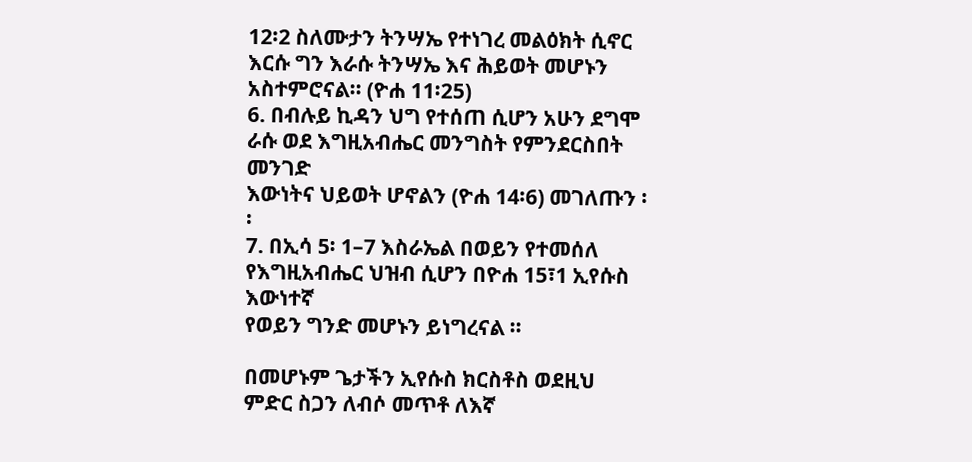12፡2 ስለሙታን ትንሣኤ የተነገረ መልዕክት ሲኖር እርሱ ግን እራሱ ትንሣኤ እና ሕይወት መሆኑን
አስተምሮናል፡፡ (ዮሐ 11፡25)
6. በብሉይ ኪዳን ህግ የተሰጠ ሲሆን አሁን ደግሞ ራሱ ወደ እግዚአብሔር መንግስት የምንደርስበት መንገድ
እውነትና ህይወት ሆኖልን (ዮሐ 14፡6) መገለጡን ፡፡
7. በኢሳ 5፡ 1–7 እስራኤል በወይን የተመሰለ የእግዚአብሔር ህዝብ ሲሆን በዮሐ 15፣1 ኢየሱስ እውነተኛ
የወይን ግንድ መሆኑን ይነግረናል ፡፡

በመሆኑም ጌታችን ኢየሱስ ክርስቶስ ወደዚህ ምድር ስጋን ለብሶ መጥቶ ለእኛ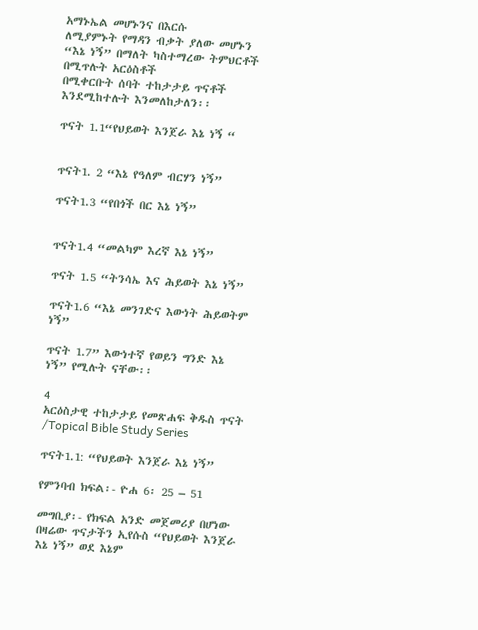አማኑኤል መሆኑንና በእርሱ
ለሚያምኑት የማዳን ብቃት ያለው መሆኑን “እኔ ነኝ” በማለት ካስተማረው ትምህርቶች በሚጥሉት አርዕስቶች
በሚቀርቡት ሰባት ተከታታይ ጥናቶች እንደሚከተሉት እንመለከታለን፡፡

ጥናት 1.1“የህይወት እንጀራ እኔ ነኝ “


ጥናት1. 2 “እኔ የዓለም ብርሃን ነኝ”

ጥናት1.3 “የበጎች በር እኔ ነኝ”


ጥናት1.4 “መልካም እረኛ እኔ ነኝ”

ጥናት 1.5 “ትንሳኤ እና ሕይወት እኔ ነኝ”

ጥናት1.6 “እኔ መንገድና እውነት ሕይወትም ነኝ”

ጥናት 1.7” እውነተኛ የወይን ግንድ እኔ ነኝ” የሚሉት ናቸው፡፡

4
አርዕስታዊ ተከታታይ የመጽሐፍ ቅዱስ ጥናት /Topical Bible Study Series

ጥናት1.1: “የህይወት እንጀራ እኔ ነኝ”

የምንባብ ክፍል፡- ዮሐ 6፡ 25 – 51

መግቢያ፡- የክፍል አንድ መጀመሪያ በሆነው በዛሬው ጥናታችን ኢየሱስ “የህይወት እንጀራ እኔ ነኝ” ወደ እኔም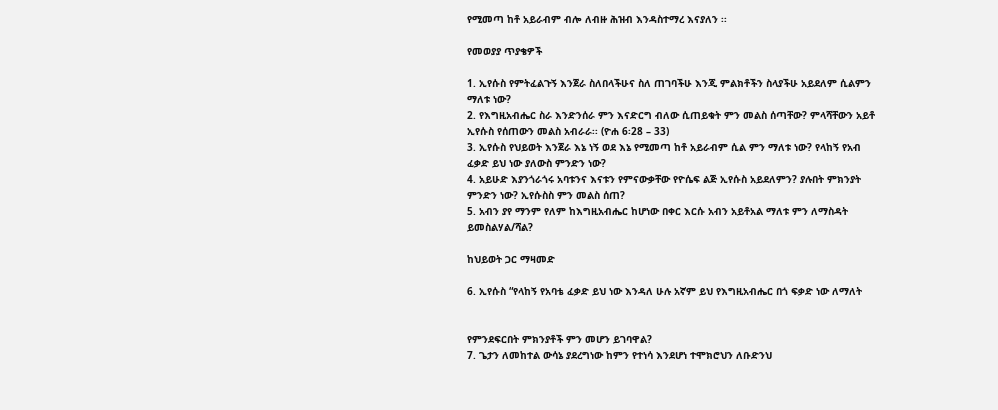የሚመጣ ከቶ አይራብም ብሎ ለብዙ ሕዝብ እንዳስተማረ እናያለን ፡፡

የመወያያ ጥያቄዎች

1. ኢየሱስ የምትፈልጉኝ እንጀራ ስለበላችሁና ስለ ጠገባችሁ እንጂ ምልክቶችን ስላያችሁ አይደለም ሲልምን
ማለቱ ነው?
2. የእግዚአብሔር ስራ እንድንሰራ ምን እናድርግ ብለው ሲጠይቁት ምን መልስ ሰጣቸው? ምላሻቸውን አይቶ
ኢየሱስ የሰጠውን መልስ አብራራ፡፡ (ዮሐ 6፡28 – 33)
3. ኢየሱስ የህይወት እንጀራ እኔ ነኝ ወደ እኔ የሚመጣ ከቶ አይራብም ሲል ምን ማለቱ ነው? የላከኝ የአብ
ፈቃድ ይህ ነው ያለውስ ምንድን ነው?
4. አይሁድ እያንጎራጎሩ አባቱንና እናቱን የምናውቃቸው የዮሴፍ ልጅ ኢየሱስ አይደለምን? ያሉበት ምክንያት
ምንድን ነው? ኢየሱስስ ምን መልስ ሰጠ?
5. አብን ያየ ማንም የለም ከእግዚአብሔር ከሆነው በቀር እርሱ አብን አይቶአል ማለቱ ምን ለማስዳት
ይመስልሃል/ሻል?

ከህይወት ጋር ማዛመድ

6. ኢየሱስ “የላከኝ የአባቴ ፈቃድ ይህ ነው እንዳለ ሁሉ አኛም ይህ የእግዚአብሔር በጎ ፍቃድ ነው ለማለት


የምንደፍርበት ምክንያቶች ምን መሆን ይገባዋል?
7. ጌታን ለመከተል ውሳኔ ያደረግነው ከምን የተነሳ እንደሆነ ተሞክሮህን ለቡድንህ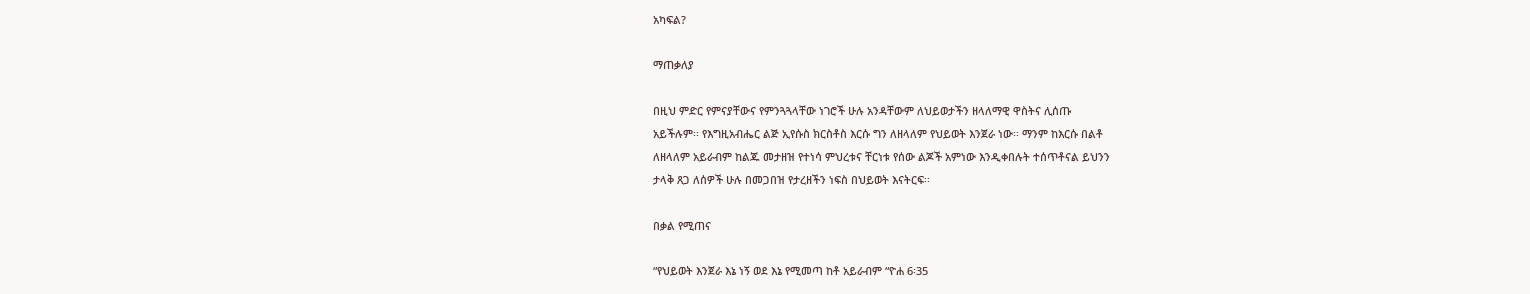አካፍል?

ማጠቃለያ

በዚህ ምድር የምናያቸውና የምንጓጓላቸው ነገሮች ሁሉ አንዳቸውም ለህይወታችን ዘላለማዊ ዋስትና ሊሰጡ
አይችሉም፡፡ የእግዚአብሔር ልጅ ኢየሱስ ክርስቶስ እርሱ ግን ለዘላለም የህይወት እንጀራ ነው፡፡ ማንም ከእርሱ በልቶ
ለዘላለም አይራብም ከልጁ መታዘዝ የተነሳ ምህረቱና ቸርነቱ የሰው ልጆች አምነው እንዲቀበሉት ተሰጥቶናል ይህንን
ታላቅ ጸጋ ለሰዎች ሁሉ በመጋበዝ የታረዘችን ነፍስ በህይወት እናትርፍ፡፡

በቃል የሚጠና

“የህይወት እንጀራ እኔ ነኝ ወደ እኔ የሚመጣ ከቶ አይራብም “ዮሐ 6፡35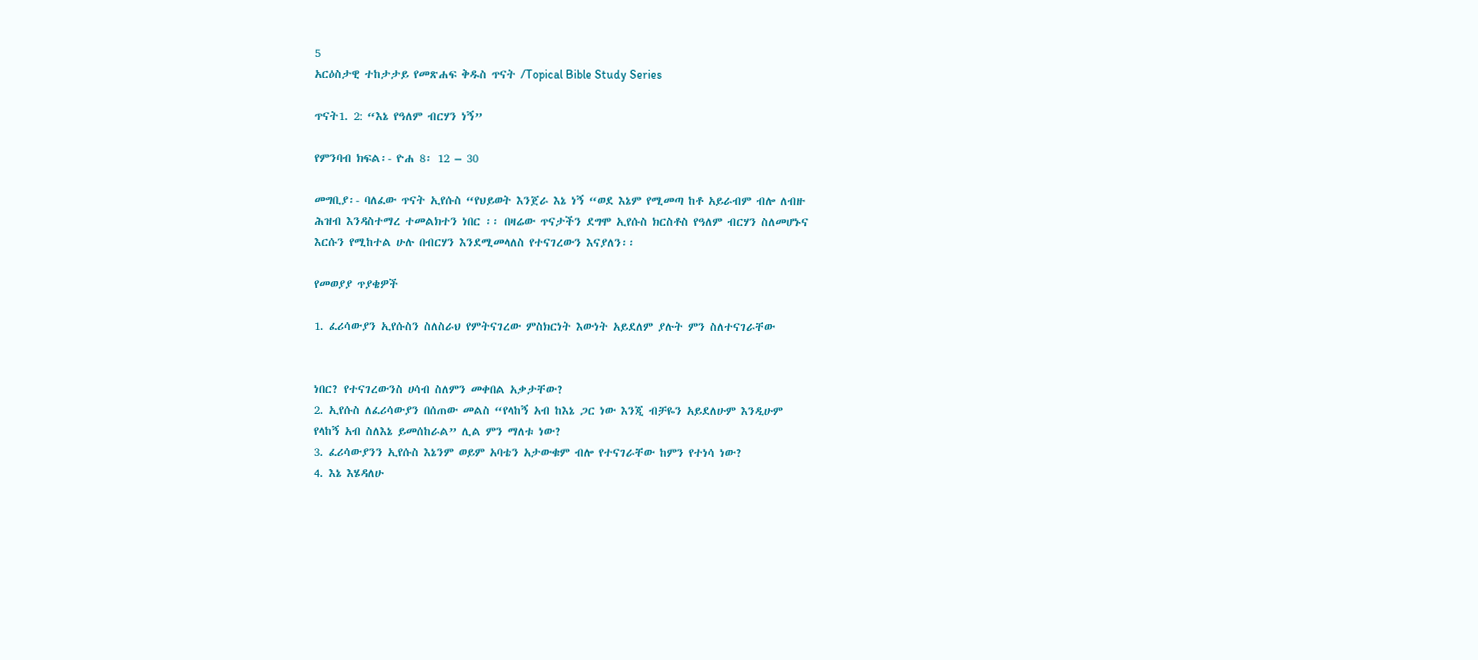5
አርዕስታዊ ተከታታይ የመጽሐፍ ቅዱስ ጥናት /Topical Bible Study Series

ጥናት1. 2: “እኔ የዓለም ብርሃን ነኝ”

የምንባብ ክፍል፡- ዮሐ 8፡ 12 – 30

መግቢያ፡- ባለፈው ጥናት ኢየሱስ “የህይወት እንጀራ እኔ ነኝ “ወደ እኔም የሚመጣ ከቶ አይራብም ብሎ ለብዙ
ሕዝብ እንዳስተማረ ተመልክተን ነበር ፡፡ በዛሬው ጥናታችን ደግሞ ኢየሱስ ክርስቶስ የዓለም ብርሃን ስለመሆኑና
እርሱን የሚከተል ሁሉ በብርሃን እንደሚመላለስ የተናገረውን እናያለን፡፡

የመወያያ ጥያቄዎች

1. ፈሪሳውያን ኢየሱስን ስለስራህ የምትናገረው ምስክርነት እውነት አይደለም ያሉት ምን ስለተናገራቸው


ነበር? የተናገረውንስ ሀሳብ ስለምን መቀበል አቃታቸው?
2. ኢየሱስ ለፈሪሳውያን በሰጠው መልስ “የላከኝ አብ ከእኔ ጋር ነው እንጂ ብቻዬን አይደለሁም እንዲሁም
የላከኝ አብ ስለእኔ ይመሰከራል” ሊል ምን ማለቱ ነው?
3. ፈሪሳውያንን ኢየሱስ እኔንም ወይም አባቴን አታውቁም ብሎ የተናገራቸው ከምን የተነሳ ነው?
4. እኔ እሄዳለሁ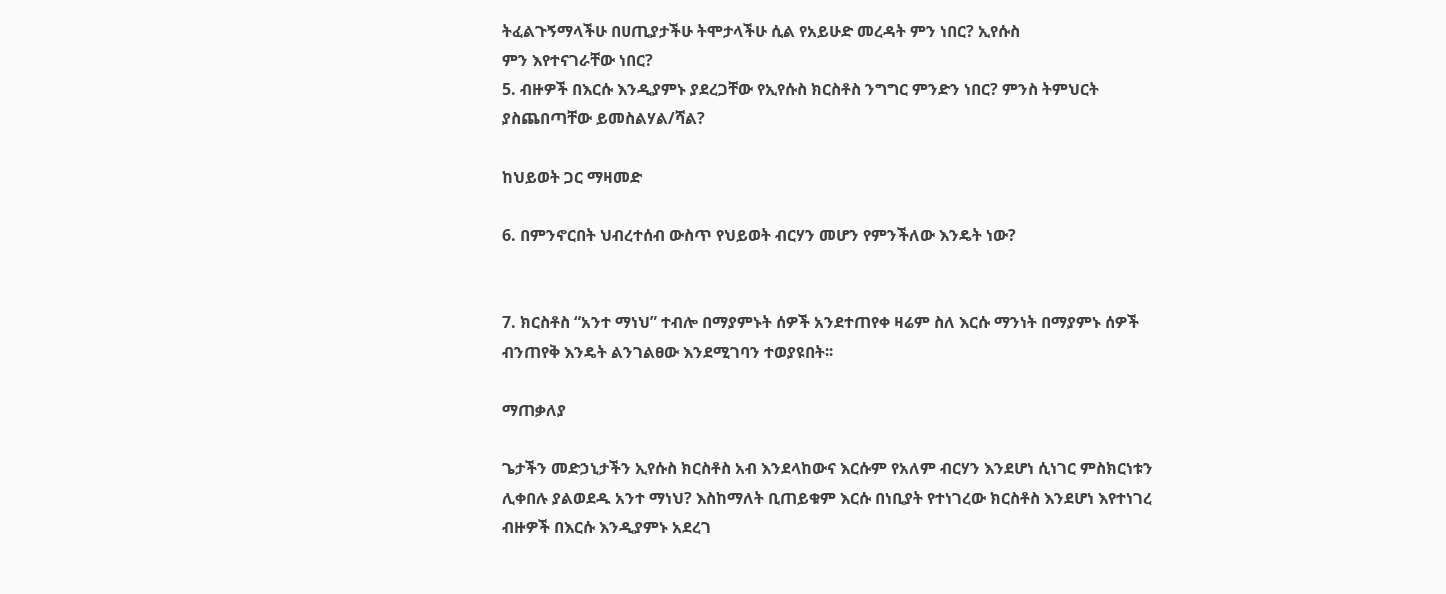ትፈልጉኝማላችሁ በሀጢያታችሁ ትሞታላችሁ ሲል የአይሁድ መረዳት ምን ነበር? ኢየሱስ
ምን እየተናገራቸው ነበር?
5. ብዙዎች በእርሱ እንዲያምኑ ያደረጋቸው የኢየሱስ ክርስቶስ ንግግር ምንድን ነበር? ምንስ ትምህርት
ያስጨበጣቸው ይመስልሃል/ሻል?

ከህይወት ጋር ማዛመድ

6. በምንኖርበት ህብረተሰብ ውስጥ የህይወት ብርሃን መሆን የምንችለው እንዴት ነው?


7. ክርስቶስ “አንተ ማነህ” ተብሎ በማያምኑት ሰዎች አንደተጠየቀ ዛሬም ስለ እርሱ ማንነት በማያምኑ ሰዎች
ብንጠየቅ እንዴት ልንገልፀው እንደሚገባን ተወያዩበት፡፡

ማጠቃለያ

ጌታችን መድኃኒታችን ኢየሱስ ክርስቶስ አብ እንደላከውና እርሱም የአለም ብርሃን እንደሆነ ሲነገር ምስክርነቱን
ሊቀበሉ ያልወደዱ አንተ ማነህ? እስከማለት ቢጠይቁም እርሱ በነቢያት የተነገረው ክርስቶስ እንደሆነ እየተነገረ
ብዙዎች በእርሱ እንዲያምኑ አደረገ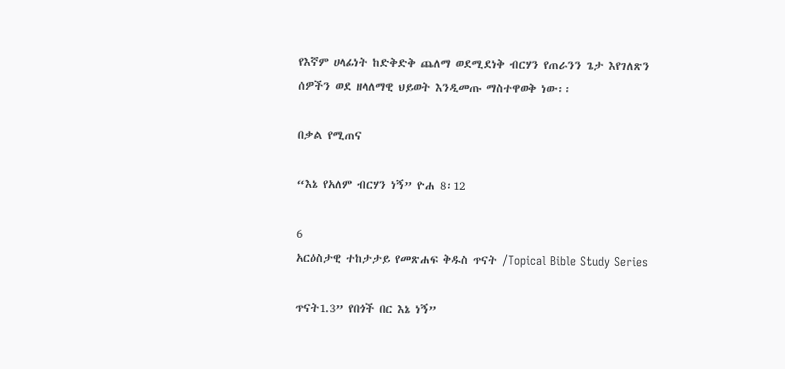የእኛም ሀላፊነት ከድቅድቅ ጨለማ ወደሚደነቅ ብርሃን የጠራንን ጌታ እየገለጽን
ሰዎችን ወደ ዘላለማዊ ህይወት እንዲመጡ ማስተዋወቅ ነው፡፡

በቃል የሚጠና

“እኔ የአለም ብርሃን ነኝ” ዮሐ 8፡12

6
አርዕስታዊ ተከታታይ የመጽሐፍ ቅዱስ ጥናት /Topical Bible Study Series

ጥናት1.3” የበጎች በር እኔ ነኝ”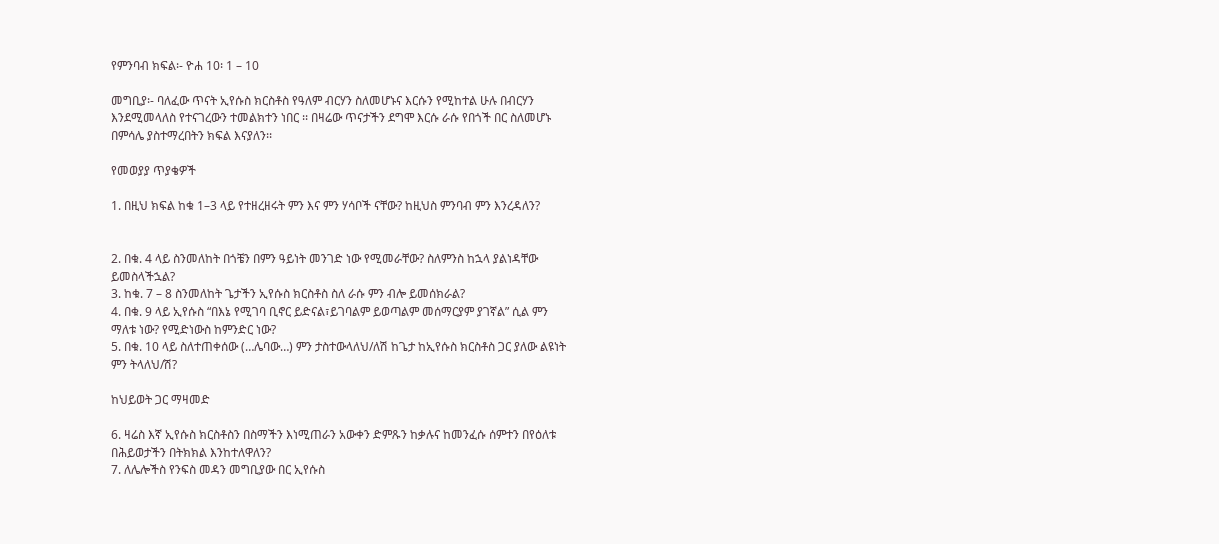የምንባብ ክፍል፡- ዮሐ 10፡ 1 – 10

መግቢያ፡- ባለፈው ጥናት ኢየሱስ ክርስቶስ የዓለም ብርሃን ስለመሆኑና እርሱን የሚከተል ሁሉ በብርሃን
እንደሚመላለስ የተናገረውን ተመልክተን ነበር ፡፡ በዛሬው ጥናታችን ደግሞ እርሱ ራሱ የበጎች በር ስለመሆኑ
በምሳሌ ያስተማረበትን ክፍል እናያለን፡፡

የመወያያ ጥያቄዎች

1. በዚህ ክፍል ከቁ 1–3 ላይ የተዘረዘሩት ምን እና ምን ሃሳቦች ናቸው? ከዚህስ ምንባብ ምን እንረዳለን?


2. በቁ. 4 ላይ ስንመለከት በጎቼን በምን ዓይነት መንገድ ነው የሚመራቸው? ስለምንስ ከኋላ ያልነዳቸው
ይመስላችኋል?
3. ከቁ. 7 – 8 ስንመለከት ጌታችን ኢየሱስ ክርስቶስ ስለ ራሱ ምን ብሎ ይመሰክራል?
4. በቁ. 9 ላይ ኢየሱስ “በእኔ የሚገባ ቢኖር ይድናል፣ይገባልም ይወጣልም መሰማርያም ያገኛል” ሲል ምን
ማለቱ ነው? የሚድነውስ ከምንድር ነው?
5. በቁ. 10 ላይ ስለተጠቀሰው (…ሌባው…) ምን ታስተውላለህ/ለሽ ከጌታ ከኢየሱስ ክርስቶስ ጋር ያለው ልዩነት
ምን ትላለህ/ሽ?

ከህይወት ጋር ማዛመድ

6. ዛሬስ እኛ ኢየሱስ ክርስቶስን በስማችን እነሚጠራን አውቀን ድምጹን ከቃሉና ከመንፈሱ ሰምተን በየዕለቱ
በሕይወታችን በትክክል እንከተለዋለን?
7. ለሌሎችስ የንፍስ መዳን መግቢያው በር ኢየሱስ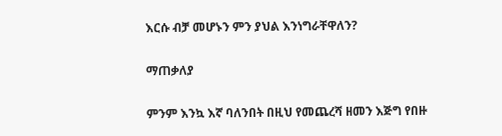እርሱ ብቻ መሆኑን ምን ያህል እንነግራቸዋለን?

ማጠቃለያ

ምንም እንኳ እኛ ባለንበት በዚህ የመጨረሻ ዘመን እጅግ የበዙ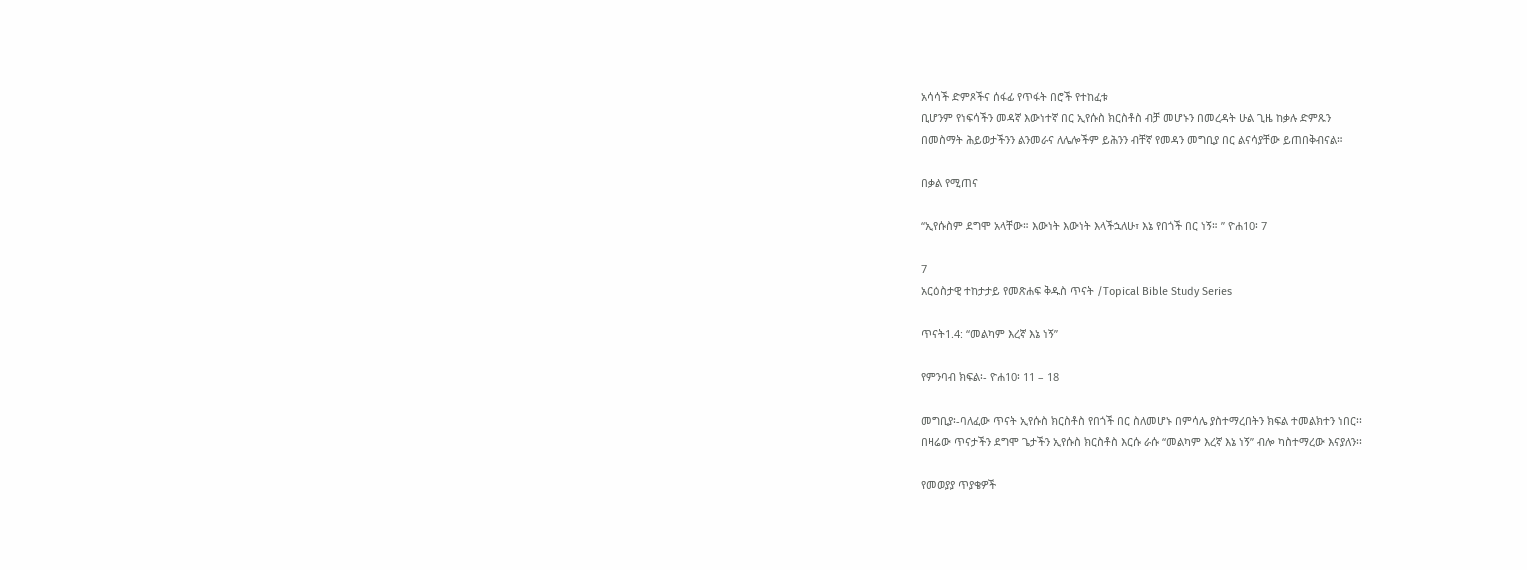አሳሳች ድምጾችና ሰፋፊ የጥፋት በሮች የተከፈቱ
ቢሆንም የነፍሳችን መዳኛ እውነተኛ በር ኢየሱስ ክርስቶስ ብቻ መሆኑን በመረዳት ሁል ጊዜ ከቃሉ ድምጹን
በመስማት ሕይወታችንን ልንመራና ለሌሎችም ይሕንን ብቸኛ የመዳን መግቢያ በር ልናሳያቸው ይጠበቅብናል።

በቃል የሚጠና

“ኢየሱስም ደግሞ አላቸው። እውነት እውነት እላችኋለሁ፣ እኔ የበጎች በር ነኝ። ” ዮሐ10፡ 7

7
አርዕስታዊ ተከታታይ የመጽሐፍ ቅዱስ ጥናት /Topical Bible Study Series

ጥናት1.4: “መልካም እረኛ እኔ ነኝ”

የምንባብ ክፍል፡- ዮሐ10፡ 11 – 18

መግቢያ፡-ባለፈው ጥናት ኢየሱስ ክርስቶስ የበጎች በር ስለመሆኑ በምሳሌ ያስተማረበትን ክፍል ተመልክተን ነበር፡፡
በዛሬው ጥናታችን ደግሞ ጌታችን ኢየሱስ ክርስቶስ እርሱ ራሱ “መልካም እረኛ እኔ ነኝ” ብሎ ካስተማረው እናያለን፡፡

የመወያያ ጥያቄዎች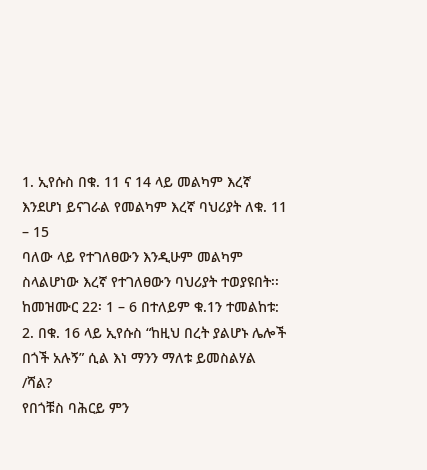1. ኢየሱስ በቁ. 11 ና 14 ላይ መልካም እረኛ እንደሆነ ይናገራል የመልካም እረኛ ባህሪያት ለቁ. 11 – 15
ባለው ላይ የተገለፀውን እንዲሁም መልካም ስላልሆነው እረኛ የተገለፀውን ባህሪያት ተወያዩበት፡፡
ከመዝሙር 22፡ 1 – 6 በተለይም ቁ.1ን ተመልከቱ:
2. በቁ. 16 ላይ ኢየሱስ “ከዚህ በረት ያልሆኑ ሌሎች በጎች አሉኝ” ሲል እነ ማንን ማለቱ ይመስልሃል /ሻል?
የበጎቹስ ባሕርይ ምን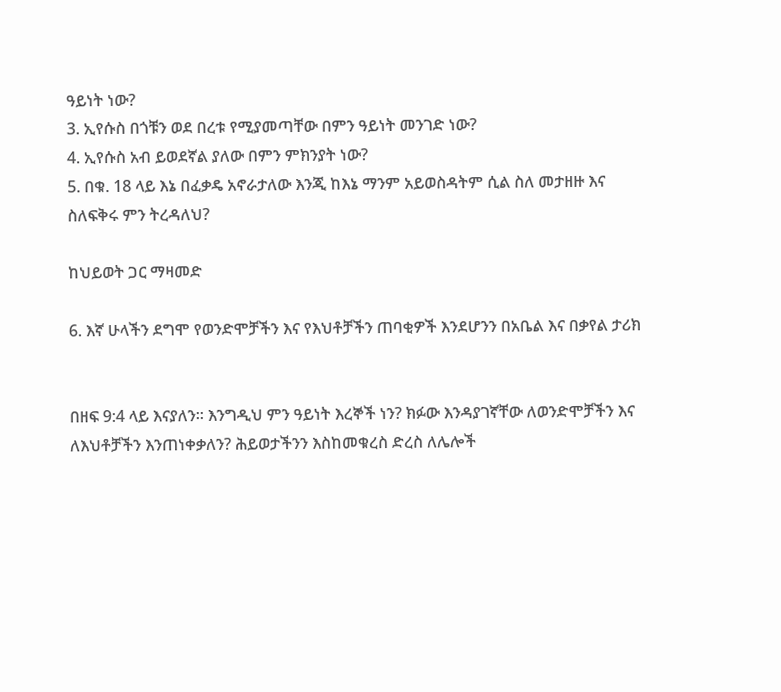ዓይነት ነው?
3. ኢየሱስ በጎቹን ወደ በረቱ የሚያመጣቸው በምን ዓይነት መንገድ ነው?
4. ኢየሱስ አብ ይወደኛል ያለው በምን ምክንያት ነው?
5. በቁ. 18 ላይ እኔ በፈቃዴ አኖራታለው እንጂ ከእኔ ማንም አይወስዳትም ሲል ስለ መታዘዙ እና
ስለፍቅሩ ምን ትረዳለህ?

ከህይወት ጋር ማዛመድ

6. እኛ ሁላችን ደግሞ የወንድሞቻችን እና የእህቶቻችን ጠባቂዎች እንደሆንን በአቤል እና በቃየል ታሪክ


በዘፍ 9:4 ላይ እናያለን፡፡ እንግዲህ ምን ዓይነት እረኞች ነን? ክፉው እንዳያገኛቸው ለወንድሞቻችን እና
ለእህቶቻችን እንጠነቀቃለን? ሕይወታችንን እስከመቁረስ ድረስ ለሌሎች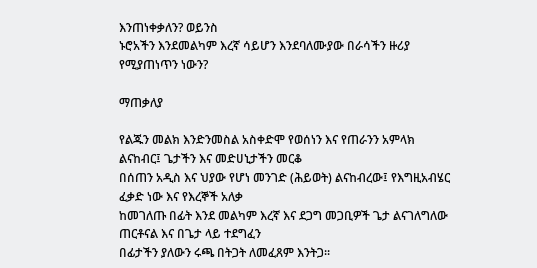እንጠነቀቃለን? ወይንስ
ኑሮአችን እንደመልካም እረኛ ሳይሆን እንደባለሙያው በራሳችን ዙሪያ የሚያጠነጥን ነውን?

ማጠቃለያ

የልጁን መልክ እንድንመስል አስቀድሞ የወሰነን እና የጠራንን አምላክ ልናከብር፤ ጌታችን እና መድሀኒታችን መርቆ
በሰጠን አዲስ እና ህያው የሆነ መንገድ (ሕይወት) ልናከብረው፤ የእግዚአብሄር ፈቃድ ነው እና የእረኞች አለቃ
ከመገለጡ በፊት እንደ መልካም እረኛ እና ደጋግ መጋቢዎች ጌታ ልናገለግለው ጠርቶናል እና በጌታ ላይ ተደግፈን
በፊታችን ያለውን ሩጫ በትጋት ለመፈጸም እንትጋ፡፡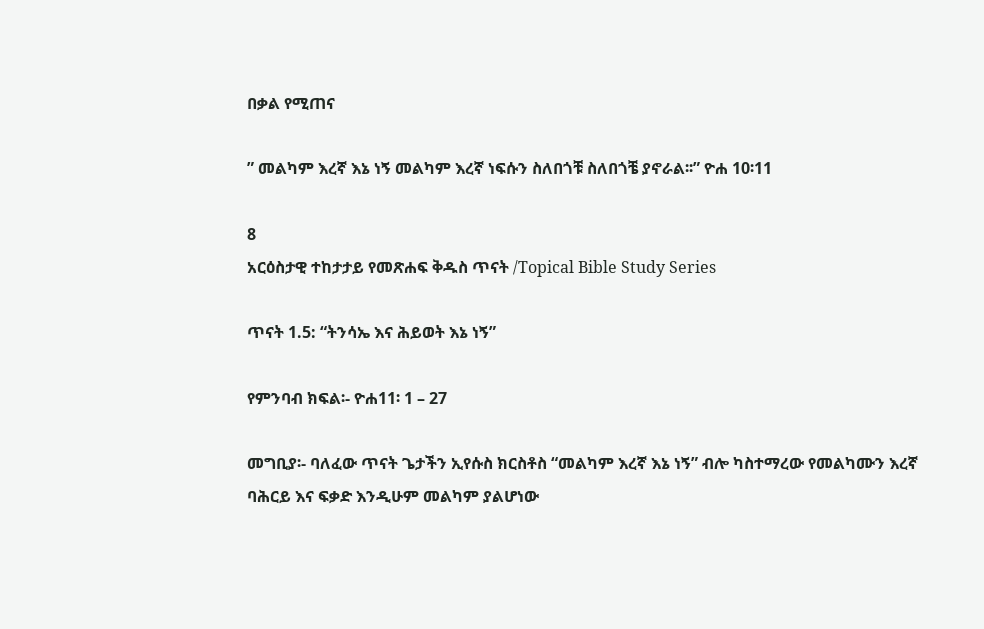በቃል የሚጠና

” መልካም እረኛ እኔ ነኝ መልካም እረኛ ነፍሱን ስለበጎቹ ስለበጎቼ ያኖራል፡፡” ዮሐ 10፡11

8
አርዕስታዊ ተከታታይ የመጽሐፍ ቅዱስ ጥናት /Topical Bible Study Series

ጥናት 1.5: “ትንሳኤ እና ሕይወት እኔ ነኝ”

የምንባብ ክፍል፡- ዮሐ11፡ 1 – 27

መግቢያ፡- ባለፈው ጥናት ጌታችን ኢየሱስ ክርስቶስ “መልካም እረኛ እኔ ነኝ” ብሎ ካስተማረው የመልካሙን እረኛ
ባሕርይ እና ፍቃድ እንዲሁም መልካም ያልሆነው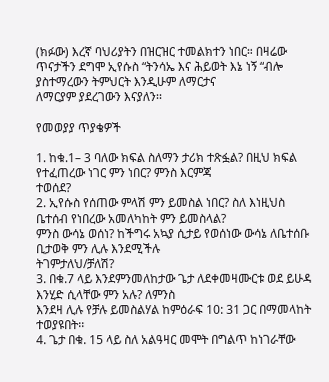(ክፉው) እረኛ ባህሪያትን በዝርዝር ተመልክተን ነበር። በዛሬው
ጥናታችን ደግሞ ኢየሱስ “ትንሳኤ እና ሕይወት እኔ ነኝ “ብሎ ያስተማረውን ትምህርት እንዲሁም ለማርታና
ለማርያም ያደረገውን እናያለን፡፡

የመወያያ ጥያቄዎች

1. ከቁ.1– 3 ባለው ክፍል ስለማን ታሪክ ተጽፏል? በዚህ ክፍል የተፈጠረው ነገር ምን ነበር? ምንስ እርምጃ
ተወሰደ?
2. ኢየሱስ የሰጠው ምላሽ ምን ይመስል ነበር? ስለ እነዚህስ ቤተሰብ የነበረው አመለካከት ምን ይመስላል?
ምንስ ውሳኔ ወሰነ? ከችግሩ አኳያ ሲታይ የወሰነው ውሳኔ ለቤተሰቡ ቢታወቅ ምን ሊሉ እንደሚችሉ
ትገምታለህ/ቻለሽ?
3. በቁ.7 ላይ እንደምንመለከታው ጌታ ለደቀመዛሙርቱ ወደ ይሁዳ እንሂድ ሲላቸው ምን አሉ? ለምንስ
እንደዛ ሊሉ የቻሉ ይመስልሃል ከምዕራፍ 10: 31 ጋር በማመላከት ተወያዩበት፡፡
4. ጌታ በቁ. 15 ላይ ስለ አልዓዛር መሞት በግልጥ ከነገራቸው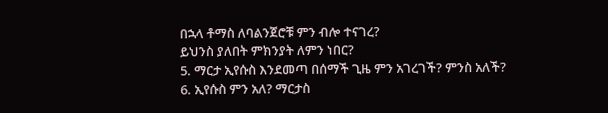በኋላ ቶማስ ለባልንጀሮቹ ምን ብሎ ተናገረ?
ይህንስ ያለበት ምክንያት ለምን ነበር?
5. ማርታ ኢየሱስ እንደመጣ በሰማች ጊዜ ምን አገረገች? ምንስ አለች?
6. ኢየሱስ ምን አለ? ማርታስ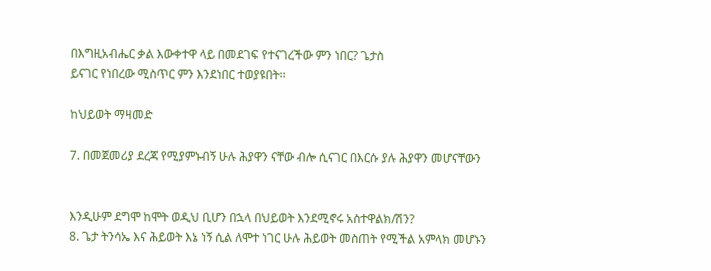በእግዚአብሔር ቃል እውቀተዋ ላይ በመደገፍ የተናገረችው ምን ነበር? ጌታስ
ይናገር የነበረው ሚስጥር ምን እንደነበር ተወያዩበት፡፡

ከህይወት ማዛመድ

7. በመጀመሪያ ደረጃ የሚያምኑብኝ ሁሉ ሕያዋን ናቸው ብሎ ሲናገር በእርሱ ያሉ ሕያዋን መሆናቸውን


እንዲሁም ደግሞ ከሞት ወዲህ ቢሆን በኋላ በህይወት እንደሚኖሩ አስተዋልክ/ሽን?
8. ጌታ ትንሳኤ እና ሕይወት እኔ ነኝ ሲል ለሞተ ነገር ሁሉ ሕይወት መስጠት የሚችል አምላክ መሆኑን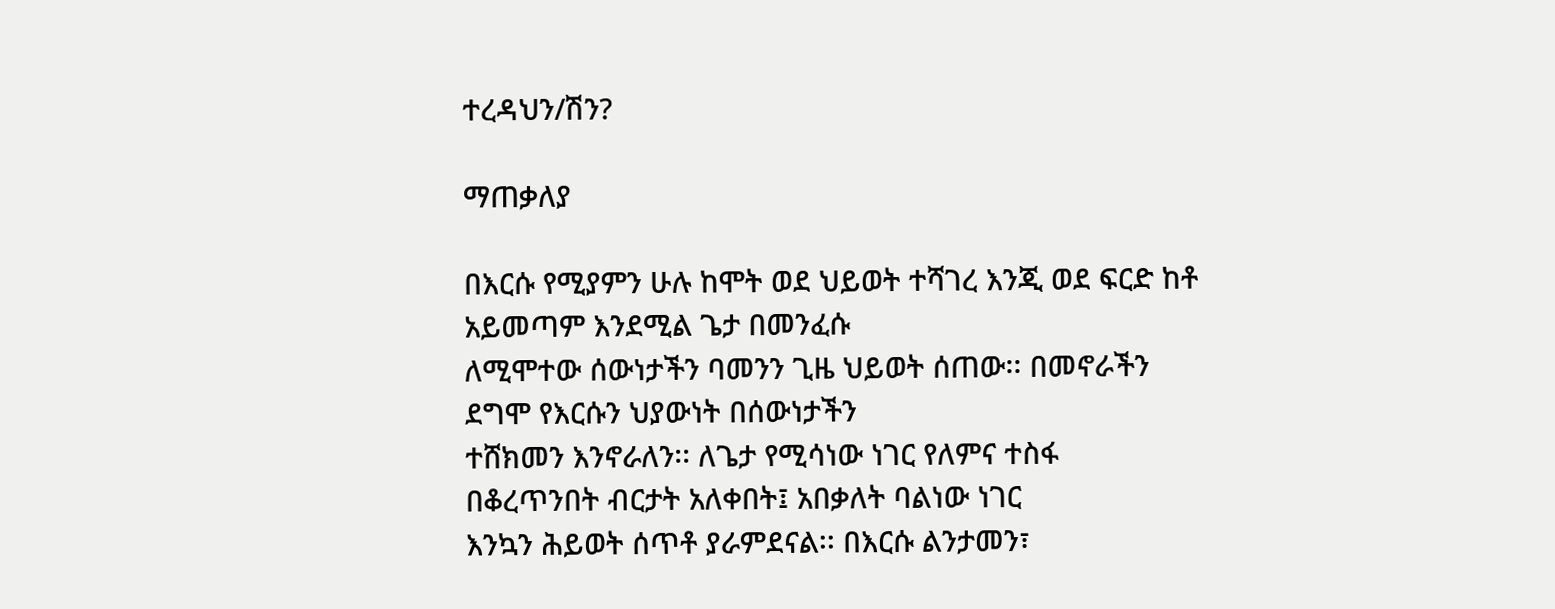ተረዳህን/ሽን?

ማጠቃለያ

በእርሱ የሚያምን ሁሉ ከሞት ወደ ህይወት ተሻገረ እንጂ ወደ ፍርድ ከቶ አይመጣም እንደሚል ጌታ በመንፈሱ
ለሚሞተው ሰውነታችን ባመንን ጊዜ ህይወት ሰጠው፡፡ በመኖራችን ደግሞ የእርሱን ህያውነት በሰውነታችን
ተሸክመን እንኖራለን፡፡ ለጌታ የሚሳነው ነገር የለምና ተስፋ በቆረጥንበት ብርታት አለቀበት፤ አበቃለት ባልነው ነገር
እንኳን ሕይወት ሰጥቶ ያራምደናል፡፡ በእርሱ ልንታመን፣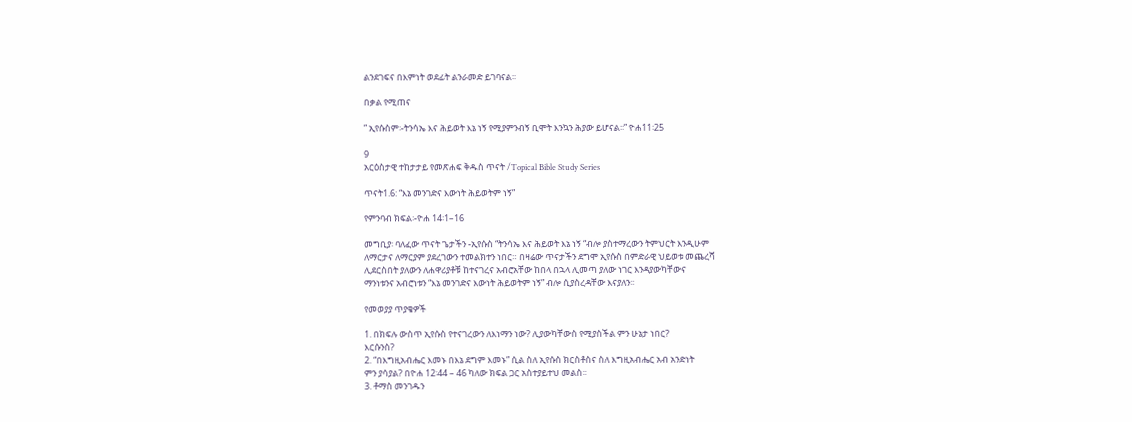ልንደገፍና በእምነት ወደፊት ልንራመድ ይገባናል፡፡

በቃል የሚጠና

” ኢየሱስም፡-ትንሳኤ እና ሕይወት እኔ ነኝ የሚያምንብኝ ቢሞት እንኳን ሕያው ይሆናል፡፡” ዮሐ11፡25

9
አርዕስታዊ ተከታታይ የመጽሐፍ ቅዱስ ጥናት /Topical Bible Study Series

ጥናት1.6: “እኔ መንገድና እውነት ሕይወትም ነኝ”

የምንባብ ክፍል፡-ዮሐ 14፡1–16

መግቢያ፡ ባለፈው ጥናት ጌታችን -ኢየሱስ “ትንሳኤ እና ሕይወት እኔ ነኝ “ብሎ ያስተማረውን ትምህርት እንዲሁም
ለማርታና ለማርያም ያደረገውን ተመልክተን ነበር። በዛሬው ጥናታችን ደግሞ ኢየሱስ በምድራዊ ህይወቱ መጨረሻ
ሊደርስበት ያለውን ለሐዋሪያቶቹ ከተናገረና አብሮአቸው ከበላ በኋላ ሊመጣ ያለው ነገር እንዳያውካቸውና
ማንነቱንና አብሮነቱን “እኔ መንገድና እውነት ሕይወትም ነኝ” ብሎ ሲያስረዳቸው እናያለን፡፡

የመወያያ ጥያቄዎች

1. በክፍሉ ውስጥ ኢየሱስ የተናገረውን ለእነማን ነው? ሊያውካቸውስ የሚያስችል ምን ሁኔታ ነበር?
እርሱንስ?
2. “በእግዚአብሔር እመኑ በእኔ ደግም እመኑ” ሲል ስለ ኢየሱስ ክርስቶስና ስለ እግዚአብሔር አብ አንድነት
ምን ያሳያል? በዮሐ 12፡44 – 46 ካለው ክፍል ጋር አስተያይተህ መልስ፡፡
3. ቶማስ መንገዱን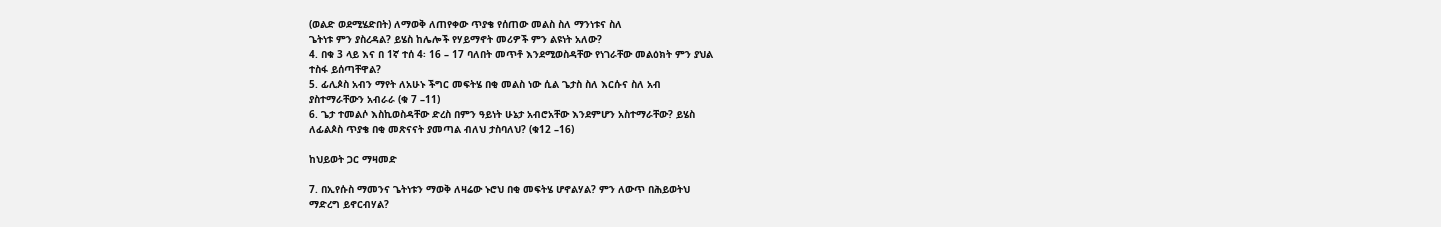(ወልድ ወደሚሄድበት) ለማወቅ ለጠየቀው ጥያቄ የሰጠው መልስ ስለ ማንነቱና ስለ
ጌትነቱ ምን ያስረዳል? ይሄስ ከሌሎች የሃይማኖት መሪዎች ምን ልዩነት አለው?
4. በቁ 3 ላይ እና በ 1ኛ ተሰ 4፡ 16 – 17 ባለበት መጥቶ እንደሚወስዳቸው የነገራቸው መልዕክት ምን ያህል
ተስፋ ይሰጣቸዋል?
5. ፊሊጶስ አብን ማየት ለአሁኑ ችግር መፍትሄ በቂ መልስ ነው ሲል ጌታስ ስለ እርሱና ስለ አብ
ያስተማራቸውን አብራራ (ቁ 7 –11)
6. ጌታ ተመልሶ እስኪወስዳቸው ድረስ በምን ዓይነት ሁኔታ አብሮአቸው እንደምሆን አስተማራቸው? ይሄስ
ለፊልጶስ ጥያቄ በቂ መጽናናት ያመጣል ብለህ ታስባለህ? (ቁ12 –16)

ከህይወት ጋር ማዛመድ

7. በኢየሱስ ማመንና ጌትነቱን ማወቅ ለዛሬው ኑሮህ በቂ መፍትሄ ሆኖልሃል? ምን ለውጥ በሕይወትህ
ማድረግ ይኖርብሃል?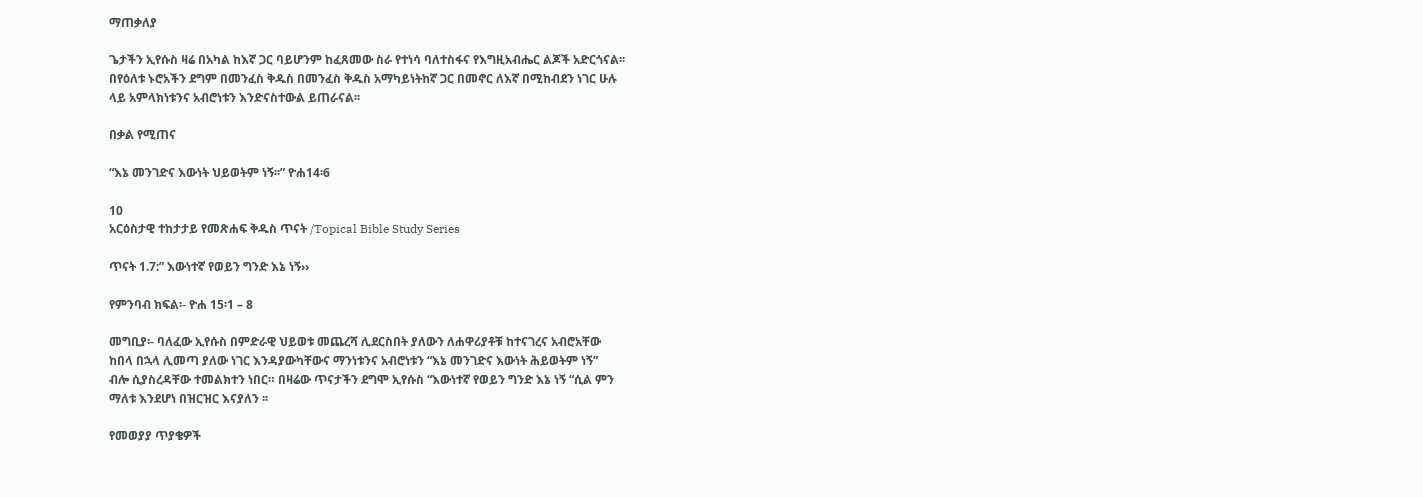ማጠቃለያ

ጌታችን ኢየሱስ ዛሬ በአካል ከእኛ ጋር ባይሆንም ከፈጸመው ስራ የተነሳ ባለተስፋና የእግዚአብሔር ልጆች አድርጎናል፡፡
በየዕለቱ ኑሮአችን ደግም በመንፈስ ቅዱስ በመንፈስ ቅዱስ አማካይነትከኛ ጋር በመኖር ለእኛ በሚከብደን ነገር ሁሉ
ላይ አምላክነቱንና አብሮነቱን እንድናስተውል ይጠራናል፡፡

በቃል የሚጠና

“እኔ መንገድና እውነት ህይወትም ነኝ፡፡” ዮሐ14፡6

10
አርዕስታዊ ተከታታይ የመጽሐፍ ቅዱስ ጥናት /Topical Bible Study Series

ጥናት 1.7:” እውነተኛ የወይን ግንድ እኔ ነኝ››

የምንባብ ክፍል፡- ዮሐ 15፡1 – 8

መግቢያ፡- ባለፈው ኢየሱስ በምድራዊ ህይወቱ መጨረሻ ሊደርስበት ያለውን ለሐዋሪያቶቹ ከተናገረና አብሮአቸው
ከበላ በኋላ ሊመጣ ያለው ነገር እንዳያውካቸውና ማንነቱንና አብሮነቱን “እኔ መንገድና እውነት ሕይወትም ነኝ”
ብሎ ሲያስረዳቸው ተመልክተን ነበር። በዛሬው ጥናታችን ደግሞ ኢየሱስ “እውነተኛ የወይን ግንድ እኔ ነኝ “ሲል ምን
ማለቱ እንደሆነ በዝርዝር እናያለን ፡፡

የመወያያ ጥያቄዎች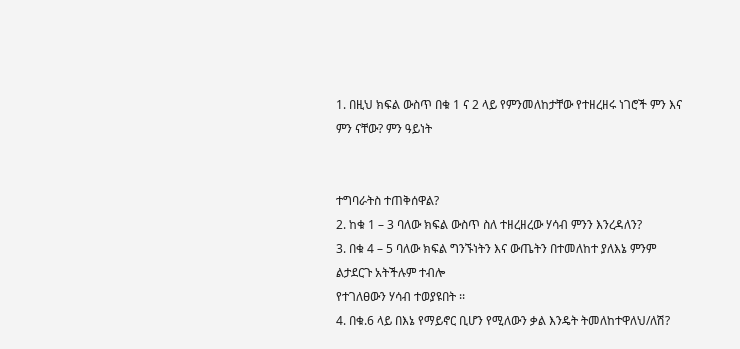1. በዚህ ክፍል ውስጥ በቁ 1 ና 2 ላይ የምንመለከታቸው የተዘረዘሩ ነገሮች ምን እና ምን ናቸው? ምን ዓይነት


ተግባራትስ ተጠቅሰዋል?
2. ከቁ 1 – 3 ባለው ክፍል ውስጥ ስለ ተዘረዘረው ሃሳብ ምንን እንረዳለን?
3. በቁ 4 – 5 ባለው ክፍል ግንኙነትን እና ውጤትን በተመለከተ ያለእኔ ምንም ልታደርጉ አትችሉም ተብሎ
የተገለፀውን ሃሳብ ተወያዩበት ፡፡
4. በቁ.6 ላይ በእኔ የማይኖር ቢሆን የሚለውን ቃል እንዴት ትመለከተዋለህ/ለሽ?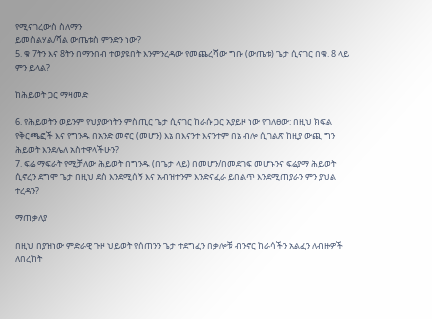የሚናገረውስ ስለማን
ይመስልሃል/ሻል ውጤቱስ ምንድን ነው?
5. ቁ 7ትን እና 8ትን በማንበብ ተወያዩበት እንምንረዳው የመጨረሻው ግቡ (ውጤቱ) ጌታ ሲናገር በቁ. 8 ላይ
ምን ይላል?

ከሕይወት ጋር ማዛመድ

6. የሕይወትን ወይንም የህያውነትን ምስጢር ጌታ ሲናገር ከራሱ ጋር አያይዞ ነው የገለፀው: በዚህ ክፍል
የቅርጫፎች እና የግንዱ በአንድ መኖር (መሆን) እኔ በእናንተ እናንተም በኔ ብሎ ሲገልጽ ከዚያ ውጪ ግን
ሕይወት እንደሌለ አስተዋላችሁን?
7. ፍሬ ማፍራት የሚቻለው ሕይወት በግንዱ (በጌታ ላይ) በመሆን/በመደገፍ መሆኑንና ፍሬያማ ሕይወት
ሲኖረን ደግሞ ጌታ በዚህ ደስ እንደሚሰኝ እና አብዝተንም እንድናፈራ ይበልጥ እንደሚጠያራን ምን ያህል
ተረዳን?

ማጠቃለያ

በዚህ በያዝነው ምድራዊ ጉዞ ህይወት የሰጠንን ጌታ ተደግፈን በቃሎቹ ብንኖር ከራሳችን አልፈን ለብዙዎች ለበረከት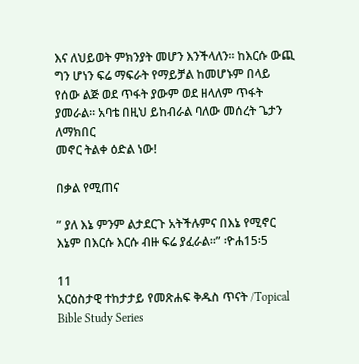እና ለህይወት ምክንያት መሆን እንችላለን፡፡ ከእርሱ ውጪ ግን ሆነን ፍሬ ማፍራት የማይቻል ከመሆኑም በላይ
የሰው ልጅ ወደ ጥፋት ያውም ወደ ዘላለም ጥፋት ያመራል፡፡ አባቴ በዚህ ይከብራል ባለው መሰረት ጌታን ለማክበር
መኖር ትልቀ ዕድል ነው!

በቃል የሚጠና

” ያለ እኔ ምንም ልታደርጉ አትችሉምና በእኔ የሚኖር እኔም በእርሱ እርሱ ብዙ ፍሬ ያፈራል፡፡” ፡ዮሐ15፡5

11
አርዕስታዊ ተከታታይ የመጽሐፍ ቅዱስ ጥናት /Topical Bible Study Series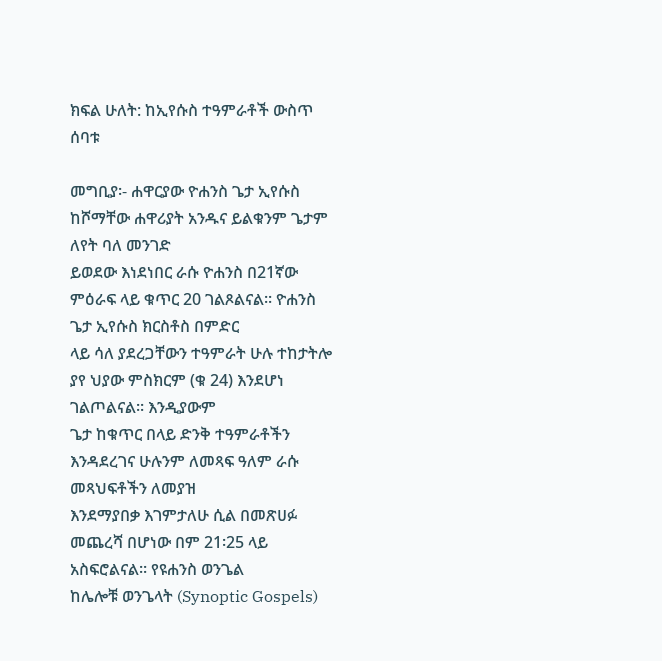ክፍል ሁለት: ከኢየሱስ ተዓምራቶች ውስጥ ሰባቱ

መግቢያ፡- ሐዋርያው ዮሐንስ ጌታ ኢየሱስ ከሾማቸው ሐዋሪያት አንዱና ይልቁንም ጌታም ለየት ባለ መንገድ
ይወደው እነደነበር ራሱ ዮሐንስ በ21ኛው ምዕራፍ ላይ ቁጥር 20 ገልጾልናል፡፡ ዮሐንስ ጌታ ኢየሱስ ክርስቶስ በምድር
ላይ ሳለ ያደረጋቸውን ተዓምራት ሁሉ ተከታትሎ ያየ ህያው ምስክርም (ቁ 24) እንደሆነ ገልጦልናል፡፡ እንዲያውም
ጌታ ከቁጥር በላይ ድንቅ ተዓምራቶችን እንዳደረገና ሁሉንም ለመጻፍ ዓለም ራሱ መጻህፍቶችን ለመያዝ
እንደማያበቃ እገምታለሁ ሲል በመጽሀፉ መጨረሻ በሆነው በም 21፡25 ላይ አስፍሮልናል፡፡ የዩሐንስ ወንጌል
ከሌሎቹ ወንጌላት (Synoptic Gospels)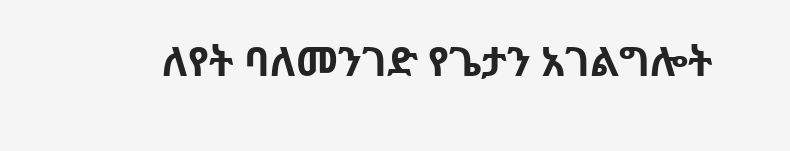ለየት ባለመንገድ የጌታን አገልግሎት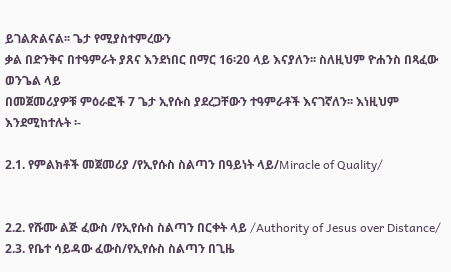ይገልጽልናል፡፡ ጌታ የሚያስተምረውን
ቃል በድንቅና በተዓምራት ያጸና እንደነበር በማር 16፡20 ላይ እናያለን፡፡ ስለዚህም ዮሐንስ በጻፈው ወንጌል ላይ
በመጀመሪያዎቹ ምዕራፎች 7 ጌታ ኢየሱስ ያደረጋቸውን ተዓምራቶች እናገኛለን፡፡ እነዚህም እንደሚከተሉት ፡-

2.1. የምልክቶች መጀመሪያ /የኢየሱስ ስልጣን በዓይነት ላይ/Miracle of Quality/


2.2. የሹሙ ልጅ ፈውስ /የኢየሱስ ስልጣን በርቀት ላይ /Authority of Jesus over Distance/
2.3. የቤተ ሳይዳው ፈውስ/የኢየሱስ ስልጣን በጊዜ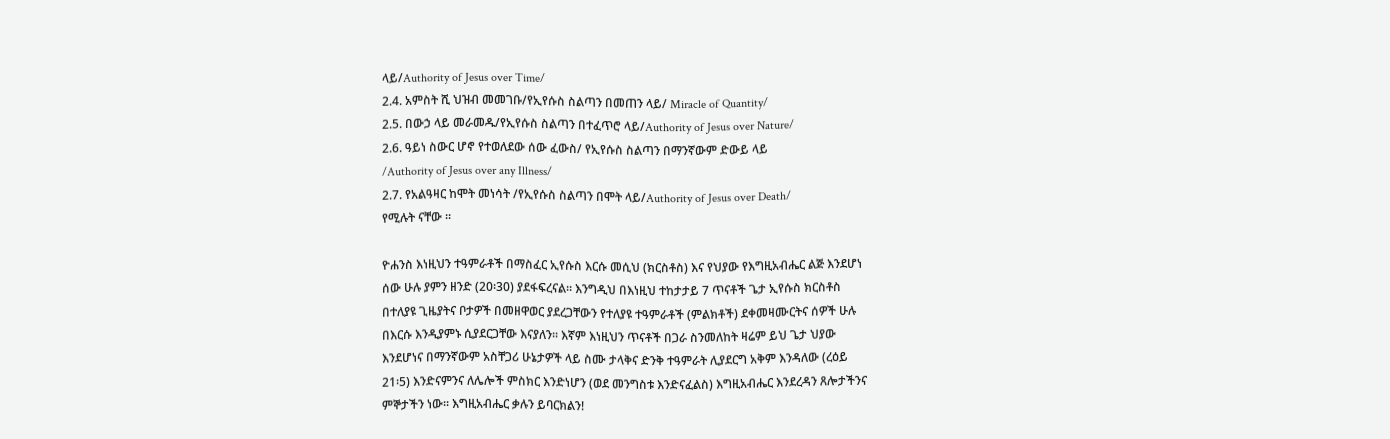ላይ/Authority of Jesus over Time/
2.4. አምስት ሺ ህዝብ መመገቡ/የኢየሱስ ስልጣን በመጠን ላይ/ Miracle of Quantity/
2.5. በውኃ ላይ መራመዱ/የኢየሱስ ስልጣን በተፈጥሮ ላይ/Authority of Jesus over Nature/
2.6. ዓይነ ስውር ሆኖ የተወለደው ሰው ፈውስ/ የኢየሱስ ስልጣን በማንኛውም ድውይ ላይ
/Authority of Jesus over any Illness/
2.7. የአልዓዛር ከሞት መነሳት /የኢየሱስ ስልጣን በሞት ላይ/Authority of Jesus over Death/
የሚሉት ናቸው ፡፡

ዮሐንስ እነዚህን ተዓምራቶች በማስፈር ኢየሱስ እርሱ መሲህ (ክርስቶስ) እና የህያው የእግዚአብሔር ልጅ እንደሆነ
ሰው ሁሉ ያምን ዘንድ (20፡30) ያደፋፍረናል፡፡ እንግዲህ በእነዚህ ተከታታይ 7 ጥናቶች ጌታ ኢየሱስ ክርስቶስ
በተለያዩ ጊዜያትና ቦታዎች በመዘዋወር ያደረጋቸውን የተለያዩ ተዓምራቶች (ምልክቶች) ደቀመዛሙርትና ሰዎች ሁሉ
በእርሱ እንዲያምኑ ሲያደርጋቸው እናያለን፡፡ እኛም እነዚህን ጥናቶች በጋራ ስንመለከት ዛሬም ይህ ጌታ ህያው
እንደሆነና በማንኛውም አስቸጋሪ ሁኔታዎች ላይ ስሙ ታላቅና ድንቅ ተዓምራት ሊያደርግ አቅም እንዳለው (ረዕይ
21፡5) እንድናምንና ለሌሎች ምስክር እንድነሆን (ወደ መንግስቱ እንድናፈልስ) እግዚአብሔር እንደረዳን ጸሎታችንና
ምኞታችን ነው፡፡ እግዚአብሔር ቃሉን ይባርክልን!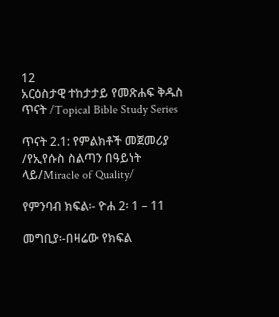12
አርዕስታዊ ተከታታይ የመጽሐፍ ቅዱስ ጥናት /Topical Bible Study Series

ጥናት 2.1: የምልክቶች መጀመሪያ /የኢየሱስ ስልጣን በዓይነት ላይ/Miracle of Quality/

የምንባብ ክፍል፡- ዮሐ 2፡ 1 – 11

መግቢያ፡-በዛሬው የክፍል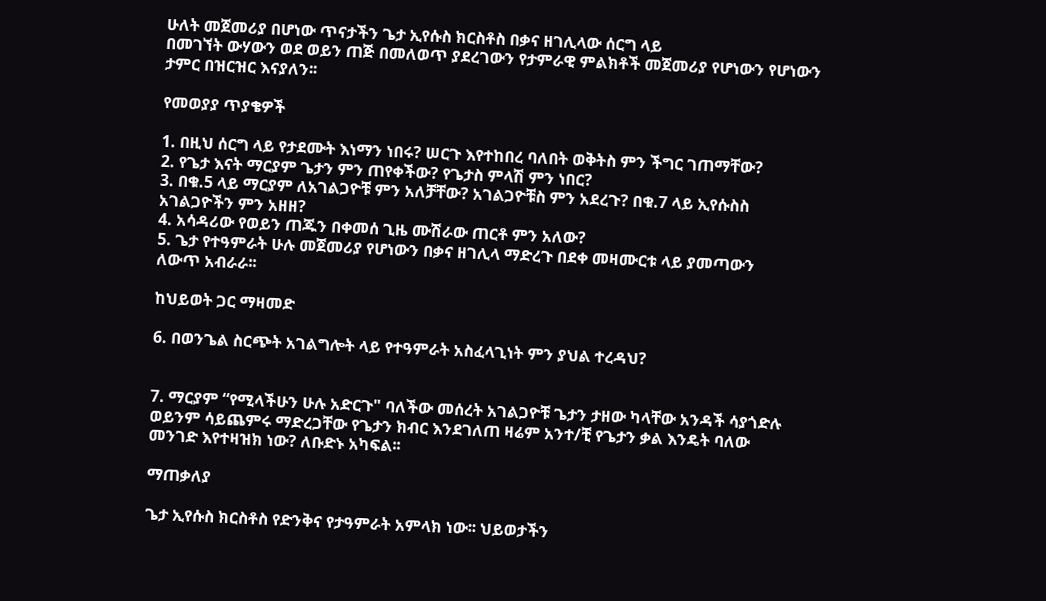ሁለት መጀመሪያ በሆነው ጥናታችን ጌታ ኢየሱስ ክርስቶስ በቃና ዘገሊላው ሰርግ ላይ
በመገኘት ውሃውን ወደ ወይን ጠጅ በመለወጥ ያደረገውን የታምራዊ ምልክቶች መጀመሪያ የሆነውን የሆነውን
ታምር በዝርዝር እናያለን፡፡

የመወያያ ጥያቄዎች

1. በዚህ ሰርግ ላይ የታደሙት እነማን ነበሩ? ሠርጉ እየተከበረ ባለበት ወቅትስ ምን ችግር ገጠማቸው?
2. የጌታ እናት ማርያም ጌታን ምን ጠየቀችው? የጌታስ ምላሽ ምን ነበር?
3. በቁ.5 ላይ ማርያም ለአገልጋዮቹ ምን አለቻቸው? አገልጋዮቹስ ምን አደረጉ? በቁ.7 ላይ ኢየሱስስ
አገልጋዮችን ምን አዘዘ?
4. አሳዳሪው የወይን ጠጁን በቀመሰ ጊዜ ሙሽራው ጠርቶ ምን አለው?
5. ጌታ የተዓምራት ሁሉ መጀመሪያ የሆነውን በቃና ዘገሊላ ማድረጉ በደቀ መዛሙርቱ ላይ ያመጣውን
ለውጥ አብራራ፡፡

ከህይወት ጋር ማዛመድ

6. በወንጌል ስርጭት አገልግሎት ላይ የተዓምራት አስፈላጊነት ምን ያህል ተረዳህ?


7. ማርያም “የሚላችሁን ሁሉ አድርጉ" ባለችው መሰረት አገልጋዮቹ ጌታን ታዘው ካላቸው አንዳች ሳያጎድሉ
ወይንም ሳይጨምሩ ማድረጋቸው የጌታን ክብር እንደገለጠ ዛሬም አንተ/ቺ የጌታን ቃል እንዴት ባለው
መንገድ እየተዛዝክ ነው? ለቡድኑ አካፍል፡፡

ማጠቃለያ

ጌታ ኢየሱስ ክርስቶስ የድንቅና የታዓምራት አምላክ ነው፡፡ ህይወታችን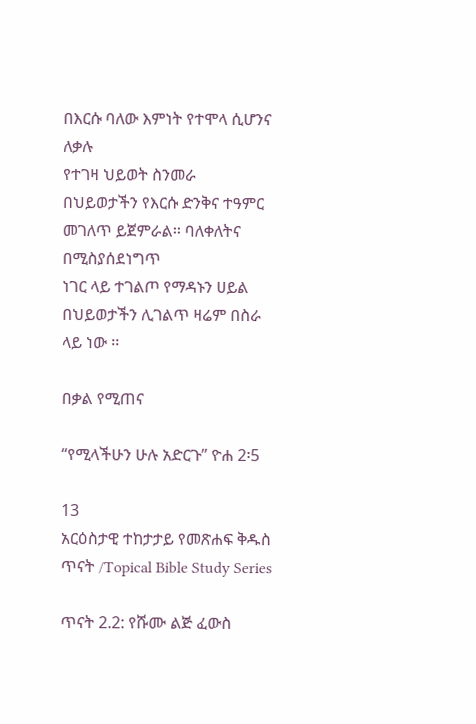በእርሱ ባለው እምነት የተሞላ ሲሆንና ለቃሉ
የተገዛ ህይወት ስንመራ በህይወታችን የእርሱ ድንቅና ተዓምር መገለጥ ይጀምራል፡፡ ባለቀለትና በሚስያሰደነግጥ
ነገር ላይ ተገልጦ የማዳኑን ሀይል በህይወታችን ሊገልጥ ዛሬም በስራ ላይ ነው ፡፡

በቃል የሚጠና

“የሚላችሁን ሁሉ አድርጉ” ዮሐ 2፡5

13
አርዕስታዊ ተከታታይ የመጽሐፍ ቅዱስ ጥናት /Topical Bible Study Series

ጥናት 2.2: የሹሙ ልጅ ፈውስ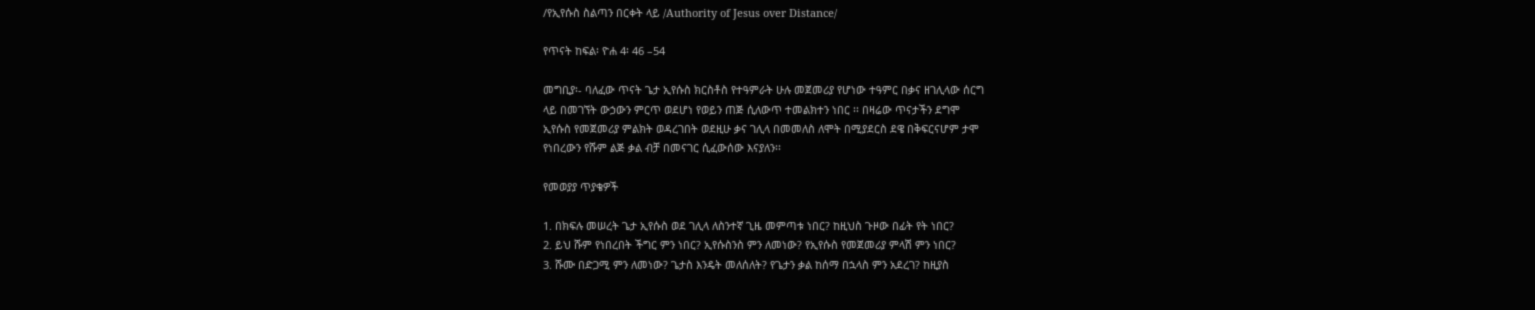/የኢየሱስ ስልጣን በርቀት ላይ /Authority of Jesus over Distance/

የጥናት ከፍል፡ ዮሐ 4፡ 46 –54

መግቢያ፡- ባለፈው ጥናት ጌታ ኢየሱስ ክርስቶስ የተዓምራት ሁሉ መጀመሪያ የሆነው ተዓምር በቃና ዘገሊላው ሰርግ
ላይ በመገኘት ውኃውን ምርጥ ወደሆነ የወይን ጠጅ ሲለውጥ ተመልክተን ነበር ፡፡ በዛሬው ጥናታችን ደግሞ
ኢየሱስ የመጀመሪያ ምልክት ወዳረገበት ወደዚሁ ቃና ገሊላ በመመለስ ለሞት በሚያደርስ ደዌ በቅፍርናሆም ታሞ
የነበረውን የሹም ልጅ ቃል ብቻ በመናገር ሲፈውሰው እናያለን፡፡

የመወያያ ጥያቄዎች

1. በክፍሉ መሠረት ጌታ ኢየሱስ ወደ ገሊላ ለስንተኛ ጊዜ መምጣቱ ነበር? ከዚህስ ጉዞው በፊት የት ነበር?
2. ይህ ሹም የነበረበት ችግር ምን ነበር? ኢየሱስንስ ምን ለመነው? የኢየሱስ የመጀመሪያ ምላሽ ምን ነበር?
3. ሹሙ በድጋሚ ምን ለመነው? ጌታስ እንዴት መለሰለት? የጌታን ቃል ከሰማ በኋላስ ምን አደረገ? ከዚያስ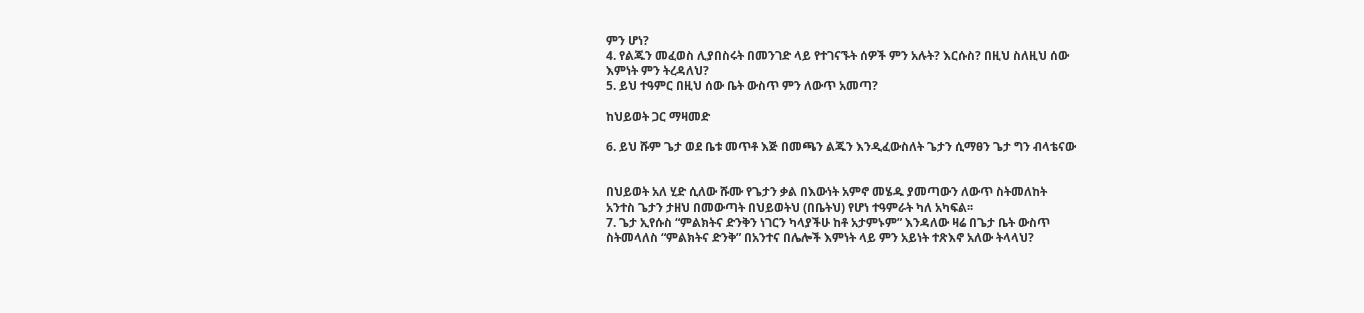ምን ሆነ?
4. የልጁን መፈወስ ሊያበስሩት በመንገድ ላይ የተገናኙት ሰዎች ምን አሉት? እርሱስ? በዚህ ስለዚህ ሰው
እምነት ምን ትረዳለህ?
5. ይህ ተዓምር በዚህ ሰው ቤት ውስጥ ምን ለውጥ አመጣ?

ከህይወት ጋር ማዛመድ

6. ይህ ሹም ጌታ ወደ ቤቱ መጥቶ እጅ በመጫን ልጁን እንዲፈውስለት ጌታን ሲማፀን ጌታ ግን ብላቴናው


በህይወት አለ ሂድ ሲለው ሹሙ የጌታን ቃል በእውነት አምኖ መሄዱ ያመጣውን ለውጥ ስትመለከት
አንተስ ጌታን ታዘህ በመውጣት በህይወትህ (በቤትህ) የሆነ ተዓምራት ካለ አካፍል፡፡
7. ጌታ ኢየሱስ “ምልክትና ድንቅን ነገርን ካላያችሁ ከቶ አታምኑም” እንዳለው ዛሬ በጌታ ቤት ውስጥ
ስትመላለስ “ምልክትና ድንቅ” በአንተና በሌሎች እምነት ላይ ምን አይነት ተጽእኖ አለው ትላላህ?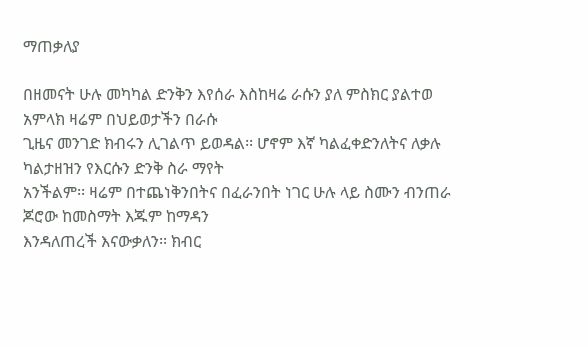ማጠቃለያ

በዘመናት ሁሉ መካካል ድንቅን እየሰራ እስከዛሬ ራሱን ያለ ምስክር ያልተወ አምላክ ዛሬም በህይወታችን በራሱ
ጊዜና መንገድ ክብሩን ሊገልጥ ይወዳል፡፡ ሆኖም እኛ ካልፈቀድንለትና ለቃሉ ካልታዘዝን የእርሱን ድንቅ ስራ ማየት
አንችልም፡፡ ዛሬም በተጨነቅንበትና በፈራንበት ነገር ሁሉ ላይ ስሙን ብንጠራ ጆሮው ከመስማት እጁም ከማዳን
እንዳለጠረች እናውቃለን፡፡ ክብር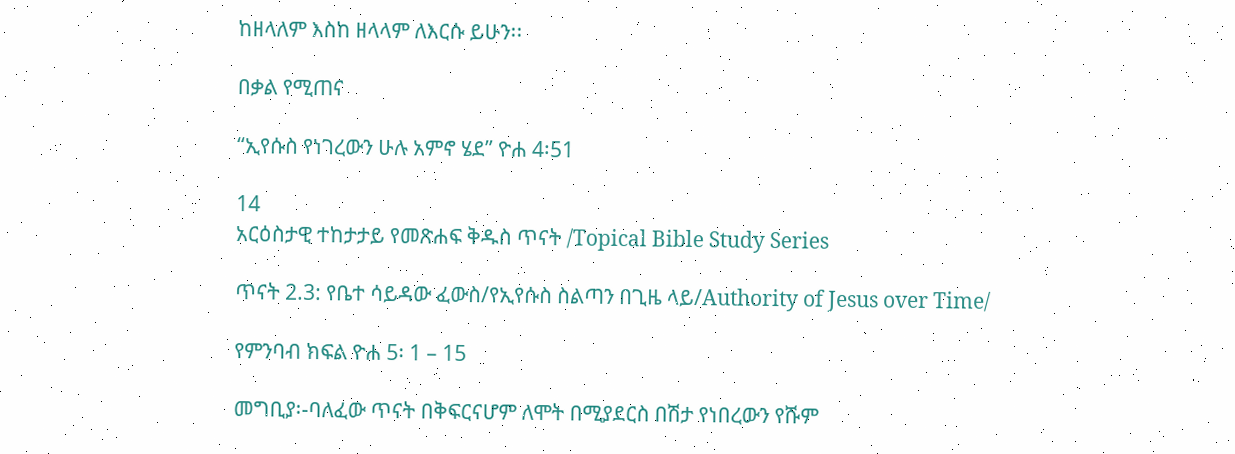ከዘላለም እስከ ዘላላም ለእርሱ ይሁን፡፡

በቃል የሚጠና

“ኢየሱስ የነገረውን ሁሉ አምኖ ሄደ” ዮሐ 4፡51

14
አርዕስታዊ ተከታታይ የመጽሐፍ ቅዱስ ጥናት /Topical Bible Study Series

ጥናት 2.3: የቤተ ሳይዳው ፈውስ/የኢየሱስ ስልጣን በጊዜ ላይ/Authority of Jesus over Time/

የምንባብ ክፍል ዮሐ 5፡ 1 – 15

መግቢያ፡-ባለፈው ጥናት በቅፍርናሆም ለሞት በሚያደርስ በሽታ የነበረውን የሹም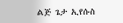ልጅ ጌታ ኢየሱስ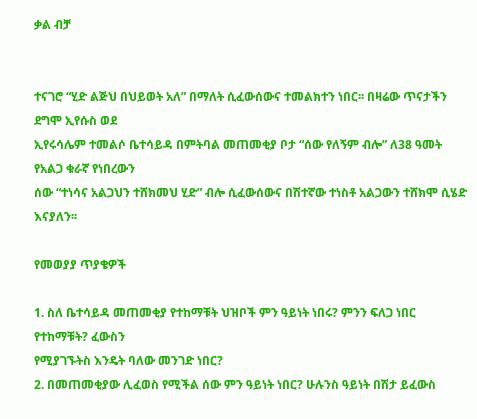ቃል ብቻ


ተናገሮ “ሂድ ልጅህ በህይወት አለ” በማለት ሲፈውሰውና ተመልክተን ነበር፡፡ በዛሬው ጥናታችን ደግሞ ኢየሱስ ወደ
ኢየሩሳሌም ተመልሶ ቤተሳይዳ በምትባል መጠመቂያ ቦታ “ሰው የለኝም ብሎ” ለ38 ዓመት የአልጋ ቁራኛ የነበረውን
ሰው “ተነሳና አልጋህን ተሸክመህ ሂድ” ብሎ ሲፈውሰውና በሽተኛው ተነስቶ አልጋውን ተሸክሞ ሲሄድ እናያለን፡፡

የመወያያ ጥያቄዎች

1. ስለ ቤተሳይዳ መጠመቂያ የተከማቹት ህዝቦች ምን ዓይነት ነበሩ? ምንን ፍለጋ ነበር የተከማቹት? ፈውስን
የሚያገኙትስ እንዴት ባለው መንገድ ነበር?
2. በመጠመቂያው ሊፈወስ የሚችል ሰው ምን ዓይነት ነበር? ሁሉንስ ዓይነት በሽታ ይፈውስ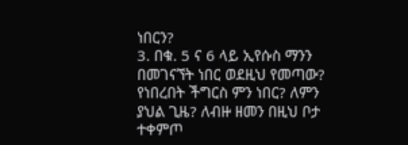ነበርን?
3. በቁ. 5 ና 6 ላይ ኢየሱስ ማንን በመገናኘት ነበር ወደዚህ የመጣው? የነበረበት ችግርስ ምን ነበር? ለምን
ያህል ጊዜ? ለብዙ ዘመን በዚህ ቦታ ተቀምጦ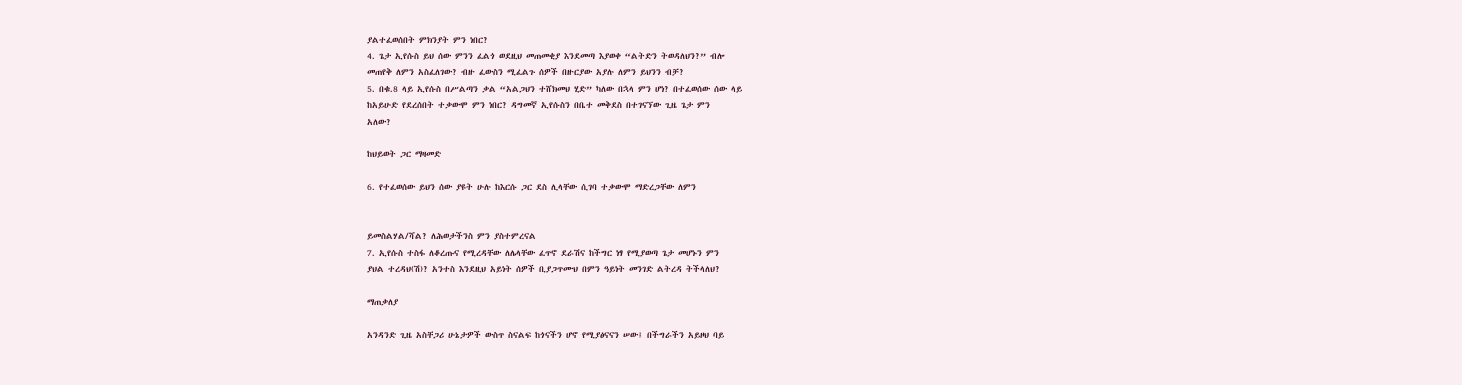ያልተፈወሰበት ምክንያት ምን ነበር?
4. ጌታ ኢየሱስ ይህ ሰው ምንን ፈልጎ ወደዚህ መጠመቂያ እንደመጣ እያወቀ “ልትድን ትወዳለህን?” ብሎ
መጠየቅ ለምን አስፈለገው? ብዙ ፈውስን ሚፈልጉ ሰዎች በዙርያው አያሉ ለምን ይህንን ብቻ?
5. በቁ.8 ላይ ኢየሱስ በሥልጣን ቃል “አልጋህን ተሸክመህ ሂድ” ካለው በኋላ ምን ሆነ? በተፈወሰው ሰው ላይ
ከአይሁድ የደረሰበት ተቃውሞ ምን ነበር? ዳግመኛ ኢየሱስን በቤተ መቅደስ በተገናኘው ጊዜ ጌታ ምን
አለው?

ከህይወት ጋር ማዛመድ

6. የተፈወሰው ይህን ሰው ያዩት ሁሉ ከእርሱ ጋር ደስ ሊላቸው ሲገባ ተቃውሞ ማድረጋቸው ለምን


ይመስልሃል/ሻል? ለሕወታችንስ ምን ያስተምረናል
7. ኢየሱስ ተስፋ ለቆረጡና የሚረዳቸው ለሌላቸው ፈጥኖ ደራሽና ከችግር ነፃ የሚያወጣ ጌታ መሆኑን ምን
ያህል ተረዳህ(ሽ)? አንተስ እንደዚህ አይነት ሰዎች ቢያጋጥሙህ በምን ዓይነት መንገድ ልትረዳ ትችላለህ?

ማጠቃለያ

አንዳንድ ጊዜ አስቸጋሪ ሁኔታዎች ውስጥ ስናልፍ ከጎናችን ሆኖ የሚያፅናናን ሠው፤ በችግራችን አይዞህ ባይ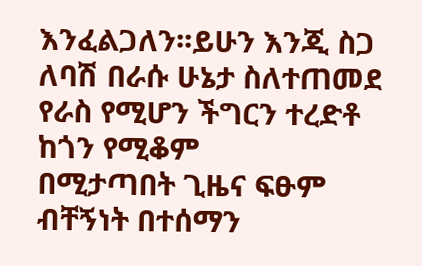እንፈልጋለን፡፡ይሁን እንጂ ስጋ ለባሽ በራሱ ሁኔታ ስለተጠመደ የራስ የሚሆን ችግርን ተረድቶ ከጎን የሚቆም
በሚታጣበት ጊዜና ፍፁም ብቸኝነት በተሰማን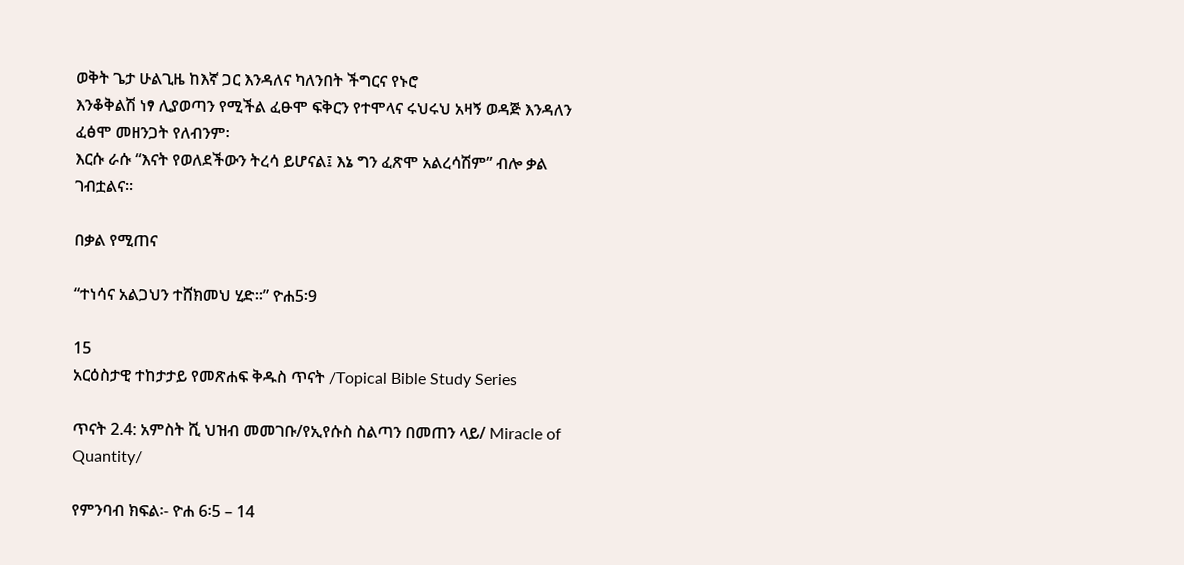ወቅት ጌታ ሁልጊዜ ከእኛ ጋር እንዳለና ካለንበት ችግርና የኑሮ
እንቆቅልሽ ነፃ ሊያወጣን የሚችል ፈፁሞ ፍቅርን የተሞላና ሩህሩህ አዛኝ ወዳጅ እንዳለን ፈፅሞ መዘንጋት የለብንም፡
እርሱ ራሱ “እናት የወለደችውን ትረሳ ይሆናል፤ እኔ ግን ፈጽሞ አልረሳሽም” ብሎ ቃል ገብቷልና፡፡

በቃል የሚጠና

“ተነሳና አልጋህን ተሸክመህ ሂድ፡፡” ዮሐ5፡9

15
አርዕስታዊ ተከታታይ የመጽሐፍ ቅዱስ ጥናት /Topical Bible Study Series

ጥናት 2.4: አምስት ሺ ህዝብ መመገቡ/የኢየሱስ ስልጣን በመጠን ላይ/ Miracle of Quantity/

የምንባብ ክፍል፡- ዮሐ 6፡5 – 14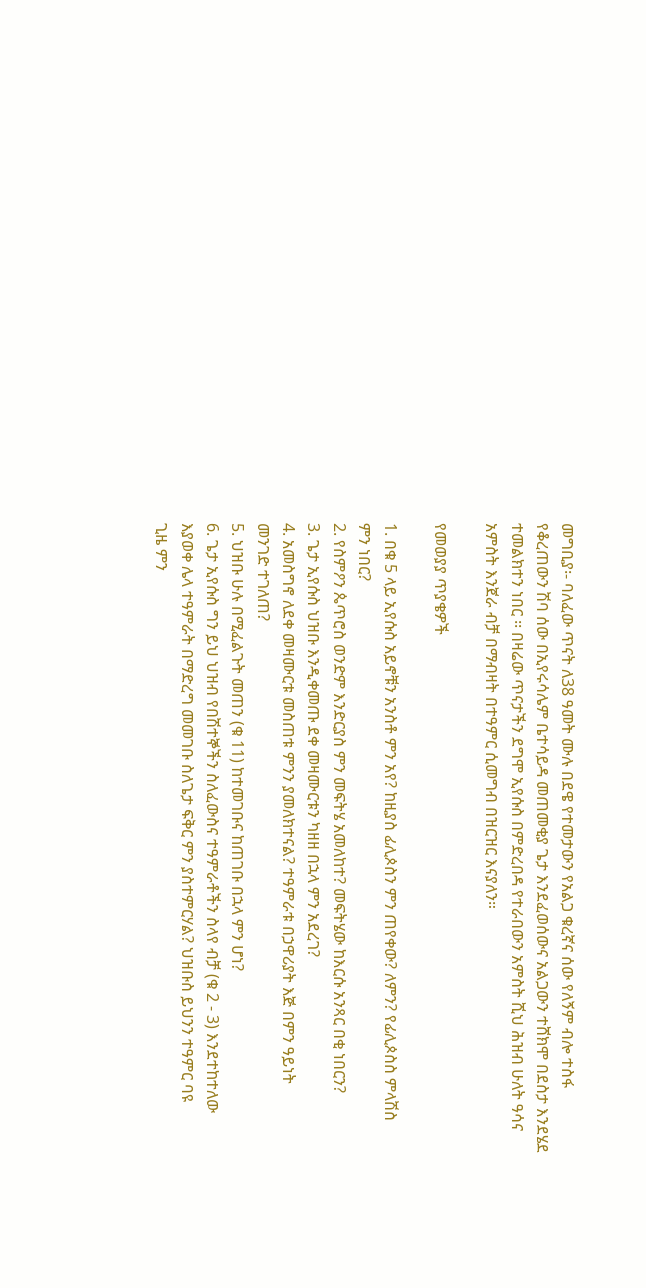መግቢያ፡- ባለፈው ጥናት ለ38 ዓመት ሙሉ በደዌ የተመታውን የአልጋ ቁረኛና ሰው የለኝም ብሎ ተስፋ
የቆረጠውን ሽባ ሰው በኢየሩሳሌም ቤተሳይዳ መጠመቂያ ጌታ እንደፈወሰውና አልጋውን ተሸክሞ በደስታ እንደሄደ
ተመልክተን ነበር ፡፡ በዛሬው ጥናታችን ደግሞ ኢየሱስ በምድረበዳ የተራበውን አምስት ሺህ ሕዝብ ሁለት ዓሳና
አምስት እንጀራ ብቻ በማብዛት በተዓምር ሲመግብ በዝርዝር እናያለን።

የመወያያ ጥያቄዎች

1. በቁ 5 ላይ ኢየሱስ አይኖቹን አንስቶ ምን አየ? ከዚያስ ፊሊጶስን ምን ጠየቀው? ለምን? የፊሊጶስስ ምላሽስ
ምን ነበር?
2. የስምዖን ጴጥሮስ ወንድም እንድርያስ ምን መፍትሄ አመለከተ? መፍትሄው ከእርሱ አንጻር በቂ ነበርን?
3. ጌታ ኢየሱስ ህዝቡ እንዲቀመጡ ደቀ መዛሙርቱን ካዘዘ በኋላ ምን አደረገ?
4. አመስግኖ ለደቀ መዛሙርቱ መስጠቱ ምንን ያመለክተናል? ተዓምራቱ በኃዋሪያት እጅ በምን ዓይነት
መንገድ ተገለጠ?
5. ህዝቡ ሁሉ በሚፈልጉት መጠን (ቁ 11) ከተመገቡና ከጠገቡ በኋላ ምን ሆነ?
6. ጌታ ኢየሱስ ግን ይህ ህዝብ የበሽተኞችን ስለፈውስና ተዓምራቶችን ስላየ ብቻ (ቁ 2 - 3) እንደተከተለው
እያወቀ ሌላ ተዓምራት በማድረግ መመገቡ ስለጌታ ፍቅር ምን ያስተምርሃል? ህዝቡስ ይህንን ተዓምር ባዩ
ጊዜ ምን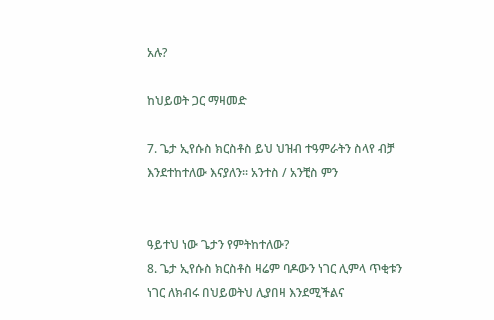አሉ?

ከህይወት ጋር ማዛመድ

7. ጌታ ኢየሱስ ክርስቶስ ይህ ህዝብ ተዓምራትን ስላየ ብቻ እንደተከተለው እናያለን፡፡ አንተስ / አንቺስ ምን


ዓይተህ ነው ጌታን የምትከተለው?
8. ጌታ ኢየሱስ ክርስቶስ ዛሬም ባዶውን ነገር ሊምላ ጥቂቱን ነገር ለክብሩ በህይወትህ ሊያበዛ እንደሚችልና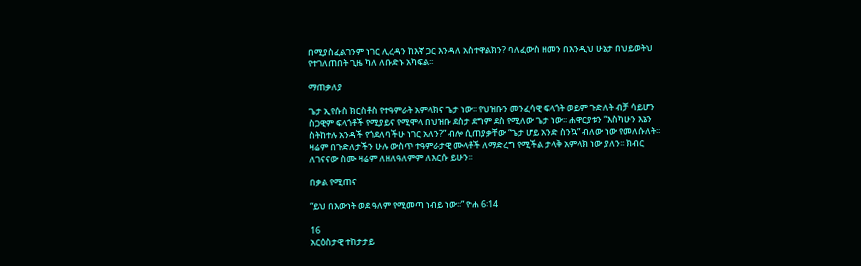በሚያስፈልገንም ነገር ሊረዳን ከእኛ ጋር እንዳለ አስተዋልክን? ባለፈውስ ዘመን በእንዲህ ሁኔታ በህይወትህ
የተገለጠበት ጊዜ ካለ ለቡድኑ አካፍል፡፡

ማጠቃለያ

ጌታ ኢየሱስ ክርስቶስ የተዓምራት አምላክና ጌታ ነው፡፡ የህዝቡን መንፈሳዊ ፍላጎት ወይም ጉድለት ብቻ ሳይሆን
ስጋዊም ፍላጎቶች የሚያይና የሚሞላ በህዝቡ ደስታ ደግም ደስ የሚለው ጌታ ነው፡፡ ሐዋርያቱን “እስካሁን እኔን
ስትከተሉ አንዳች የጎደለባችሁ ነገር አለን?” ብሎ ሲጠያቃቸው “ጌታ ሆይ አንድ ስንኳ” ብለው ነው የመለሱለት፡፡
ዛሬም በጉድለታችን ሁሉ ውስጥ ተዓምራታዊ ሙላቶች ለማድረግ የሚችል ታላቅ አምላክ ነው ያለን፡፡ ክብር
ለገናናው ስሙ ዛሬም ለዘለዓለምም ለእርሱ ይሁን፡፡

በቃል የሚጠና

“ይህ በእውነት ወደ ዓለም የሚመጣ ነብይ ነው፡፡” ዮሐ 6፡14

16
አርዕስታዊ ተከታታይ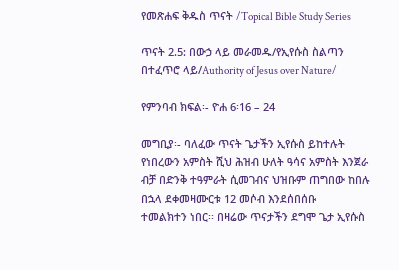የመጽሐፍ ቅዱስ ጥናት /Topical Bible Study Series

ጥናት 2.5: በውኃ ላይ መራመዱ/የኢየሱስ ስልጣን በተፈጥሮ ላይ/Authority of Jesus over Nature/

የምንባብ ክፍል፡- ዮሐ 6፡16 – 24

መግቢያ፡- ባለፈው ጥናት ጌታችን ኢየሱስ ይከተሉት የነበረውን አምስት ሺህ ሕዝብ ሁለት ዓሳና አምስት እንጀራ
ብቻ በድንቅ ተዓምራት ሲመገብና ህዝቡም ጠግበው ከበሉ በኋላ ደቀመዛሙርቱ 12 መሶብ እንደሰበሰቡ
ተመልክተን ነበር፡፡ በዛሬው ጥናታችን ደግሞ ጌታ ኢየሱስ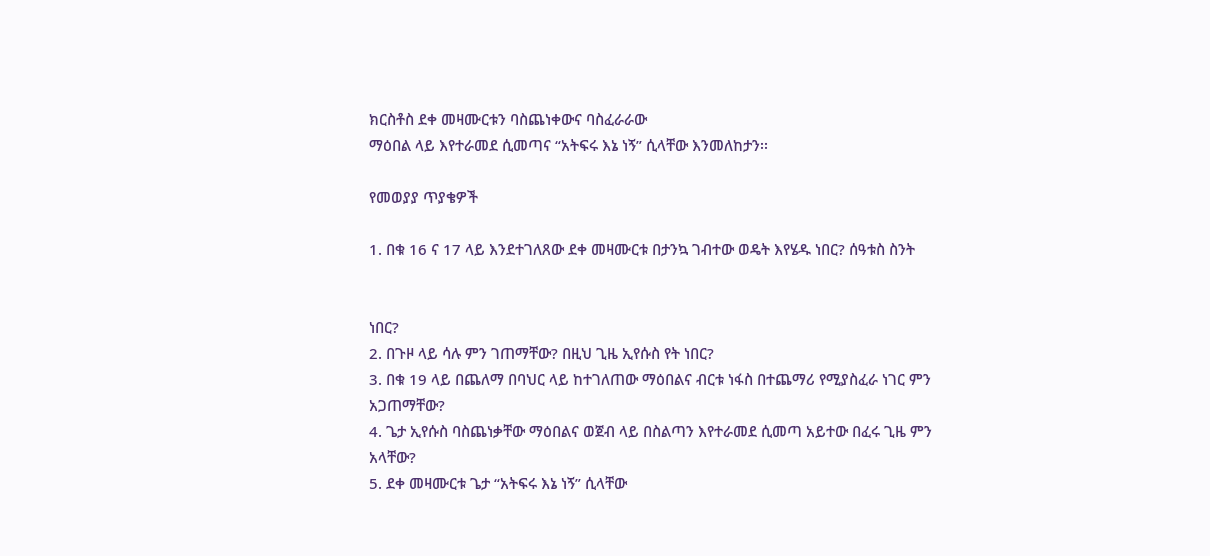ክርስቶስ ደቀ መዛሙርቱን ባስጨነቀውና ባስፈራራው
ማዕበል ላይ እየተራመደ ሲመጣና “አትፍሩ እኔ ነኝ” ሲላቸው እንመለከታን፡፡

የመወያያ ጥያቄዎች

1. በቁ 16 ና 17 ላይ እንደተገለጸው ደቀ መዛሙርቱ በታንኳ ገብተው ወዴት እየሄዱ ነበር? ሰዓቱስ ስንት


ነበር?
2. በጉዞ ላይ ሳሉ ምን ገጠማቸው? በዚህ ጊዜ ኢየሱስ የት ነበር?
3. በቁ 19 ላይ በጨለማ በባህር ላይ ከተገለጠው ማዕበልና ብርቱ ነፋስ በተጨማሪ የሚያስፈራ ነገር ምን
አጋጠማቸው?
4. ጌታ ኢየሱስ ባስጨነቃቸው ማዕበልና ወጀብ ላይ በስልጣን እየተራመደ ሲመጣ አይተው በፈሩ ጊዜ ምን
አላቸው?
5. ደቀ መዛሙርቱ ጌታ “አትፍሩ እኔ ነኝ” ሲላቸው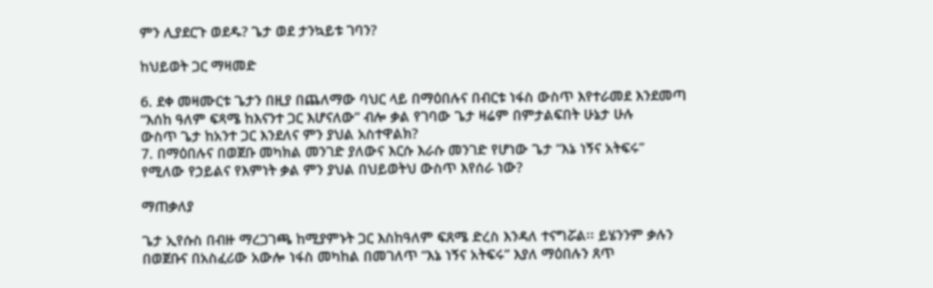ምን ሊያደርጉ ወደዱ? ጌታ ወደ ታንኳይቱ ገባን?

ከህይወት ጋር ማዛመድ

6. ደቀ መዛሙርቱ ጌታን በዚያ በጨለማው ባህር ላይ በማዕበሉና በብርቱ ነፋስ ውስጥ እየተራመደ እንደመጣ
“እሰከ ዓለም ፍጻሜ ከእናንተ ጋር እሆናለው” ብሎ ቃል የገባው ጌታ ዛሬም በምታልፍበት ሁኔታ ሁሉ
ውስጥ ጌታ ከአንተ ጋር እንደለና ምን ያህል አስተዋልክ?
7. በማዕበሉና በወጀቡ መካክል መንገድ ያለውና እርሱ እራሱ መንገድ የሆነው ጌታ “እኔ ነኝና አትፍሩ”
የሚለው የኃይልና የእምነት ቃል ምን ያህል በህይወትህ ውስጥ እየሰራ ነው?

ማጠቃለያ

ጌታ ኢየሱስ በብዙ ማረጋገጫ ከሚያምኑት ጋር እስከዓለም ፍጸሜ ድረስ እንዳለ ተናግሯል፡፡ ይሄንንም ቃሉን
በወጀቡና በአስፈሪው አውሎ ነፋስ መካከል በመገለጥ “እኔ ነኝና አትፍሩ” እያለ ማዕበሉን ጸጥ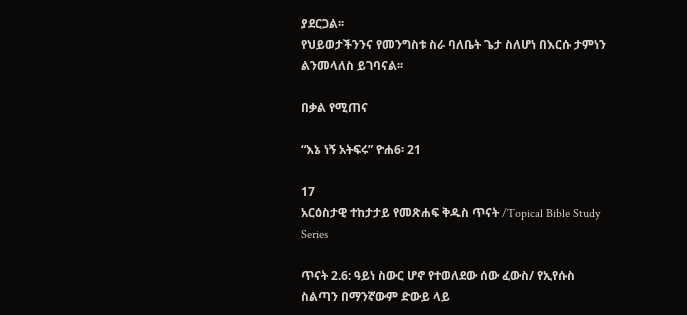ያደርጋል፡፡
የህይወታችንንና የመንግስቱ ስራ ባለቤት ጌታ ስለሆነ በእርሱ ታምነን ልንመላለስ ይገባናል፡፡

በቃል የሚጠና

“እኔ ነኝ አትፍሩ” ዮሐ6፡ 21

17
አርዕስታዊ ተከታታይ የመጽሐፍ ቅዱስ ጥናት /Topical Bible Study Series

ጥናት 2.6: ዓይነ ስውር ሆኖ የተወለደው ሰው ፈውስ/ የኢየሱስ ስልጣን በማንኛውም ድውይ ላይ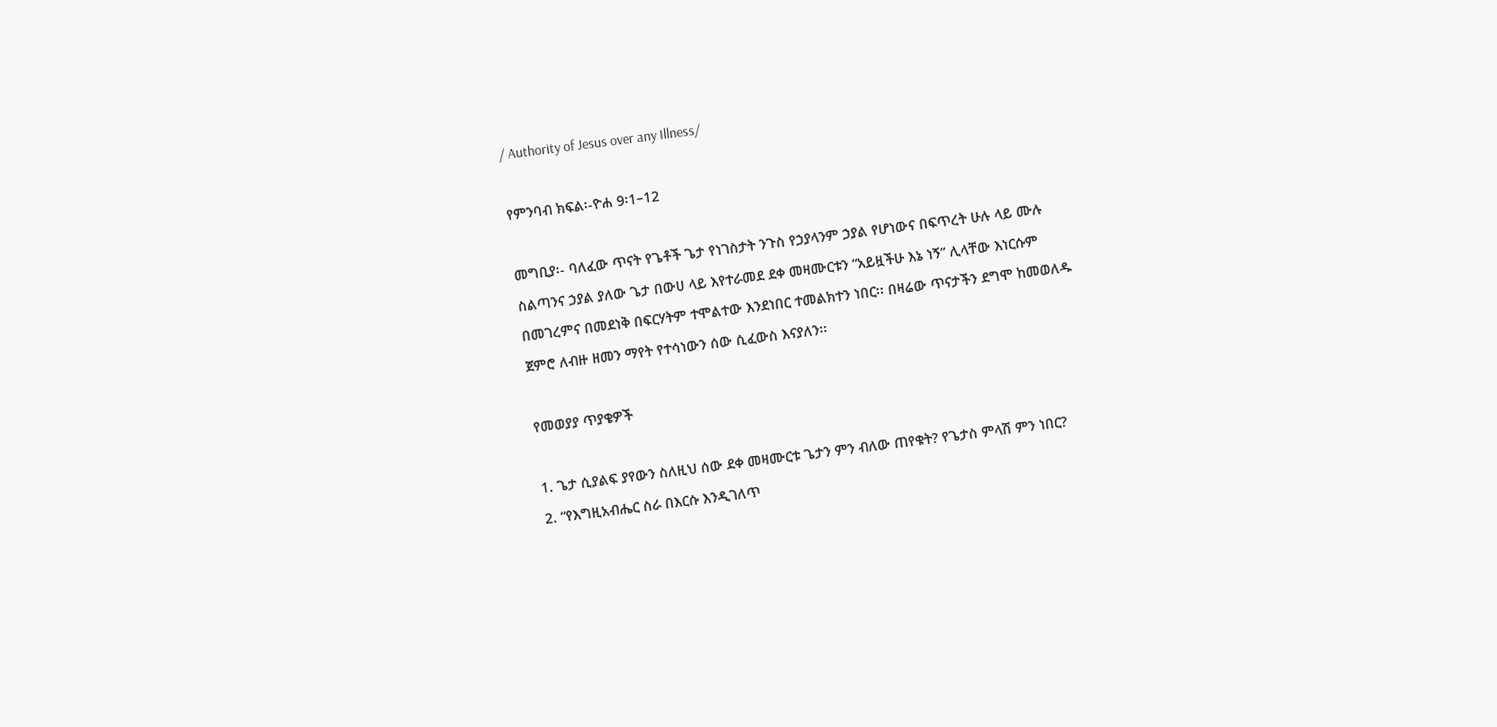/ Authority of Jesus over any Illness/

የምንባብ ክፍል፡-ዮሐ 9፡1–12

መግቢያ፡- ባለፈው ጥናት የጌቶች ጌታ የነገስታት ንጉስ የኃያላንም ኃያል የሆነውና በፍጥረት ሁሉ ላይ ሙሉ
ስልጣንና ኃያል ያለው ጌታ በውሀ ላይ እየተራመደ ደቀ መዛሙርቱን “አይዟችሁ እኔ ነኝ” ሊላቸው እነርሱም
በመገረምና በመደነቅ በፍርሃትም ተሞልተው እንደነበር ተመልክተን ነበር፡፡ በዛሬው ጥናታችን ደግሞ ከመወለዱ
ጀምሮ ለብዙ ዘመን ማየት የተሳነውን ሰው ሲፈውስ እናያለን፡፡

የመወያያ ጥያቄዎች

1. ጌታ ሲያልፍ ያየውን ስለዚህ ሰው ደቀ መዛሙርቱ ጌታን ምን ብለው ጠየቁት? የጌታስ ምላሽ ምን ነበር?
2. “የእግዚአብሔር ስራ በእርሱ እንዲገለጥ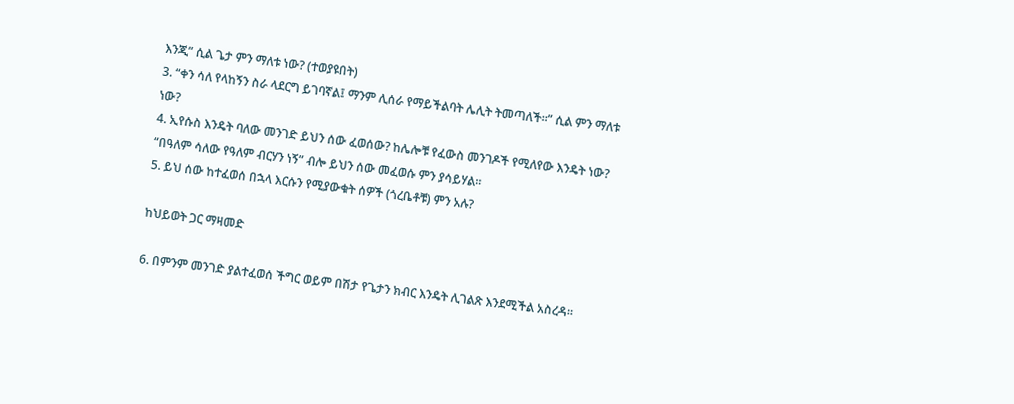እንጂ” ሲል ጌታ ምን ማለቱ ነው? (ተወያዩበት)
3. “ቀን ሳለ የላከኝን ስራ ላደርግ ይገባኛል፤ ማንም ሊሰራ የማይችልባት ሌሊት ትመጣለች፡፡” ሲል ምን ማለቱ
ነው?
4. ኢየሱስ እንዴት ባለው መንገድ ይህን ሰው ፈወሰው? ከሌሎቹ የፈውስ መንገዶች የሚለየው እንዴት ነው?
“በዓለም ሳለው የዓለም ብርሃን ነኝ” ብሎ ይህን ሰው መፈወሱ ምን ያሳይሃል፡፡
5. ይህ ሰው ከተፈወሰ በኋላ እርሱን የሚያውቁት ሰዎች (ጎረቤቶቹ) ምን አሉ?

ከህይወት ጋር ማዛመድ

6. በምንም መንገድ ያልተፈወሰ ችግር ወይም በሽታ የጌታን ክብር እንዴት ሊገልጽ እንደሚችል አስረዳ፡፡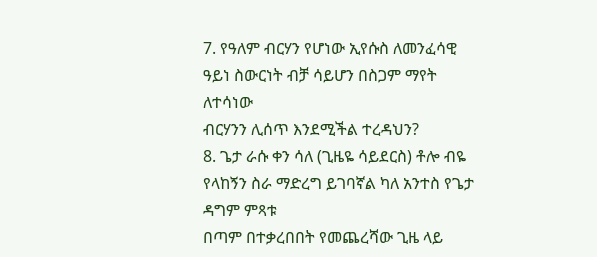7. የዓለም ብርሃን የሆነው ኢየሱስ ለመንፈሳዊ ዓይነ ስውርነት ብቻ ሳይሆን በስጋም ማየት ለተሳነው
ብርሃንን ሊሰጥ እንደሚችል ተረዳህን?
8. ጌታ ራሱ ቀን ሳለ (ጊዜዬ ሳይደርስ) ቶሎ ብዬ የላከኝን ስራ ማድረግ ይገባኛል ካለ አንተስ የጌታ ዳግም ምጻቱ
በጣም በተቃረበበት የመጨረሻው ጊዜ ላይ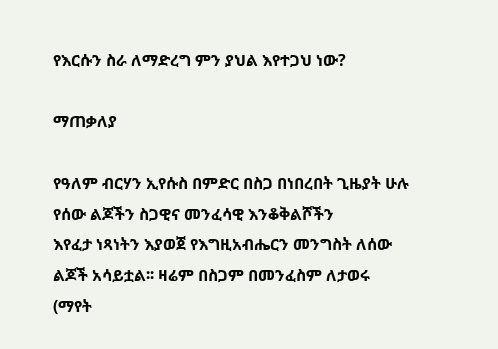የእርሱን ስራ ለማድረግ ምን ያህል እየተጋህ ነው?

ማጠቃለያ

የዓለም ብርሃን ኢየሱስ በምድር በስጋ በነበረበት ጊዜያት ሁሉ የሰው ልጆችን ስጋዊና መንፈሳዊ እንቆቅልሾችን
እየፈታ ነጻነትን እያወጀ የእግዚአብሔርን መንግስት ለሰው ልጆች አሳይቷል፡፡ ዛሬም በስጋም በመንፈስም ለታወሩ
(ማየት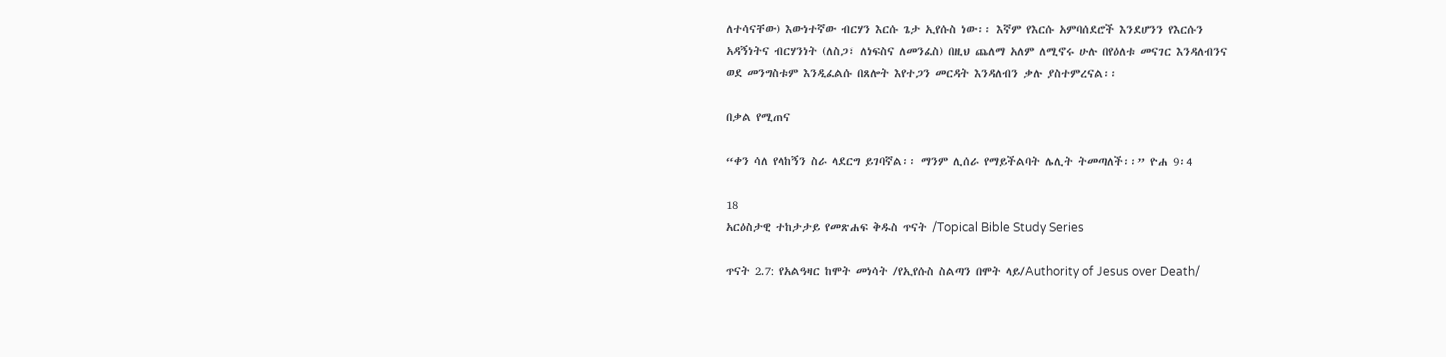ለተሳናቸው) እውነተኛው ብርሃን እርሱ ጌታ ኢየሱስ ነው፡፡ እኛም የእርሱ አምባሰደሮች እንደሆንን የእርሱን
አዳኝነትና ብርሃንነት (ለስጋ፣ ለነፍስና ለመንፈስ) በዚህ ጨለማ አለም ለሚኖሩ ሁሉ በየዕለቱ መናገር እንዳለብንና
ወደ መንግስቱም እንዲፈልሱ በጸሎት እየተጋን መርዳት እንዳለብን ቃሉ ያስተምረናል፡፡

በቃል የሚጠና

“ቀን ሳለ የላከኝን ስራ ላደርግ ይገባኛል፡፡ ማንም ሊሰራ የማይችልባት ሌሊት ትመጣለች፡፡” ዮሐ 9፡4

18
አርዕስታዊ ተከታታይ የመጽሐፍ ቅዱስ ጥናት /Topical Bible Study Series

ጥናት 2.7: የአልዓዛር ከሞት መነሳት /የኢየሱስ ስልጣን በሞት ላይ/Authority of Jesus over Death/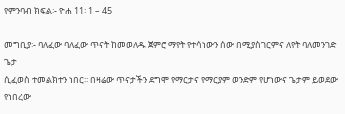የምንባብ ክፍል፡- ዮሐ 11፡ 1 – 45

መግቢያ፡- ባለፈው ባለፈው ጥናት ከመወለዱ ጀምሮ ማየት የተሳነውን ሰው በሚያስገርምና ለየት ባለመንገድ ጌታ
ሲፈወስ ተመልክተን ነበር፡፡ በዛሬው ጥናታችን ደግሞ የማርታና የማርያም ወንድም የሆነውና ጌታም ይወደው
የነበረው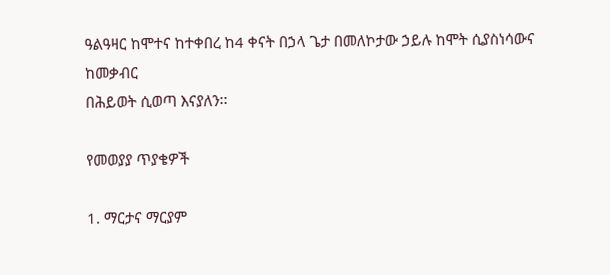ዓልዓዛር ከሞተና ከተቀበረ ከ4 ቀናት በኃላ ጌታ በመለኮታው ኃይሉ ከሞት ሲያስነሳውና ከመቃብር
በሕይወት ሲወጣ እናያለን፡፡

የመወያያ ጥያቄዎች

1. ማርታና ማርያም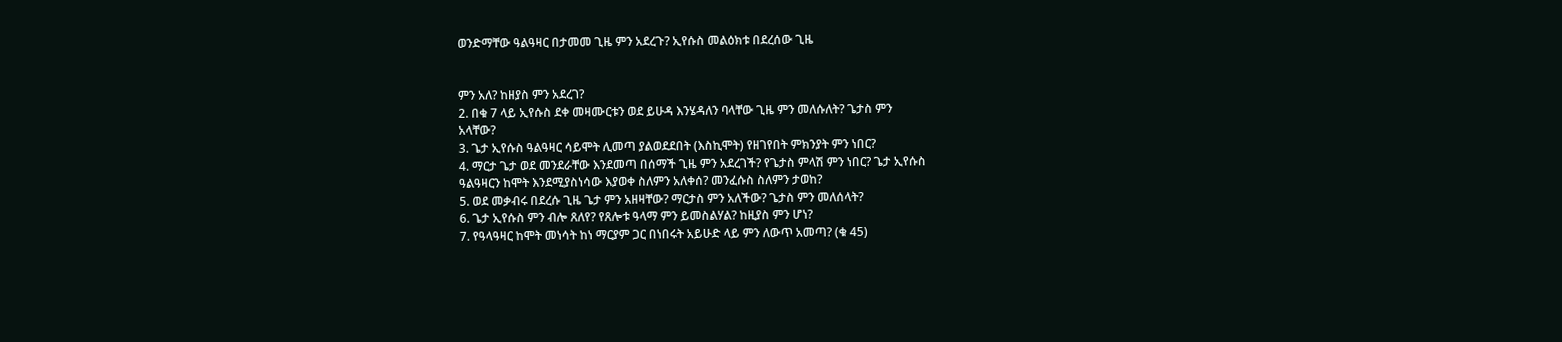ወንድማቸው ዓልዓዛር በታመመ ጊዜ ምን አደረጉ? ኢየሱስ መልዕክቱ በደረሰው ጊዜ


ምን አለ? ከዘያስ ምን አደረገ?
2. በቁ 7 ላይ ኢየሱስ ደቀ መዛሙርቱን ወደ ይሁዳ እንሄዳለን ባላቸው ጊዜ ምን መለሱለት? ጌታስ ምን
አላቸው?
3. ጌታ ኢየሱስ ዓልዓዛር ሳይሞት ሊመጣ ያልወደደበት (እስኪሞት) የዘገየበት ምክንያት ምን ነበር?
4. ማርታ ጌታ ወደ መንደራቸው እንደመጣ በሰማች ጊዜ ምን አደረገች? የጌታስ ምላሽ ምን ነበር? ጌታ ኢየሱስ
ዓልዓዛርን ከሞት እንደሚያስነሳው እያወቀ ስለምን አለቀሰ? መንፈሱስ ስለምን ታወከ?
5. ወደ መቃብሩ በደረሱ ጊዜ ጌታ ምን አዘዛቸው? ማርታስ ምን አለችው? ጌታስ ምን መለሰላት?
6. ጌታ ኢየሱስ ምን ብሎ ጸለየ? የጸሎቱ ዓላማ ምን ይመስልሃል? ከዚያስ ምን ሆነ?
7. የዓላዓዛር ከሞት መነሳት ከነ ማርያም ጋር በነበሩት አይሁድ ላይ ምን ለውጥ አመጣ? (ቁ 45)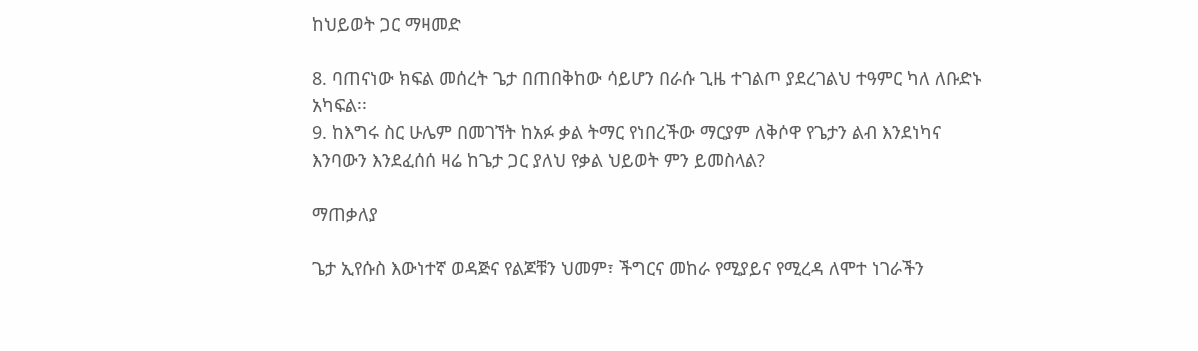ከህይወት ጋር ማዛመድ

8. ባጠናነው ክፍል መሰረት ጌታ በጠበቅከው ሳይሆን በራሱ ጊዜ ተገልጦ ያደረገልህ ተዓምር ካለ ለቡድኑ
አካፍል፡፡
9. ከእግሩ ስር ሁሌም በመገኘት ከአፉ ቃል ትማር የነበረችው ማርያም ለቅሶዋ የጌታን ልብ እንደነካና
እንባውን እንደፈሰሰ ዛሬ ከጌታ ጋር ያለህ የቃል ህይወት ምን ይመስላል?

ማጠቃለያ

ጌታ ኢየሱስ እውነተኛ ወዳጅና የልጆቹን ህመም፣ ችግርና መከራ የሚያይና የሚረዳ ለሞተ ነገራችን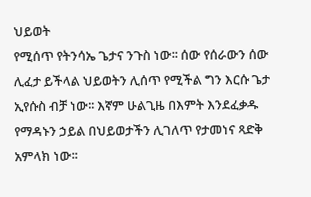ህይወት
የሚሰጥ የትንሳኤ ጌታና ንጉስ ነው፡፡ ሰው የሰራውን ሰው ሊፈታ ይችላል ህይወትን ሊሰጥ የሚችል ግን እርሱ ጌታ
ኢየሱስ ብቻ ነው፡፡ እኛም ሁልጊዜ በእምት እንደፈቃዱ የማዳኑን ኃይል በህይወታችን ሊገለጥ የታመነና ጻድቅ
አምላክ ነው፡፡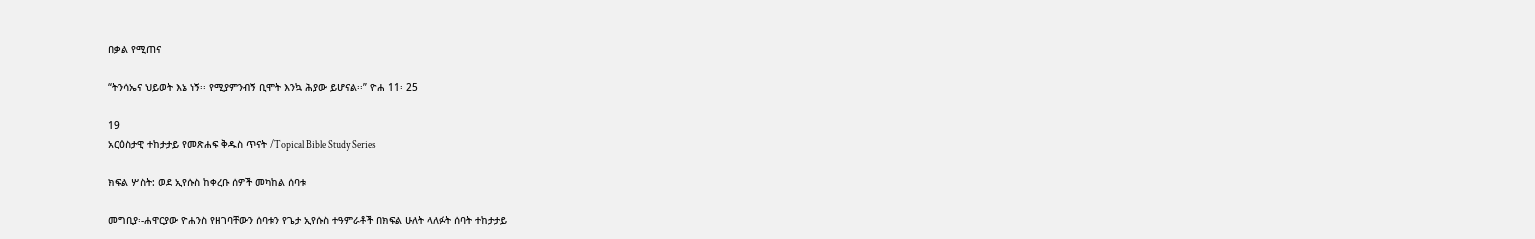በቃል የሚጠና

“ትንሳኤና ህይወት እኔ ነኝ፡፡ የሚያምንብኝ ቢሞት እንኳ ሕያው ይሆናል፡፡” ዮሐ 11፡ 25

19
አርዕስታዊ ተከታታይ የመጽሐፍ ቅዱስ ጥናት /Topical Bible Study Series

ክፍል ሦስት: ወደ ኢየሱስ ከቀረቡ ሰዎች መካከል ሰባቱ

መግቢያ፡-ሐዋርያው ዮሐንስ የዘገባቸውን ሰባቱን የጌታ ኢየሱስ ተዓምራቶች በክፍል ሁለት ላለፉት ሰባት ተከታታይ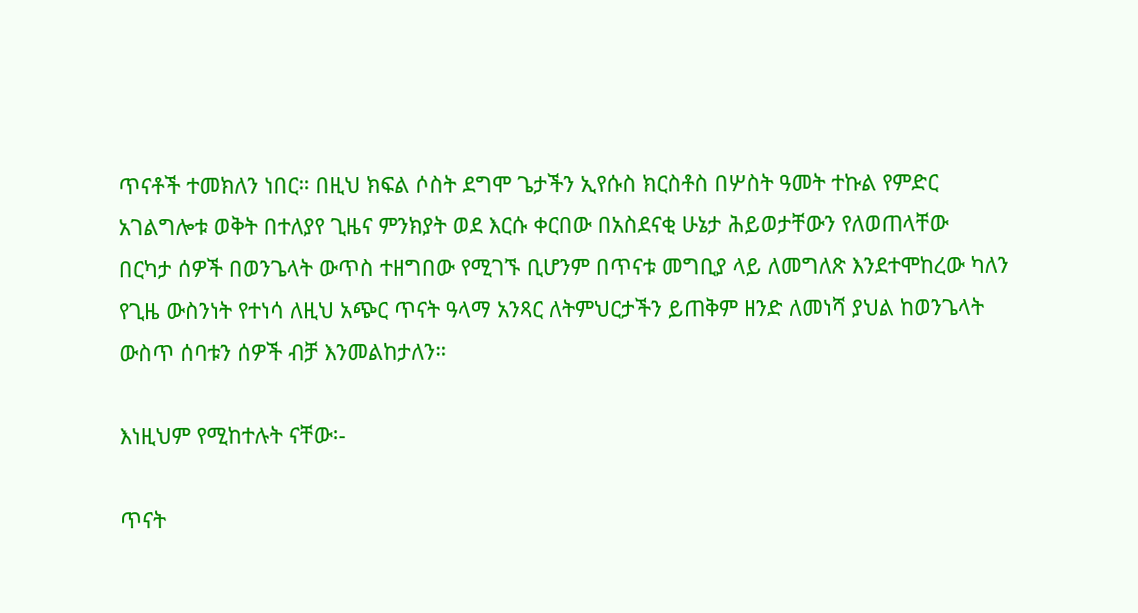ጥናቶች ተመክለን ነበር። በዚህ ክፍል ሶስት ደግሞ ጌታችን ኢየሱስ ክርስቶስ በሦስት ዓመት ተኩል የምድር
አገልግሎቱ ወቅት በተለያየ ጊዜና ምንክያት ወደ እርሱ ቀርበው በአስደናቂ ሁኔታ ሕይወታቸውን የለወጠላቸው
በርካታ ሰዎች በወንጌላት ውጥስ ተዘግበው የሚገኙ ቢሆንም በጥናቱ መግቢያ ላይ ለመግለጽ እንደተሞከረው ካለን
የጊዜ ውስንነት የተነሳ ለዚህ አጭር ጥናት ዓላማ አንጻር ለትምህርታችን ይጠቅም ዘንድ ለመነሻ ያህል ከወንጌላት
ውስጥ ሰባቱን ሰዎች ብቻ እንመልከታለን።

እነዚህም የሚከተሉት ናቸው፡-

ጥናት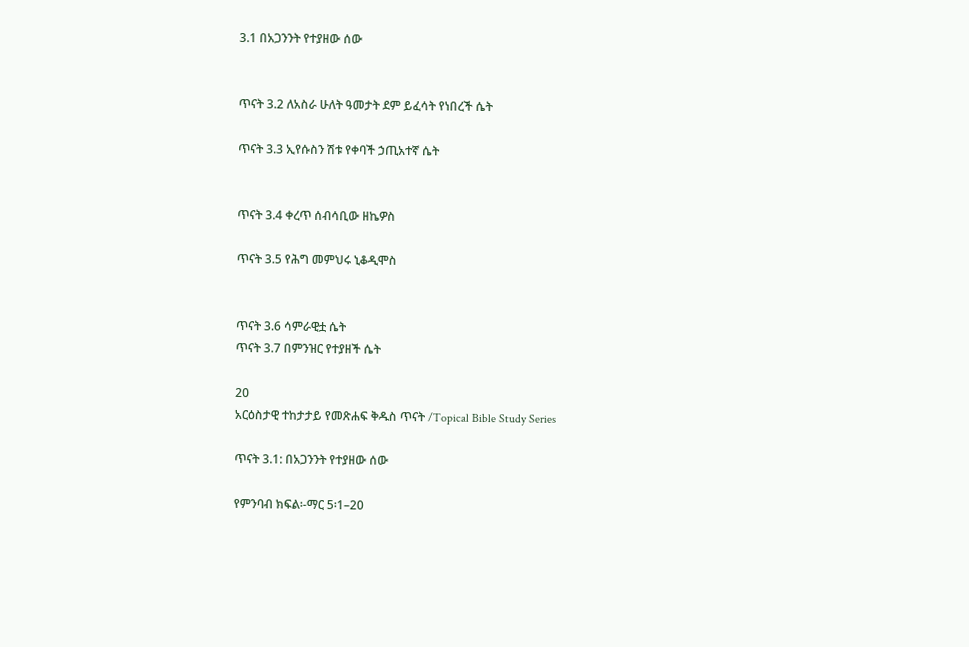3.1 በአጋንንት የተያዘው ሰው


ጥናት 3.2 ለአስራ ሁለት ዓመታት ደም ይፈሳት የነበረች ሴት

ጥናት 3.3 ኢየሱስን ሽቱ የቀባች ኃጢአተኛ ሴት


ጥናት 3.4 ቀረጥ ሰብሳቢው ዘኬዎስ

ጥናት 3.5 የሕግ መምህሩ ኒቆዲሞስ


ጥናት 3.6 ሳምራዊቷ ሴት
ጥናት 3.7 በምንዝር የተያዘች ሴት

20
አርዕስታዊ ተከታታይ የመጽሐፍ ቅዱስ ጥናት /Topical Bible Study Series

ጥናት 3.1: በአጋንንት የተያዘው ሰው

የምንባብ ክፍል፡-ማር 5፡1–20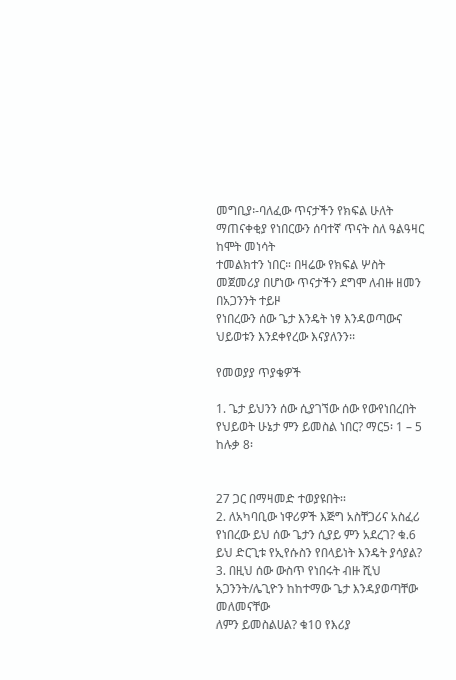መግቢያ፡-ባለፈው ጥናታችን የክፍል ሁለት ማጠናቀቂያ የነበርውን ሰባተኛ ጥናት ስለ ዓልዓዛር ከሞት መነሳት
ተመልክተን ነበር። በዛሬው የክፍል ሦስት መጀመሪያ በሆነው ጥናታችን ደግሞ ለብዙ ዘመን በአጋንንት ተይዞ
የነበረውን ሰው ጌታ እንዴት ነፃ እንዳወጣውና ህይወቱን እንደቀየረው እናያለንን፡፡

የመወያያ ጥያቄዎች

1. ጌታ ይህንን ሰው ሲያገኘው ሰው የውየነበረበት የህይወት ሁኔታ ምን ይመስል ነበር? ማር5፡ 1 – 5 ከሉቃ 8፡


27 ጋር በማዛመድ ተወያዩበት፡፡
2. ለአካባቢው ነዋሪዎች እጅግ አስቸጋሪና አስፈሪ የነበረው ይህ ሰው ጌታን ሲያይ ምን አደረገ? ቁ.6
ይህ ድርጊቱ የኢየሱስን የበላይነት እንዴት ያሳያል?
3. በዚህ ሰው ውስጥ የነበሩት ብዙ ሺህ አጋንንት/ሌጊዮን ከከተማው ጌታ እንዳያወጣቸው መለመናቸው
ለምን ይመስልሀል? ቁ10 የእሪያ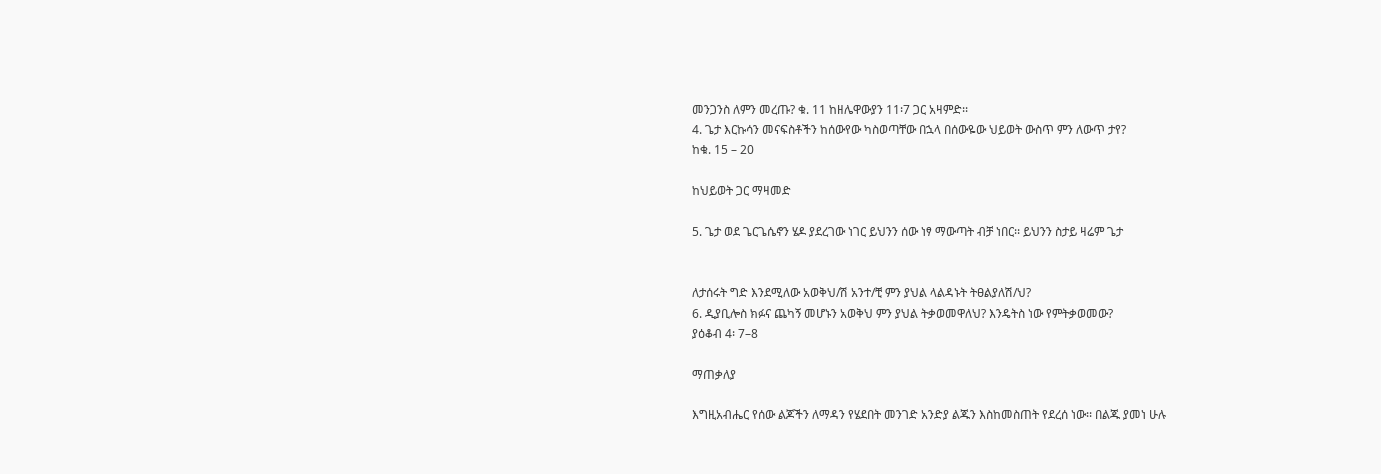መንጋንስ ለምን መረጡ? ቁ. 11 ከዘሌዋውያን 11፡7 ጋር አዛምድ፡፡
4. ጌታ እርኩሳን መናፍስቶችን ከሰውየው ካስወጣቸው በኋላ በሰውዬው ህይወት ውስጥ ምን ለውጥ ታየ?
ከቁ. 15 – 20

ከህይወት ጋር ማዛመድ

5. ጌታ ወደ ጌርጌሴኖን ሄዶ ያደረገው ነገር ይህንን ሰው ነፃ ማውጣት ብቻ ነበር፡፡ ይህንን ስታይ ዛሬም ጌታ


ለታሰሩት ግድ እንደሚለው አወቅህ/ሽ አንተ/ቺ ምን ያህል ላልዳኑት ትፀልያለሽ/ህ?
6. ዲያቢሎስ ክፉና ጨካኝ መሆኑን አወቅህ ምን ያህል ትቃወመዋለህ? እንዴትስ ነው የምትቃወመው?
ያዕቆብ 4፡ 7–8

ማጠቃለያ

እግዚአብሔር የሰው ልጆችን ለማዳን የሄደበት መንገድ አንድያ ልጁን እስከመስጠት የደረሰ ነው፡፡ በልጁ ያመነ ሁሉ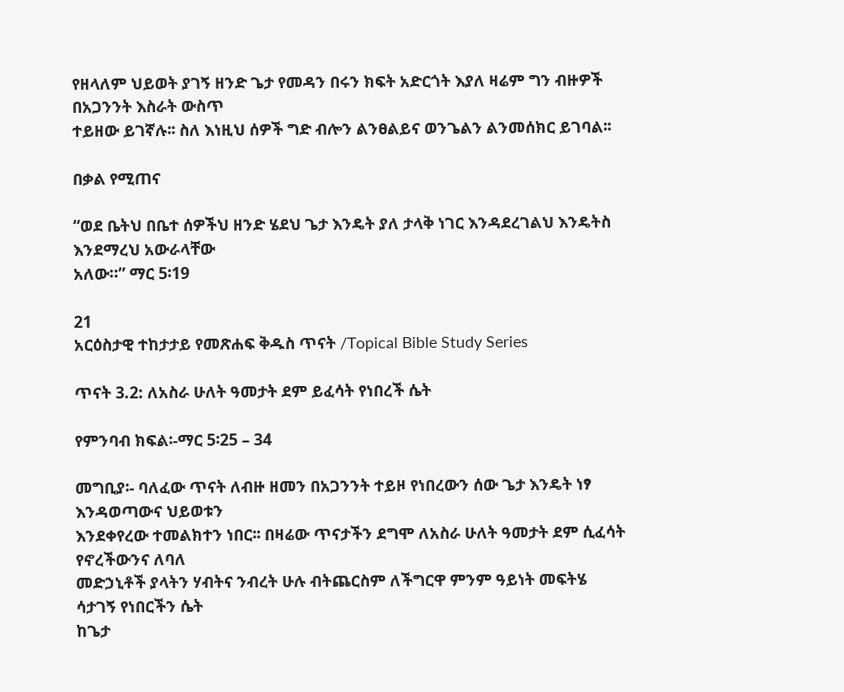የዘላለም ህይወት ያገኝ ዘንድ ጌታ የመዳን በሩን ክፍት አድርጎት እያለ ዛሬም ግን ብዙዎች በአጋንንት እስራት ውስጥ
ተይዘው ይገኛሉ፡፡ ስለ እነዚህ ሰዎች ግድ ብሎን ልንፀልይና ወንጌልን ልንመሰክር ይገባል፡፡

በቃል የሚጠና

“ወደ ቤትህ በቤተ ሰዎችህ ዘንድ ሄደህ ጌታ እንዴት ያለ ታላቅ ነገር እንዳደረገልህ እንዴትስ እንደማረህ አውራላቸው
አለው።” ማር 5፡19

21
አርዕስታዊ ተከታታይ የመጽሐፍ ቅዱስ ጥናት /Topical Bible Study Series

ጥናት 3.2: ለአስራ ሁለት ዓመታት ደም ይፈሳት የነበረች ሴት

የምንባብ ክፍል፡-ማር 5፡25 – 34

መግቢያ፡- ባለፈው ጥናት ለብዙ ዘመን በአጋንንት ተይዞ የነበረውን ሰው ጌታ እንዴት ነፃ እንዳወጣውና ህይወቱን
እንደቀየረው ተመልክተን ነበር፡፡ በዛሬው ጥናታችን ደግሞ ለአስራ ሁለት ዓመታት ደም ሲፈሳት የኖረችውንና ለባለ
መድኃኒቶች ያላትን ሃብትና ንብረት ሁሉ ብትጨርስም ለችግርዋ ምንም ዓይነት መፍትሄ ሳታገኝ የነበርችን ሴት
ከጌታ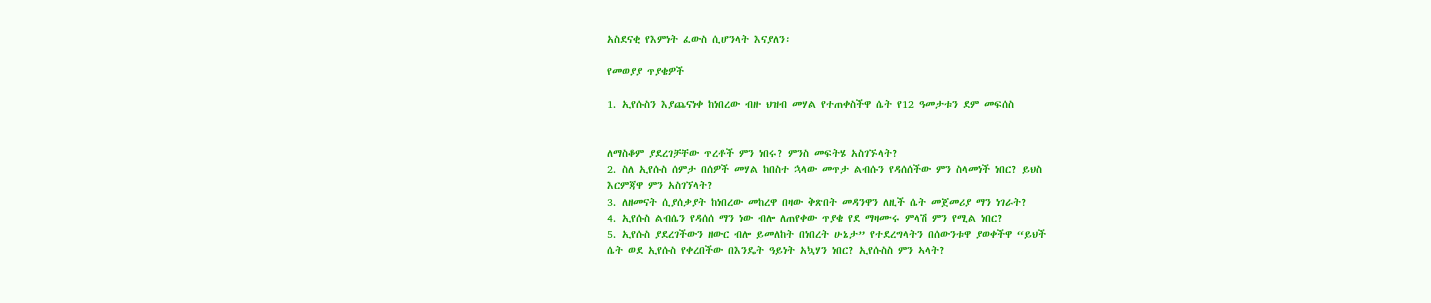አስደናቂ የእምነት ፈውስ ሲሆንላት እናያለን፡

የመወያያ ጥያቄዎች

1. ኢየሱስን እያጨናነቀ ከነበረው ብዙ ህዝብ መሃል የተጠቀስችዋ ሴት የ12 ዓመታቱን ደም መፍሰስ


ለማስቆም ያደረገቻቸው ጥረቶች ምን ነበሩ? ምንስ መፍትሄ አስገኙላት?
2. ስለ ኢየሱስ ሰምታ በሰዎች መሃል ከበስተ ኋላው መጥታ ልብሱን የዳሰሰችው ምን ስላመነች ነበር? ይህስ
እርምጃዋ ምን አስገኘላት?
3. ለዘመናት ሲያሰቃያት ከነበረው መከረዋ በዛው ቅጽበት መዳንዋን ለዚች ሴት መጀመሪያ ማን ነገራት?
4. ኢየሱስ ልብሴን የዳሰሰ ማን ነው ብሎ ለጠየቀው ጥያቄ የደ ማዛሙሩ ምላሽ ምን የሚል ነበር?
5. ኢየሱስ ያደረገችውን ዘውር ብሎ ይመለከት በነበረት ሁኔታ” የተደረግላትን በሰውንቱዋ ያወቀችዋ “ይህች
ሴት ወደ ኢየሱስ የቀረበችው በእንዴት ዓይነት አኳሃን ነበር? ኢየሱስስ ምን ኣላት?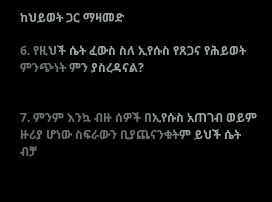ከህይወት ጋር ማዛመድ

6. የዚህች ሴት ፈውስ ስለ ኢየሱስ የጸጋና የሕይወት ምንጭነት ምን ያስረዳናል?


7. ምንም እንኳ ብዙ ሰዎች በኢየሱስ አጠገብ ወይም ዙሪያ ሆነው ስፍራውን ቢያጨናንቁትም ይህች ሴት
ብቻ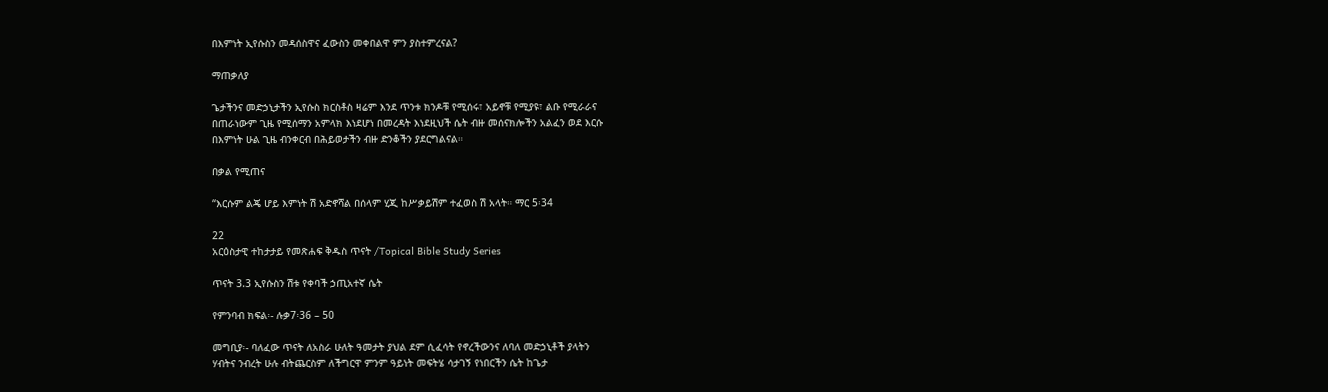በእምነት ኢየሱስን መዳሰስዋና ፈውስን መቀበልዋ ምን ያስተምረናል?

ማጠቃለያ

ጌታችንና መድኃኒታችን ኢየሱስ ክርስቶስ ዛሬም እንደ ጥንቱ ክንዶቹ የሚሰሩ፣ አይኖቹ የሚያዩ፣ ልቡ የሚራራና
በጠራነውም ጊዜ የሚሰማን አምላክ እነደሆነ በመረዳት እነደዚህች ሴት ብዙ መሰናክሎችን አልፈን ወደ እርሱ
በእምነት ሁል ጊዜ ብንቀርብ በሕይወታችን ብዙ ድንቆችን ያደርግልናል።

በቃል የሚጠና

“እርሱም ልጄ ሆይ እምነት ሽ አድኖሻል በሰላም ሂጂ ከሥቃይሽም ተፈወስ ሽ አላት። ማር 5፡34

22
አርዕስታዊ ተከታታይ የመጽሐፍ ቅዱስ ጥናት /Topical Bible Study Series

ጥናት 3.3 ኢየሱስን ሽቱ የቀባች ኃጢአተኛ ሴት

የምንባብ ክፍል፡- ሉቃ7፡36 – 50

መግቢያ፡- ባለፈው ጥናት ለአስራ ሁለት ዓመታት ያህል ደም ሲፈሳት የኖረችውንና ለባለ መድኃኒቶች ያላትን
ሃብትና ንብረት ሁሉ ብትጨርስም ለችግርዋ ምንም ዓይነት መፍትሄ ሳታገኝ የነበርችን ሴት ከጌታ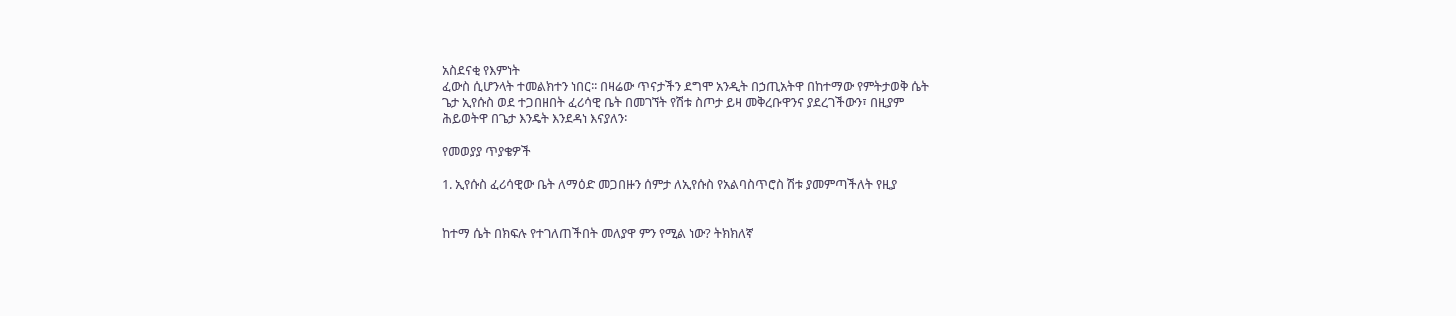አስደናቂ የእምነት
ፈውስ ሲሆንላት ተመልክተን ነበር፡፡ በዛሬው ጥናታችን ደግሞ አንዲት በኃጢአትዋ በከተማው የምትታወቅ ሴት
ጌታ ኢየሱስ ወደ ተጋበዘበት ፈሪሳዊ ቤት በመገኘት የሽቱ ስጦታ ይዛ መቅረቡዋንና ያደረገችውን፣ በዚያም
ሕይወትዋ በጌታ እንዴት እንደዳነ እናያለን፡

የመወያያ ጥያቄዎች

1. ኢየሱስ ፈሪሳዊው ቤት ለማዕድ መጋበዙን ሰምታ ለኢየሱስ የአልባስጥሮስ ሽቱ ያመምጣችለት የዚያ


ከተማ ሴት በክፍሉ የተገለጠችበት መለያዋ ምን የሚል ነው? ትክክለኛ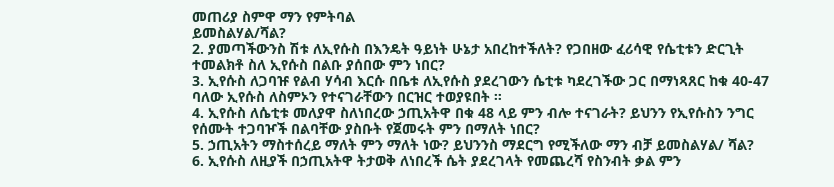መጠሪያ ስምዋ ማን የምትባል
ይመስልሃል/ሻል?
2. ያመጣችውንስ ሽቱ ለኢየሱስ በእንዴት ዓይነት ሁኔታ አበረከተችለት? የጋበዘው ፈሪሳዊ የሴቲቱን ድርጊት
ተመልክቶ ስለ ኢየሱስ በልቡ ያሰበው ምን ነበር?
3. ኢየሱስ ለጋባዡ የልብ ሃሳብ እርሱ በቤቱ ለኢየሱስ ያደረገውን ሴቲቱ ካደረገችው ጋር በማነጻጸር ከቁ 40-47
ባለው ኢየሱስ ለስምኦን የተናገራቸውን በርዝር ተወያዩበት ።
4. ኢየሱስ ለሴቲቱ መለያዋ ስለነበረው ኃጢአትዋ በቁ 48 ላይ ምን ብሎ ተናገራት? ይህንን የኢየሱስን ንግር
የሰሙት ተጋባዦች በልባቸው ያስቡት የጀመሩት ምን በማለት ነበር?
5. ኃጢአትን ማስተሰረይ ማለት ምን ማለት ነው? ይህንንስ ማደርግ የሚችለው ማን ብቻ ይመስልሃል/ ሻል?
6. ኢየሱስ ለዚያች በኃጢአትዋ ትታወቅ ለነበረች ሴት ያደረገላት የመጨረሻ የስንብት ቃል ምን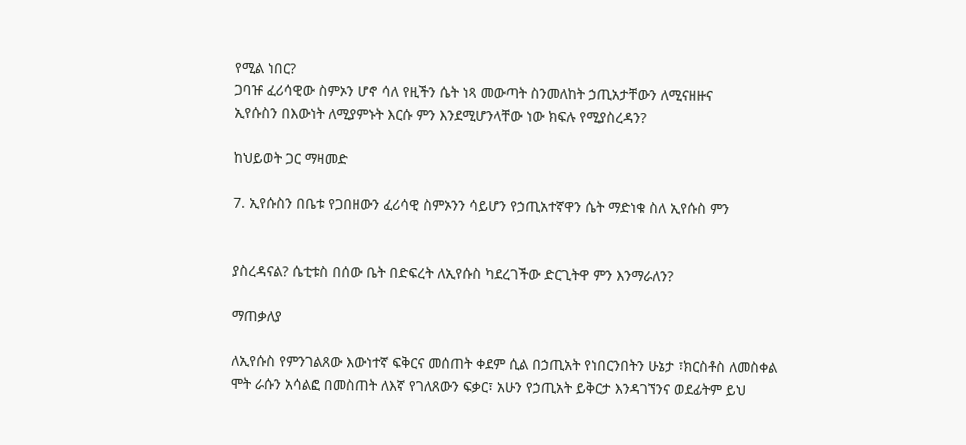የሚል ነበር?
ጋባዡ ፈሪሳዊው ስምኦን ሆኖ ሳለ የዚችን ሴት ነጻ መውጣት ስንመለከት ኃጢአታቸውን ለሚናዘዙና
ኢየሱስን በእውነት ለሚያምኑት እርሱ ምን እንደሚሆንላቸው ነው ክፍሉ የሚያስረዳን?

ከህይወት ጋር ማዛመድ

7. ኢየሱስን በቤቱ የጋበዘውን ፈሪሳዊ ስምኦንን ሳይሆን የኃጢአተኛዋን ሴት ማድነቁ ስለ ኢየሱስ ምን


ያስረዳናል? ሴቲቱስ በሰው ቤት በድፍረት ለኢየሱስ ካደረገችው ድርጊትዋ ምን እንማራለን?

ማጠቃለያ

ለኢየሱስ የምንገልጸው እውነተኛ ፍቅርና መሰጠት ቀደም ሲል በኃጢአት የነበርንበትን ሁኔታ ፣ክርስቶስ ለመስቀል
ሞት ራሱን አሳልፎ በመስጠት ለእኛ የገለጸውን ፍቃር፣ አሁን የኃጢአት ይቅርታ እንዳገኘንና ወደፊትም ይህ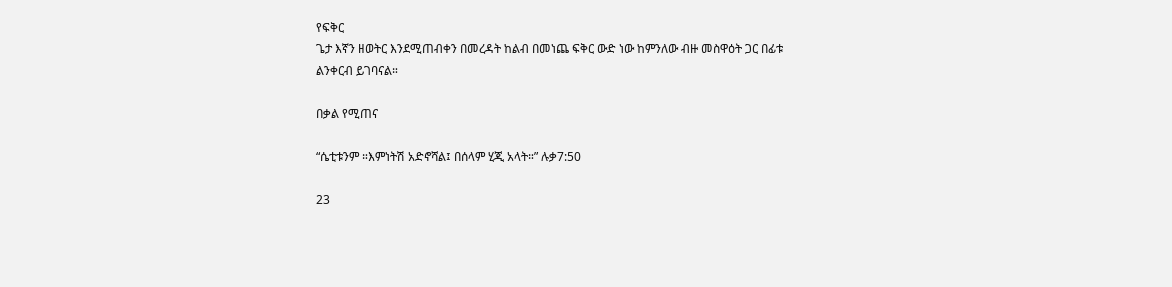የፍቅር
ጌታ እኛን ዘወትር እንደሚጠብቀን በመረዳት ከልብ በመነጨ ፍቅር ውድ ነው ከምንለው ብዙ መስዋዕት ጋር በፊቱ
ልንቀርብ ይገባናል።

በቃል የሚጠና

“ሴቲቱንም ።እምነትሽ አድኖሻል፤ በሰላም ሂጂ አላት።” ሉቃ7:50

23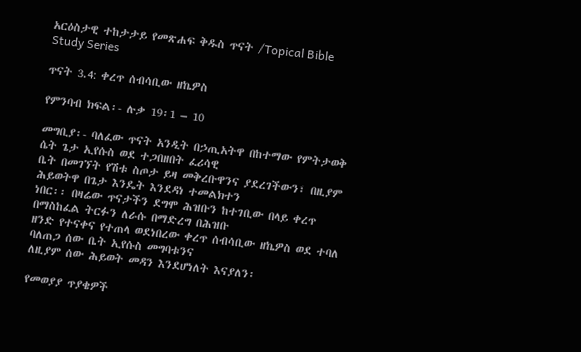አርዕስታዊ ተከታታይ የመጽሐፍ ቅዱስ ጥናት /Topical Bible Study Series

ጥናት 3.4: ቀረጥ ሰብሳቢው ዘኬዎስ

የምንባብ ክፍል፡- ሉቃ 19፡1 – 10

መግቢያ፡- ባለፈው ጥናት አንዲት በኃጢአትዋ በከተማው የምትታወቅ ሴት ጌታ ኢየሱስ ወደ ተጋበዘበት ፈሪሳዊ
ቤት በመገኘት የሽቱ ስጦታ ይዛ መቅረቡዋንና ያደረገችውን፣ በዚያም ሕይወትዋ በጌታ እንዴት እንደዳነ ተመልክተን
ነበር፡፡ በዛሬው ጥናታችን ደግሞ ሕዝቡን ከተገቢው በላይ ቀረጥ በማስከፈል ትርፉን ለራሱ በማድረግ በሕዝቡ
ዘንድ የተናቀና የተጠላ ወደነበረው ቀረጥ ሰብሳቢው ዘኬዎስ ወደ ተባለ ባለጠጋ ሰው ቤት ኢየሱስ መግባቱንና
ለዚያም ሰው ሕይወት መዳን እንደሆነለት እናያለን፡

የመወያያ ጥያቄዎች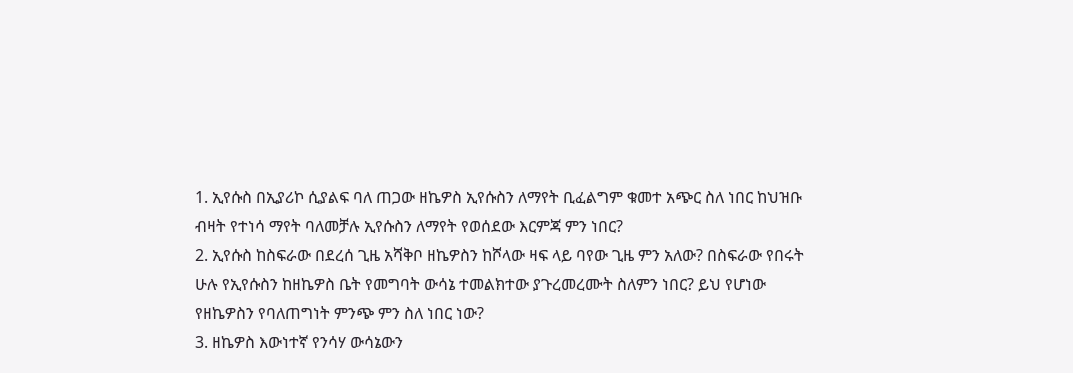1. ኢየሱስ በኢያሪኮ ሲያልፍ ባለ ጠጋው ዘኬዎስ ኢየሱስን ለማየት ቢፈልግም ቁመተ አጭር ስለ ነበር ከህዝቡ
ብዛት የተነሳ ማየት ባለመቻሉ ኢየሱስን ለማየት የወሰደው እርምጃ ምን ነበር?
2. ኢየሱስ ከስፍራው በደረሰ ጊዜ አሻቅቦ ዘኬዎስን ከሾላው ዛፍ ላይ ባየው ጊዜ ምን አለው? በስፍራው የበሩት
ሁሉ የኢየሱስን ከዘኬዎስ ቤት የመግባት ውሳኔ ተመልክተው ያጉረመረሙት ስለምን ነበር? ይህ የሆነው
የዘኬዎስን የባለጠግነት ምንጭ ምን ስለ ነበር ነው?
3. ዘኬዎስ እውነተኛ የንሳሃ ውሳኔውን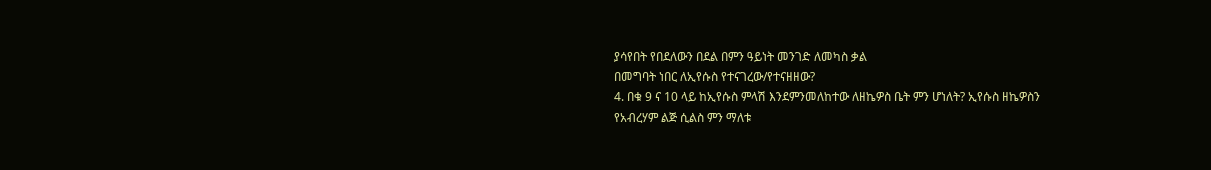ያሳየበት የበደለውን በደል በምን ዓይነት መንገድ ለመካስ ቃል
በመግባት ነበር ለኢየሱስ የተናገረው/የተናዘዘው?
4. በቁ 9 ና 10 ላይ ከኢየሱስ ምላሽ እንደምንመለከተው ለዘኬዎስ ቤት ምን ሆነለት? ኢየሱስ ዘኬዎስን
የአብረሃም ልጅ ሲልስ ምን ማለቱ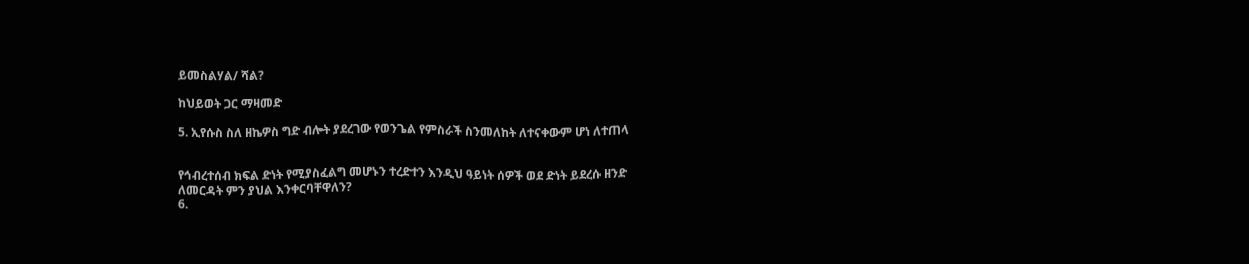ይመስልሃል/ ሻል?

ከህይወት ጋር ማዛመድ

5. ኢየሱስ ስለ ዘኬዎስ ግድ ብሎት ያደረገው የወንጌል የምስራች ስንመለከት ለተናቀውም ሆነ ለተጠላ


የኅብረተሰብ ክፍል ድነት የሚያስፈልግ መሆኑን ተረድተን እንዲህ ዓይነት ሰዎች ወደ ድነት ይደረሱ ዘንድ
ለመርዳት ምን ያህል እንቀርባቸዋለን?
6.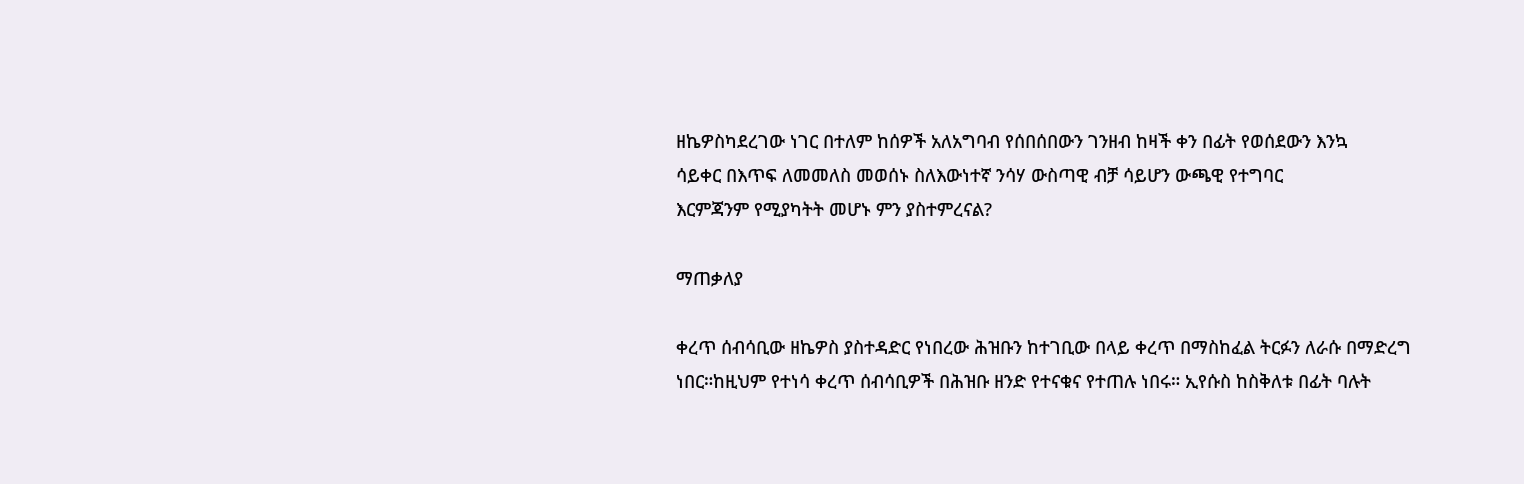ዘኬዎስካደረገው ነገር በተለም ከሰዎች አለአግባብ የሰበሰበውን ገንዘብ ከዛች ቀን በፊት የወሰደውን እንኳ
ሳይቀር በእጥፍ ለመመለስ መወሰኑ ስለእውነተኛ ንሳሃ ውስጣዊ ብቻ ሳይሆን ውጫዊ የተግባር
እርምጃንም የሚያካትት መሆኑ ምን ያስተምረናል?

ማጠቃለያ

ቀረጥ ሰብሳቢው ዘኬዎስ ያስተዳድር የነበረው ሕዝቡን ከተገቢው በላይ ቀረጥ በማስከፈል ትርፉን ለራሱ በማድረግ
ነበር።ከዚህም የተነሳ ቀረጥ ሰብሳቢዎች በሕዝቡ ዘንድ የተናቁና የተጠሉ ነበሩ። ኢየሱስ ከስቅለቱ በፊት ባሉት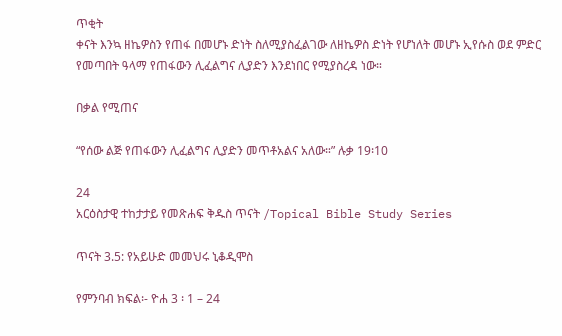ጥቂት
ቀናት እንኳ ዘኬዎስን የጠፋ በመሆኑ ድነት ስለሚያስፈልገው ለዘኬዎስ ድነት የሆነለት መሆኑ ኢየሱስ ወደ ምድር
የመጣበት ዓላማ የጠፋውን ሊፈልግና ሊያድን እንደነበር የሚያስረዳ ነው።

በቃል የሚጠና

“የሰው ልጅ የጠፋውን ሊፈልግና ሊያድን መጥቶአልና አለው።” ሉቃ 19፡10

24
አርዕስታዊ ተከታታይ የመጽሐፍ ቅዱስ ጥናት /Topical Bible Study Series

ጥናት 3.5: የአይሁድ መመህሩ ኒቆዲሞስ

የምንባብ ክፍል፡- ዮሐ 3 ፡ 1 – 24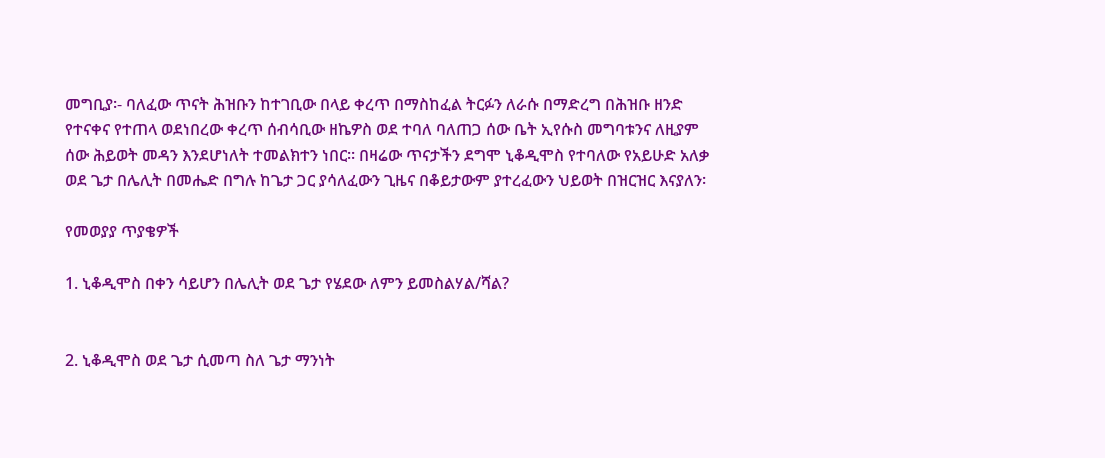መግቢያ፡- ባለፈው ጥናት ሕዝቡን ከተገቢው በላይ ቀረጥ በማስከፈል ትርፉን ለራሱ በማድረግ በሕዝቡ ዘንድ
የተናቀና የተጠላ ወደነበረው ቀረጥ ሰብሳቢው ዘኬዎስ ወደ ተባለ ባለጠጋ ሰው ቤት ኢየሱስ መግባቱንና ለዚያም
ሰው ሕይወት መዳን እንደሆነለት ተመልክተን ነበር፡፡ በዛሬው ጥናታችን ደግሞ ኒቆዲሞስ የተባለው የአይሁድ አለቃ
ወደ ጌታ በሌሊት በመሔድ በግሉ ከጌታ ጋር ያሳለፈውን ጊዜና በቆይታውም ያተረፈውን ህይወት በዝርዝር እናያለን፡

የመወያያ ጥያቄዎች

1. ኒቆዲሞስ በቀን ሳይሆን በሌሊት ወደ ጌታ የሄደው ለምን ይመስልሃል/ሻል?


2. ኒቆዲሞስ ወደ ጌታ ሲመጣ ስለ ጌታ ማንነት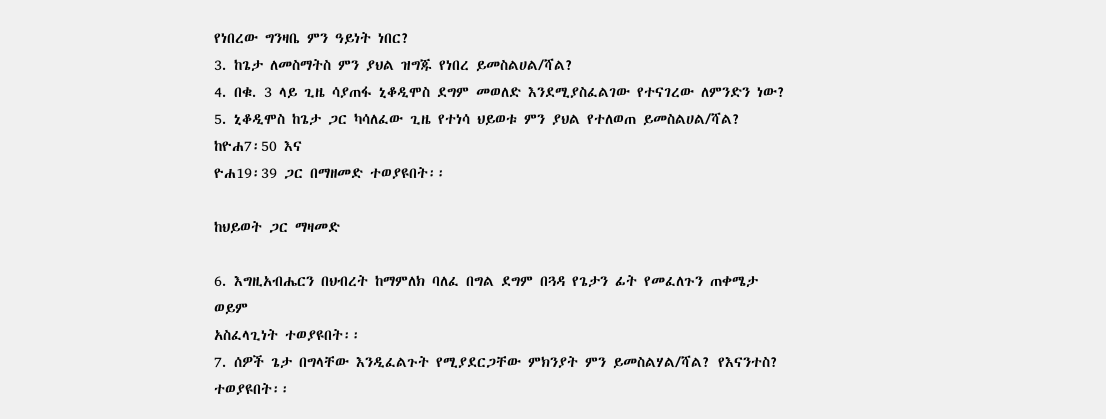የነበረው ግንዛቤ ምን ዓይነት ነበር?
3. ከጌታ ለመስማትስ ምን ያህል ዝግጁ የነበረ ይመስልሀል/ሻል?
4. በቁ. 3 ላይ ጊዜ ሳያጠፋ ኒቆዲሞስ ደግም መወለድ እንደሚያስፈልገው የተናገረው ለምንድን ነው?
5. ኒቆዲሞስ ከጌታ ጋር ካሳለፈው ጊዜ የተነሳ ህይወቱ ምን ያህል የተለወጠ ይመስልሀል/ሻል? ከዮሐ7፡50 እና
ዮሐ19፡39 ጋር በማዘመድ ተወያዩበት፡፡

ከህይወት ጋር ማዛመድ

6. እግዚአብሔርን በህብረት ከማምለክ ባለፈ በግል ደግም በጓዳ የጌታን ፊት የመፈለጉን ጠቀሜታ ወይም
አስፈላጊነት ተወያዩበት፡፡
7. ሰዎች ጌታ በግላቸው እንዲፈልጉት የሚያደርጋቸው ምክንያት ምን ይመስልሃል/ሻል? የእናንተስ?
ተወያዩበት፡፡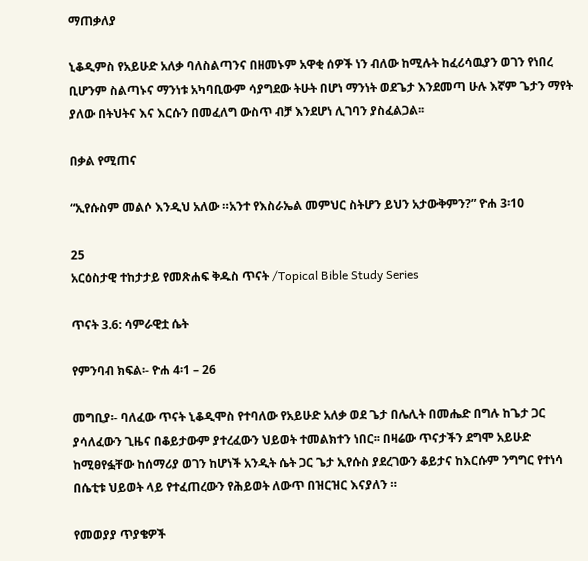ማጠቃለያ

ኒቆዲምስ የአይሁድ አለቃ ባለስልጣንና በዘመኑም አዋቂ ሰዎች ነን ብለው ከሚሉት ከፈሪሳዉያን ወገን የነበረ
ቢሆንም ስልጣኑና ማንነቱ አካባቢውም ሳያግደው ትሁት በሆነ ማንነት ወደጌታ እንደመጣ ሁሉ እኛም ጌታን ማየት
ያለው በትህትና እና እርሱን በመፈለግ ውስጥ ብቻ እንደሆነ ሊገባን ያስፈልጋል፡፡

በቃል የሚጠና

“ኢየሱስም መልሶ እንዲህ አለው ።አንተ የእስራኤል መምህር ስትሆን ይህን አታውቅምን?” ዮሐ 3፡10

25
አርዕስታዊ ተከታታይ የመጽሐፍ ቅዱስ ጥናት /Topical Bible Study Series

ጥናት 3.6: ሳምራዊቷ ሴት

የምንባብ ክፍል፡- ዮሐ 4፡1 – 26

መግቢያ፡- ባለፈው ጥናት ኒቆዲሞስ የተባለው የአይሁድ አለቃ ወደ ጌታ በሌሊት በመሔድ በግሉ ከጌታ ጋር
ያሳለፈውን ጊዜና በቆይታውም ያተረፈውን ህይወት ተመልክተን ነበር፡፡ በዛሬው ጥናታችን ደግሞ አይሁድ
ከሚፀየፏቸው ከሰማሪያ ወገን ከሆነች አንዲት ሴት ጋር ጌታ ኢየሱስ ያደረገውን ቆይታና ከእርሱም ንግግር የተነሳ
በሴቲቱ ህይወት ላይ የተፈጠረውን የሕይወት ለውጥ በዝርዝር እናያለን ።

የመወያያ ጥያቄዎች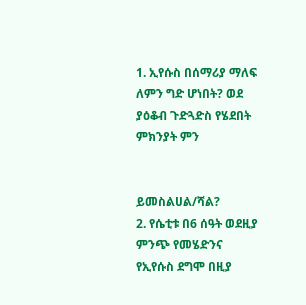1. ኢየሱስ በሰማሪያ ማለፍ ለምን ግድ ሆነበት? ወደ ያዕቆብ ጉድጓድስ የሄደበት ምክንያት ምን


ይመስልሀል/ሻል?
2. የሴቲቱ በ6 ሰዓት ወደዚያ ምንጭ የመሄድንና የኢየሱስ ደግሞ በዚያ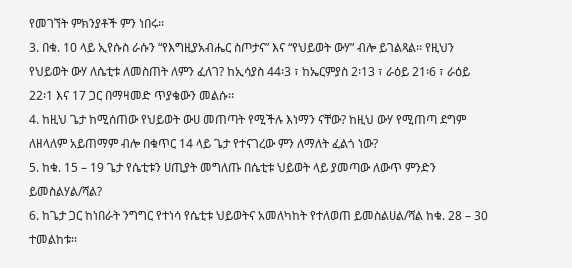የመገኘት ምክንያቶች ምን ነበሩ፡፡
3. በቁ. 10 ላይ ኢየሱስ ራሱን “የእግዚያአብሔር ስጦታና” እና “የህይወት ውሃ” ብሎ ይገልጻል፡፡ የዚህን
የህይወት ውሃ ለሴቲቱ ለመስጠት ለምን ፈለገ? ከኢሳያስ 44፡3 ፣ ከኤርምያስ 2፡13 ፣ ራዕይ 21፡6 ፣ ራዕይ
22፡1 እና 17 ጋር በማዛመድ ጥያቄውን መልሱ፡፡
4. ከዚህ ጌታ ከሚሰጠው የህይወት ውሀ መጠጣት የሚችሉ እነማን ናቸው? ከዚህ ውሃ የሚጠጣ ደግም
ለዘላለም አይጠማም ብሎ በቁጥር 14 ላይ ጌታ የተናገረው ምን ለማለት ፈልጎ ነው?
5. ከቁ. 15 – 19 ጌታ የሴቲቱን ሀጢያት መግለጡ በሴቲቱ ህይወት ላይ ያመጣው ለውጥ ምንድን
ይመስልሃል/ሻል?
6. ከጌታ ጋር ከነበራት ንግግር የተነሳ የሴቲቱ ህይወትና አመለካከት የተለወጠ ይመስልሀል/ሻል ከቁ. 28 – 30
ተመልከቱ፡፡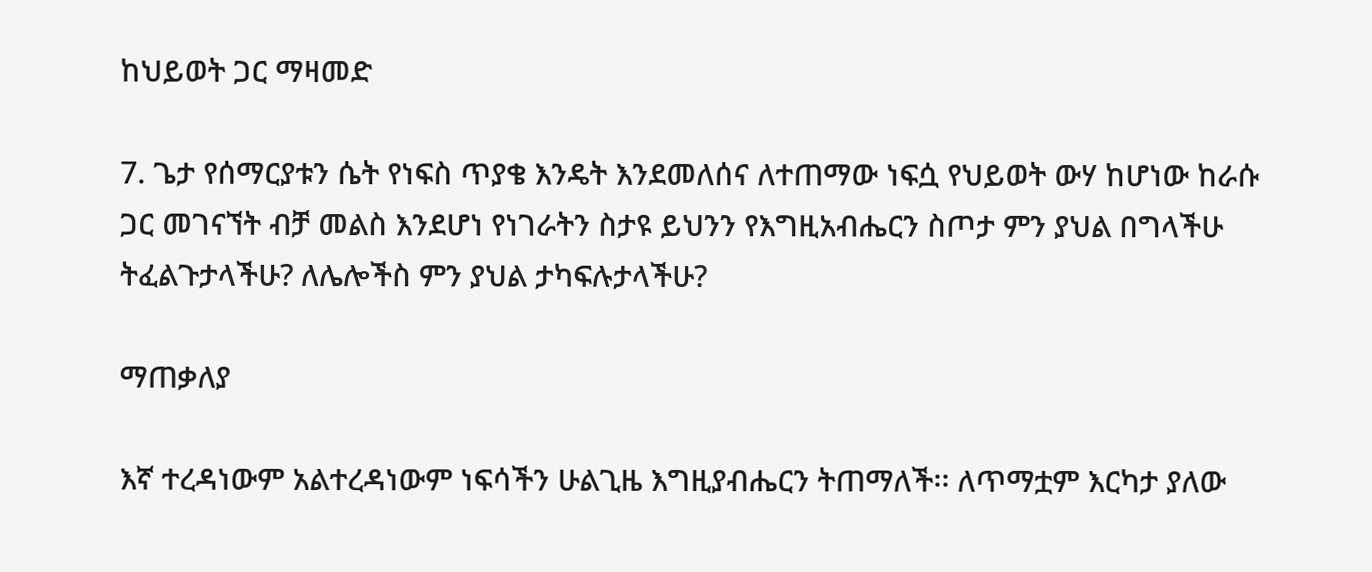ከህይወት ጋር ማዛመድ

7. ጌታ የሰማርያቱን ሴት የነፍስ ጥያቄ እንዴት እንደመለሰና ለተጠማው ነፍሷ የህይወት ውሃ ከሆነው ከራሱ
ጋር መገናኘት ብቻ መልስ እንደሆነ የነገራትን ስታዩ ይህንን የእግዚአብሔርን ስጦታ ምን ያህል በግላችሁ
ትፈልጉታላችሁ? ለሌሎችስ ምን ያህል ታካፍሉታላችሁ?

ማጠቃለያ

እኛ ተረዳነውም አልተረዳነውም ነፍሳችን ሁልጊዜ እግዚያብሔርን ትጠማለች፡፡ ለጥማቷም እርካታ ያለው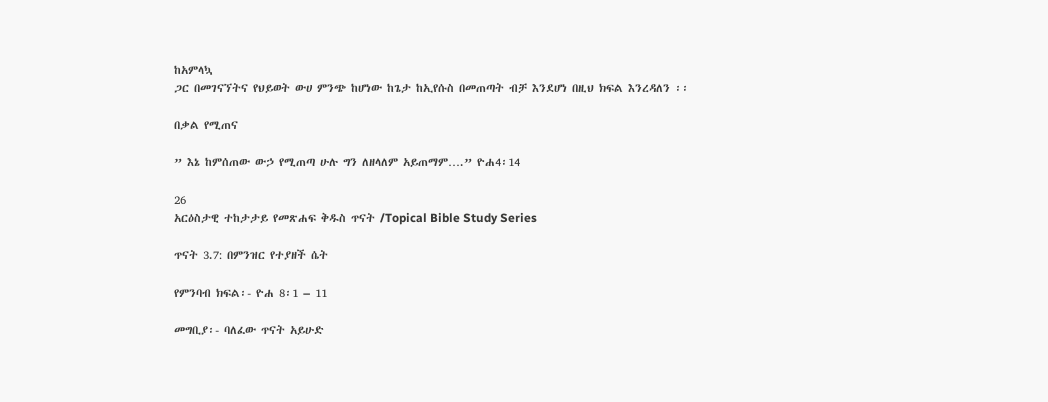ከአምላኳ
ጋር በመገናኘትና የህይወት ውሀ ምንጭ ከሆነው ከጌታ ከኢየሱስ በመጠጣት ብቻ እንደሆነ በዚህ ክፍል እንረዳለን ፡፡

በቃል የሚጠና

” እኔ ከምሰጠው ውኃ የሚጠጣ ሁሉ ግን ለዘላለም አይጠማም….” ዮሐ4፡14

26
አርዕስታዊ ተከታታይ የመጽሐፍ ቅዱስ ጥናት /Topical Bible Study Series

ጥናት 3.7: በምንዝር የተያዘች ሴት

የምንባብ ክፍል፡- ዮሐ 8፡1 – 11

መግቢያ፡- ባለፈው ጥናት አይሁድ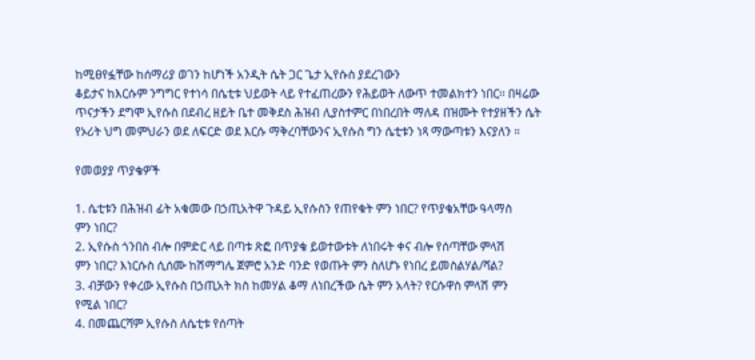ከሚፀየፏቸው ከሰማሪያ ወገን ከሆነች አንዲት ሴት ጋር ጌታ ኢየሱስ ያደረገውን
ቆይታና ከእርሱም ንግግር የተነሳ በሴቲቱ ህይወት ላይ የተፈጠረውን የሕይወት ለውጥ ተመልክተን ነበር፡፡ በዛሬው
ጥናታችን ደግሞ ኢየሱስ በደብረ ዘይት ቤተ መቅደስ ሕዝብ ሊያስተምር በነበረበት ማለዳ በዝሙት የተያዘችን ሴት
የኦሪት ህግ መምህራን ወደ ለፍርድ ወደ እርሱ ማቅረባቸውንና ኢየሱስ ግን ሴቲቱን ነጻ ማውጣቱን እናያለን ።

የመወያያ ጥያቄዎች

1. ሴቲቱን በሕዝብ ፊት አቁመው በኃጢአትዋ ጉዳይ ኢየሱስን የጠየቁት ምን ነበር? የጥያቄአቸው ዓላማስ
ምን ነበር?
2. ኢየሱስ ጎንበስ ብሎ በምድር ላይ በጣቱ ጽፎ በጥያቄ ይወተውቱት ለነበሩት ቀና ብሎ የሰጣቸው ምላሽ
ምን ነበር? እነርሱስ ሲሰሙ ከሽማግሌ ጀምሮ አንድ ባንድ የወጡት ምን ስለሆኑ የነበረ ይመስልሃል/ሻል?
3. ብቻውን የቀረው ኢየሱስ በኃጢአት ክስ ከመሃል ቆማ ለነበረችው ሴት ምን አላት? የርሱዋስ ምላሽ ምን
የሚል ነበር?
4. በመጨርሻም ኢየሱስ ለሴቲቱ የሰጣት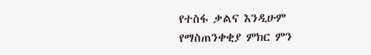የተስፋ ቃልና እንዲሁም የማስጠንቀቂያ ምክር ምን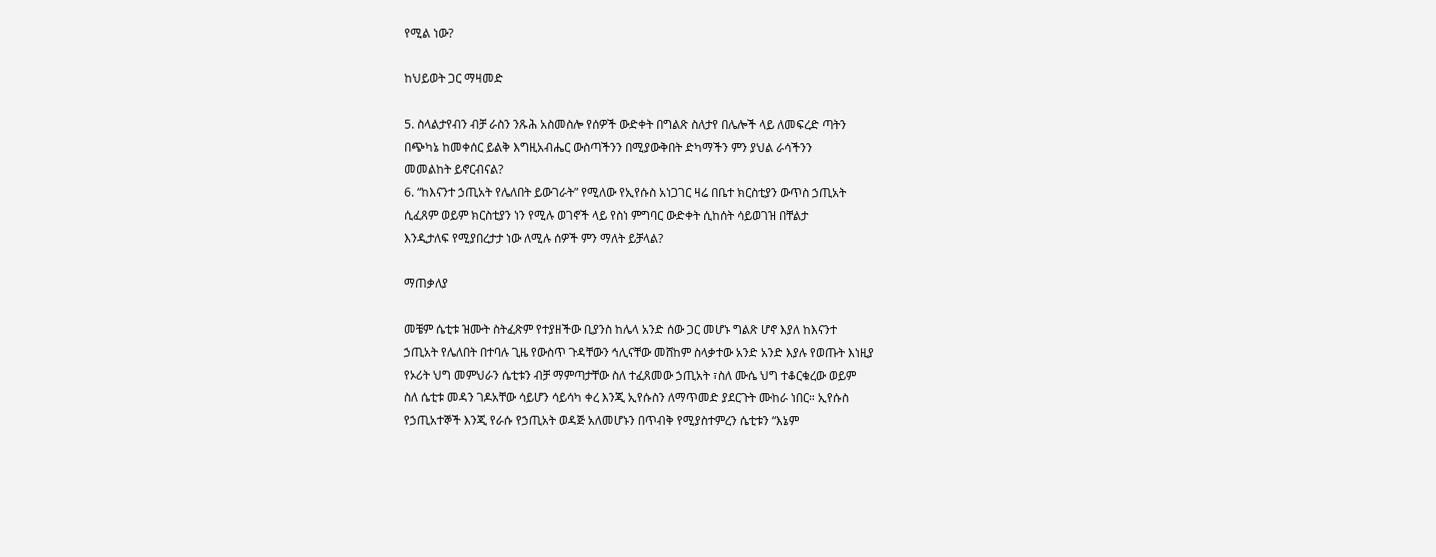የሚል ነው?

ከህይወት ጋር ማዛመድ

5. ስላልታየብን ብቻ ራስን ንጹሕ አስመስሎ የሰዎች ውድቀት በግልጽ ስለታየ በሌሎች ላይ ለመፍረድ ጣትን
በጭካኔ ከመቀሰር ይልቅ እግዚአብሔር ውስጣችንን በሚያውቅበት ድካማችን ምን ያህል ራሳችንን
መመልከት ይኖርብናል?
6. “ከእናንተ ኃጢአት የሌለበት ይውገራት” የሚለው የኢየሱስ አነጋገር ዛሬ በቤተ ክርስቲያን ውጥስ ኃጢአት
ሲፈጸም ወይም ክርስቲያን ነን የሚሉ ወገኖች ላይ የስነ ምግባር ውድቀት ሲከሰት ሳይወገዝ በቸልታ
እንዲታለፍ የሚያበረታታ ነው ለሚሉ ሰዎች ምን ማለት ይቻላል?

ማጠቃለያ

መቼም ሴቲቱ ዝሙት ስትፈጽም የተያዘችው ቢያንስ ከሌላ አንድ ሰው ጋር መሆኑ ግልጽ ሆኖ እያለ ከእናንተ
ኃጢአት የሌለበት በተባሉ ጊዜ የውስጥ ጉዳቸውን ኅሊናቸው መሸከም ስላቃተው አንድ አንድ እያሉ የወጡት እነዚያ
የኦሪት ህግ መምህራን ሴቲቱን ብቻ ማምጣታቸው ስለ ተፈጸመው ኃጢአት ፣ስለ ሙሴ ህግ ተቆርቁረው ወይም
ስለ ሴቲቱ መዳን ገዶአቸው ሳይሆን ሳይሳካ ቀረ እንጂ ኢየሱስን ለማጥመድ ያደርጉት ሙከራ ነበር። ኢየሱስ
የኃጢአተኞች እንጂ የራሱ የኃጢአት ወዳጅ አለመሆኑን በጥብቅ የሚያስተምረን ሴቲቱን “እኔም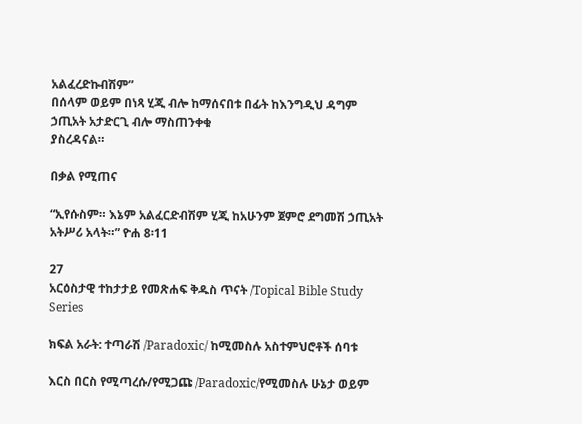አልፈረድኩብሽም”
በሰላም ወይም በነጻ ሂጂ ብሎ ከማሰናበቱ በፊት ከእንግዲህ ዳግም ኃጢአት አታድርጊ ብሎ ማስጠንቀቁ
ያስረዳናል።

በቃል የሚጠና

“ኢየሱስም። እኔም አልፈርድብሽም ሂጂ ከአሁንም ጀምሮ ደግመሽ ኃጢአት አትሥሪ አላት።” ዮሐ 8፡11

27
አርዕስታዊ ተከታታይ የመጽሐፍ ቅዱስ ጥናት /Topical Bible Study Series

ክፍል አራት: ተጣራሽ /Paradoxic/ ከሚመስሉ አስተምህሮቶች ሰባቱ

እርስ በርስ የሚጣረሱ/የሚጋጩ /Paradoxic/የሚመስሉ ሁኔታ ወይም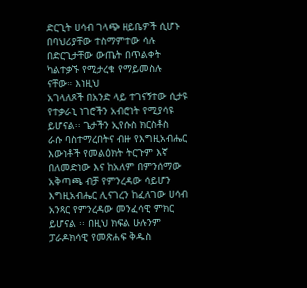ድርጊት ሀሳብ ገላጭ ዘይቤዎች ሲሆኑ
በባህሪያቸው ተስማምተው ሳሉ በድርጊታቸው ውጤት በጥልቀት ካልተቃኙ የሚታረቁ የማይመስሉ ናቸው። እነዚህ
አገላለጾች በአንድ ላይ ተገናኝተው ሲታዩ የተቃራኒ ነገሮችን አብሮነት የሚያሳዩ ይሆናል፡፡ ጌታችን ኢየሱስ ክርስቶስ
ራሱ ባስተማረበትና ብዙ የእግዚአብሔር እውነቶች የመልዕክት ትርጉም እኛ በለመድነው እና ከአለም በምንሰማው
አቅጣጫ ብቻ የምንረዳው ሳይሆን እግዚአብሔር ሊናገረን ከፈለገው ሀሳብ አንጻር የምንረዳው መንፈሳዊ ምክር
ይሆናል ፡፡ በዚህ ክፍል ሁሉንም ፓራዶክሳዊ የመጽሐፍ ቅዱስ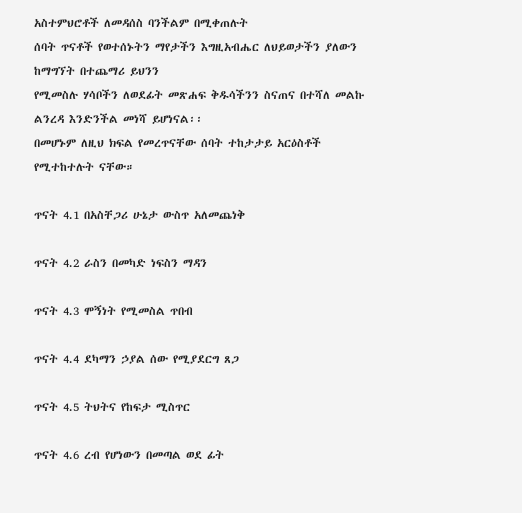አስተምህሮቶች ለመዳሰስ ባንችልም በሚቀጠሉት
ሰባት ጥናቶች የወተሰኑትን ማየታችን እግዚአብሔር ለህይወታችን ያለውን ከማግኘት በተጨማሪ ይህንን
የሚመስሉ ሃሳቦችን ለወደፊት መጽሐፍ ቅዱሳችንን ስናጠና በተሻለ መልኩ ልንረዳ እንድንችል መነሻ ይሆነናል፡፡
በመሆኑም ለዚህ ክፍል የመረጥናቸው ሰባት ተከታታይ አርዕስቶች የሚተከተሉት ናቸው።

ጥናት 4.1 በአስቸጋሪ ሁኔታ ውስጥ አለመጨነቅ

ጥናት 4.2 ራስን በመካድ ነፍስን ማዳን

ጥናት 4.3 ሞኝነት የሚመስል ጥበብ

ጥናት 4.4 ደካማን ኃያል ሰው የሚያደርግ ጸጋ

ጥናት 4.5 ትህትና የከፍታ ሚስጥር

ጥናት 4.6 ረብ የሆነውን በመጣል ወደ ፊት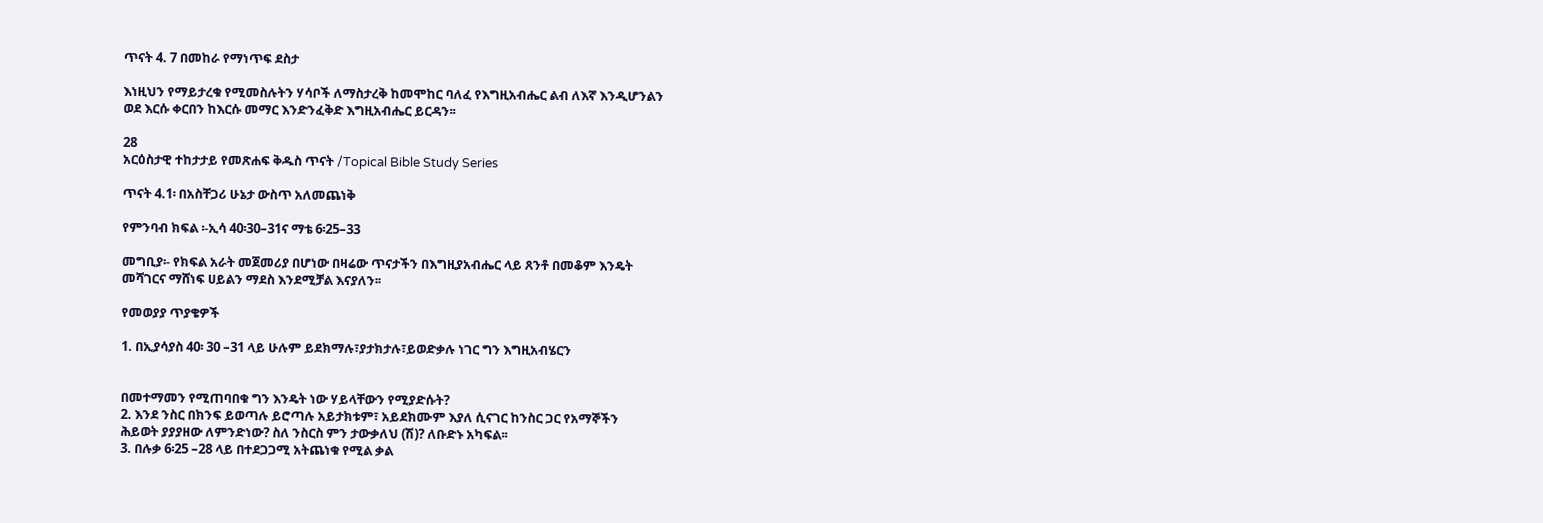ጥናት 4. 7 በመከራ የማነጥፍ ደስታ

እነዚህን የማይታረቁ የሚመስሉትን ሃሳቦች ለማስታረቅ ከመሞከር ባለፈ የእግዚአብሔር ልብ ለእኛ እንዲሆንልን
ወደ እርሱ ቀርበን ከእርሱ መማር እንድንፈቅድ እግዚአብሔር ይርዳን፡፡

28
አርዕስታዊ ተከታታይ የመጽሐፍ ቅዱስ ጥናት /Topical Bible Study Series

ጥናት 4.1፡ በአስቸጋሪ ሁኔታ ውስጥ አለመጨነቅ

የምንባብ ክፍል ፡-ኢሳ 40፡30–31ና ማቴ 6፡25–33

መግቢያ፡- የክፍል አራት መጀመሪያ በሆነው በዛሬው ጥናታችን በእግዚያአብሔር ላይ ጸንቶ በመቆም እንዴት
መሻገርና ማሸነፍ ሀይልን ማደስ እንደሚቻል እናያለን፡፡

የመወያያ ጥያቄዎች

1. በኢያሳያስ 40፡ 30 –31 ላይ ሁሉም ይደክማሉ፣ያታክታሉ፣ይወድቃሉ ነገር ግን እግዚአብሄርን


በመተማመን የሚጠባበቁ ግን እንዴት ነው ሃይላቸውን የሚያድሱት?
2. እንደ ንስር በክንፍ ይወጣሉ ይሮጣሉ አይታክቱም፣ አይደክሙም እያለ ሲናገር ከንስር ጋር የአማኞችን
ሕይወት ያያያዘው ለምንድነው? ስለ ንስርስ ምን ታውቃለህ (ሽ)? ለቡድኑ አካፍል፡፡
3. በሉቃ 6፡25 –28 ላይ በተደጋጋሚ አትጨነቁ የሚል ቃል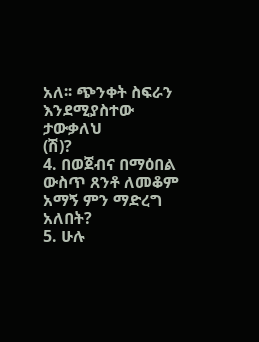አለ፡፡ ጭንቀት ስፍራን እንደሚያስተው ታውቃለህ
(ሽ)?
4. በወጀብና በማዕበል ውስጥ ጸንቶ ለመቆም አማኝ ምን ማድረግ አለበት?
5. ሁሉ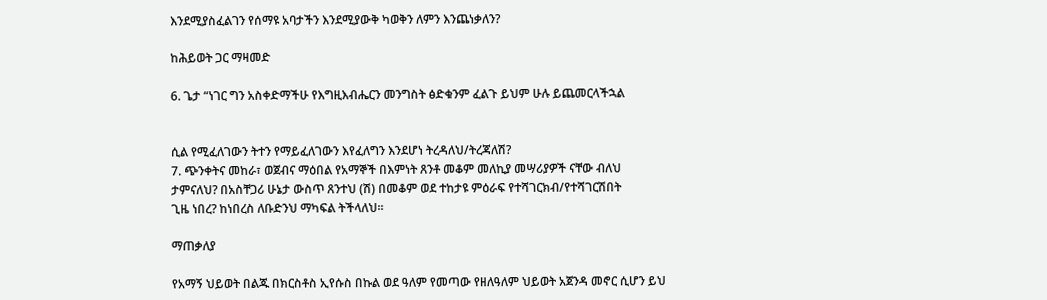እንደሚያስፈልገን የሰማዩ አባታችን እንደሚያውቅ ካወቅን ለምን እንጨነቃለን?

ከሕይወት ጋር ማዛመድ

6. ጌታ “ነገር ግን አስቀድማችሁ የእግዚእብሔርን መንግስት ፅድቁንም ፈልጉ ይህም ሁሉ ይጨመርላችኋል


ሲል የሚፈለገውን ትተን የማይፈለገውን እየፈለግን እንደሆነ ትረዳለህ/ትረጃለሽ?
7. ጭንቀትና መከራ፣ ወጀብና ማዕበል የአማኞች በእምነት ጸንቶ መቆም መለኪያ መሣሪያዎች ናቸው ብለህ
ታምናለህ? በአስቸጋሪ ሁኔታ ውስጥ ጸንተህ (ሽ) በመቆም ወደ ተከታዩ ምዕራፍ የተሻገርክብ/የተሻገርሽበት
ጊዜ ነበረ? ከነበረስ ለቡድንህ ማካፍል ትችላለህ፡፡

ማጠቃለያ

የአማኝ ህይወት በልጁ በክርስቶስ ኢየሱስ በኩል ወደ ዓለም የመጣው የዘለዓለም ህይወት አጀንዳ መኖር ሲሆን ይህ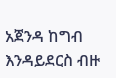አጀንዳ ከግብ እንዳይደርስ ብዙ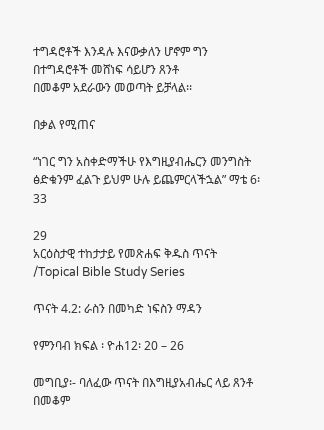ተግዳሮቶች እንዳሉ እናውቃለን ሆኖም ግን በተግዳሮቶች መሸነፍ ሳይሆን ጸንቶ
በመቆም አደራውን መወጣት ይቻላል፡፡

በቃል የሚጠና

“ነገር ግን አስቀድማችሁ የእግዚያብሔርን መንግስት ፅድቁንም ፈልጉ ይህም ሁሉ ይጨምርላችኋል” ማቴ 6፡33

29
አርዕስታዊ ተከታታይ የመጽሐፍ ቅዱስ ጥናት /Topical Bible Study Series

ጥናት 4.2: ራስን በመካድ ነፍስን ማዳን

የምንባብ ክፍል ፡ ዮሐ12፡ 20 – 26

መግቢያ፡- ባለፈው ጥናት በእግዚያአብሔር ላይ ጸንቶ በመቆም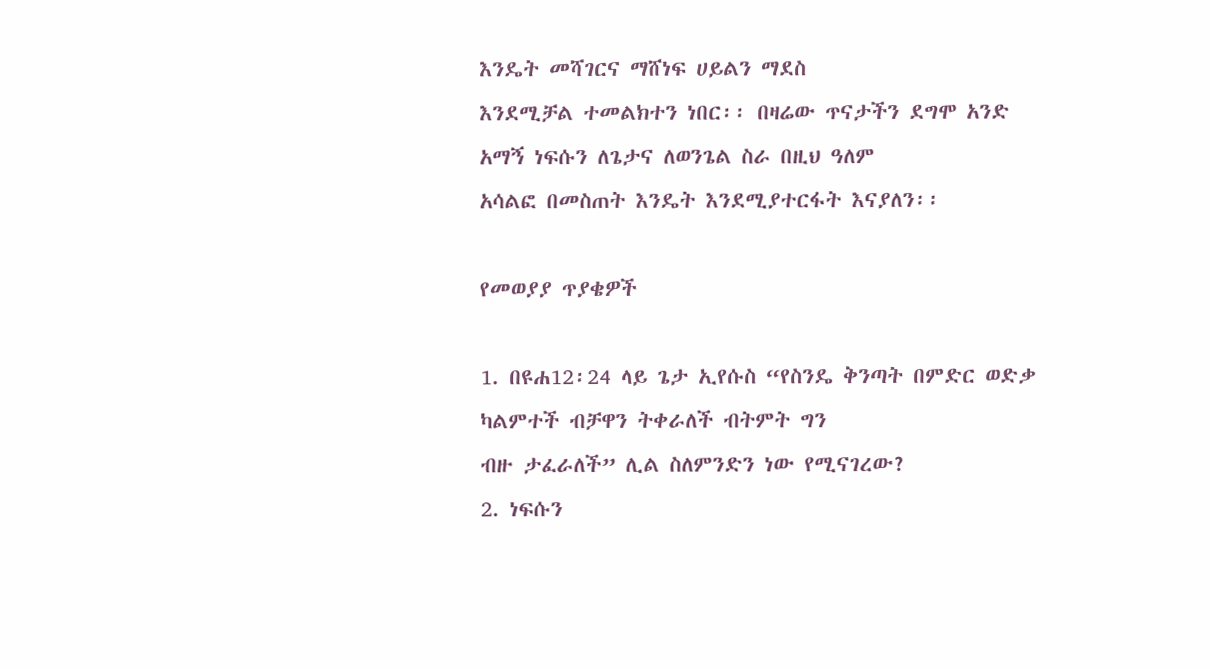እንዴት መሻገርና ማሸነፍ ሀይልን ማደስ
እንደሚቻል ተመልክተን ነበር፡፡ በዛሬው ጥናታችን ደግሞ አንድ አማኝ ነፍሱን ለጌታና ለወንጌል ስራ በዚህ ዓለም
አሳልፎ በመስጠት እንዴት እንደሚያተርፋት እናያለን፡፡

የመወያያ ጥያቄዎች

1. በዩሐ12፡24 ላይ ጌታ ኢየሱስ “የስንዴ ቅንጣት በምድር ወድቃ ካልምተች ብቻዋን ትቀራለች ብትምት ግን
ብዙ ታፈራለች” ሊል ስለምንድን ነው የሚናገረው?
2. ነፍሱን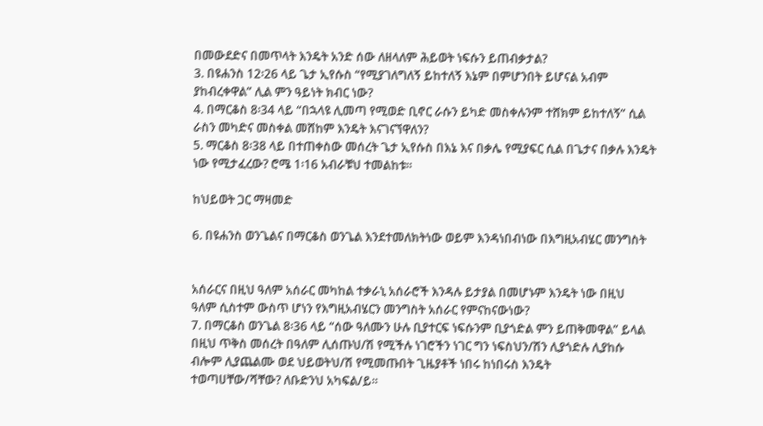በመውደድና በመጥላት እንዴት አንድ ሰው ለዘላለም ሕይወት ነፍሱን ይጠብቃታል?
3. በዩሐንስ 12፡26 ላይ ጌታ ኢየሱስ “የሚያገለግለኝ ይከተለኝ እኔም በምሆንበት ይሆናል አብም
ያከብረቀዋል” ሊል ምን ዓይነት ክብር ነው?
4. በማርቆስ 8፡34 ላይ “በኋላዩ ሊመጣ የሚወድ ቢኖር ራሱን ይካድ መስቀሉንም ተሸክም ይከተለኝ” ሲል
ራስን መካድና መስቀል መሸከም እንዴት እናገናኘዋለን?
5. ማርቆስ 8፡38 ላይ በተጠቀስው መሰረት ጌታ ኢየሱስ በእኔ እና በቃሌ የሚያፍር ሲል በጌታና በቃሉ እንዴት
ነው የሚታፈረው? ሮሜ 1፡16 አብራቹህ ተመልከቱ፡፡

ከህይወት ጋር ማዛመድ

6. በዩሐንስ ወንጌልና በማርቆስ ወንጌል እንደተመለክትነው ወይም እንዳነበብነው በእግዚአብሄር መንግስት


አሰራርና በዚህ ዓለም አሰራር መካከል ተቃራኒ አሰራሮች እንዳሉ ይታያል በመሆኑም እንዴት ነው በዚህ
ዓለም ሲስተም ውስጥ ሆነን የእግዚአብሄርን መንግስት አሰራር የምናከናውነው?
7. በማርቆስ ወንጌል 8፡36 ላይ “ሰው ዓለሙን ሁሉ ቢያተርፍ ነፍሱንም ቢያጎድል ምን ይጠቅመዋል” ይላል
በዚህ ጥቅስ መሰረት በዓለም ሊሰጡህ/ሽ የሚችሉ ነገሮችን ነገር ግን ነፍስህን/ሽን ሊያጎድሉ ሊያከሱ
ብሎም ሊያጨልሙ ወደ ህይወትህ/ሽ የሚመጡበት ጊዜያቶች ነበሩ ከነበሩስ እንዴት
ተወጣሀቸው/ሻቸው? ለቡድንህ አካፍል/ይ፡፡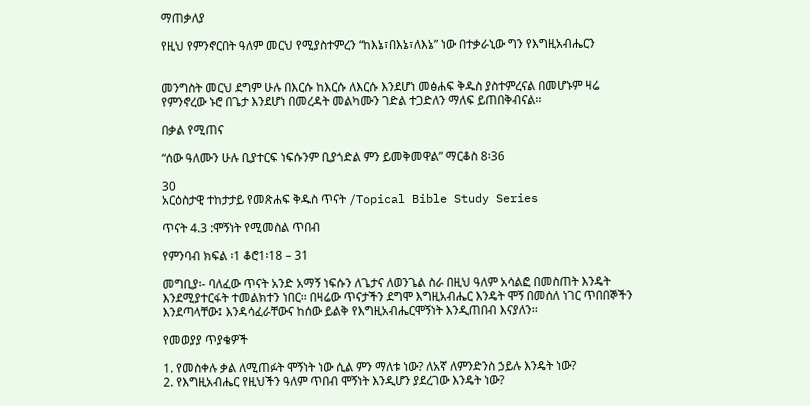ማጠቃለያ

የዚህ የምንኖርበት ዓለም መርህ የሚያስተምረን “ከእኔ፣በእኔ፣ለእኔ” ነው በተቃራኒው ግን የእግዚአብሔርን


መንግስት መርህ ደግም ሁሉ በእርሱ ከእርሱ ለእርሱ እንደሆነ መፅሐፍ ቅዱስ ያስተምረናል በመሆኑም ዛሬ
የምንኖረው ኑሮ በጌታ እንደሆነ በመረዳት መልካሙን ገድል ተጋድለን ማለፍ ይጠበቅብናል፡፡

በቃል የሚጠና

“ሰው ዓለሙን ሁሉ ቢያተርፍ ነፍሱንም ቢያጎድል ምን ይመቅመዋል” ማርቆስ 8፡36

30
አርዕስታዊ ተከታታይ የመጽሐፍ ቅዱስ ጥናት /Topical Bible Study Series

ጥናት 4.3 :ሞኝነት የሚመስል ጥበብ

የምንባብ ክፍል ፡1 ቆሮ1፡18 – 31

መግቢያ፡- ባለፈው ጥናት አንድ አማኝ ነፍሱን ለጌታና ለወንጌል ስራ በዚህ ዓለም አሳልፎ በመስጠት እንዴት
እንደሚያተርፋት ተመልክተን ነበር፡፡ በዛሬው ጥናታችን ደግሞ እግዚአብሔር እንዴት ሞኝ በመሰለ ነገር ጥበበኞችን
እንደጣላቸው፤ እንዳሳፈራቸውና ከሰው ይልቅ የእግዚአብሔርሞኝነት እንዲጠበብ እናያለን፡፡

የመወያያ ጥያቄዎች

1. የመስቀሉ ቃል ለሚጠፉት ሞኝነት ነው ሲል ምን ማለቱ ነው? ለአኛ ለምንድንስ ኃይሉ እንዴት ነው?
2. የእግዚአብሔር የዚህችን ዓለም ጥበብ ሞኝነት እንዲሆን ያደረገው እንዴት ነው?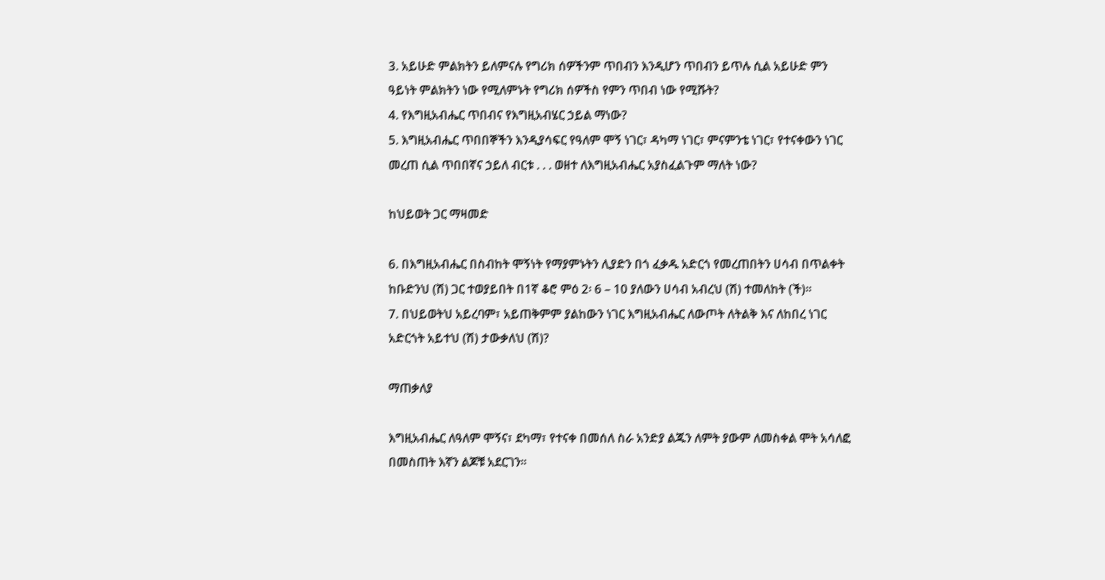3. አይሁድ ምልክትን ይለምናሉ የግሪክ ሰዎችንም ጥበብን እንዲሆን ጥበብን ይጥሉ ሲል አይሁድ ምን
ዓይነት ምልክትን ነው የሚለምኑት የግሪክ ሰዎችስ የምን ጥበብ ነው የሚሹት?
4. የእግዚአብሔር ጥበብና የእግዚአብሄር ኃይል ማነው?
5. እግዚአብሔር ጥበበኞችን እንዲያሳፍር የዓለም ሞኝ ነገር፣ ዳካማ ነገር፣ ምናምንቴ ነገር፣ የተናቀውን ነገር
መረጠ ሲል ጥበበኛና ኃይለ ብርቱ . . . ወዘተ ለእግዚአብሔር አያስፈልጉም ማለት ነው?

ከህይወት ጋር ማዛመድ

6. በእግዚአብሔር በስብከት ሞኝነት የማያምኑትን ሊያድን በጎ ፈቃዱ አድርጎ የመረጠበትን ሀሳብ በጥልቀት
ከቡድንህ (ሽ) ጋር ተወያይበት በ1ኛ ቆሮ ምዕ 2፡ 6 – 10 ያለውን ሀሳብ አብረህ (ሽ) ተመለከት (ች)፡፡
7. በህይወትህ አይረባም፣ አይጠቅምም ያልከውን ነገር እግዚአብሔር ለውጦት ለትልቅ እና ለከበረ ነገር
አድርጎት አይተህ (ሽ) ታውቃለህ (ሽ)?

ማጠቃለያ

እግዚአብሔር ለዓለም ሞኝና፣ ደካማ፣ የተናቀ በመሰለ ስራ አንድያ ልጁን ለምት ያውም ለመስቀል ሞት አሳለፎ
በመስጠት እኛን ልጆቹ አደርገን፡፡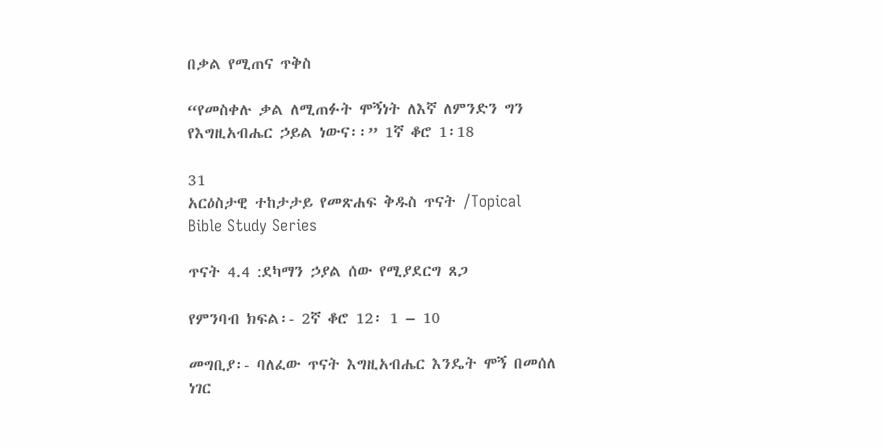በቃል የሚጠና ጥቅስ

“የመስቀሉ ቃል ለሚጠፉት ሞኝነት ለእኛ ለምንድን ግን የእግዚአብሔር ኃይል ነውና፡፡” 1ኛ ቆሮ 1፡18

31
አርዕስታዊ ተከታታይ የመጽሐፍ ቅዱስ ጥናት /Topical Bible Study Series

ጥናት 4.4 :ደካማን ኃያል ሰው የሚያደርግ ጸጋ

የምንባብ ክፍል፡- 2ኛ ቆሮ 12፡ 1 – 10

መግቢያ፡- ባለፈው ጥናት እግዚአብሔር እንዴት ሞኝ በመሰለ ነገር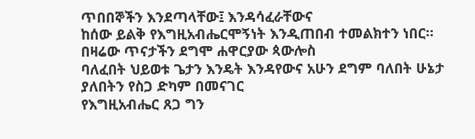ጥበበኞችን እንደጣላቸው፤ እንዳሳፈራቸውና
ከሰው ይልቅ የእግዚአብሔርሞኝነት እንዲጠበብ ተመልክተን ነበር፡፡ በዛሬው ጥናታችን ደግሞ ሐዋርያው ጳውሎስ
ባለፈበት ህይወቱ ጌታን እንዴት እንዳየውና አሁን ደግም ባለበት ሁኔታ ያለበትን የስጋ ድካም በመናገር
የእግዚአብሔር ጸጋ ግን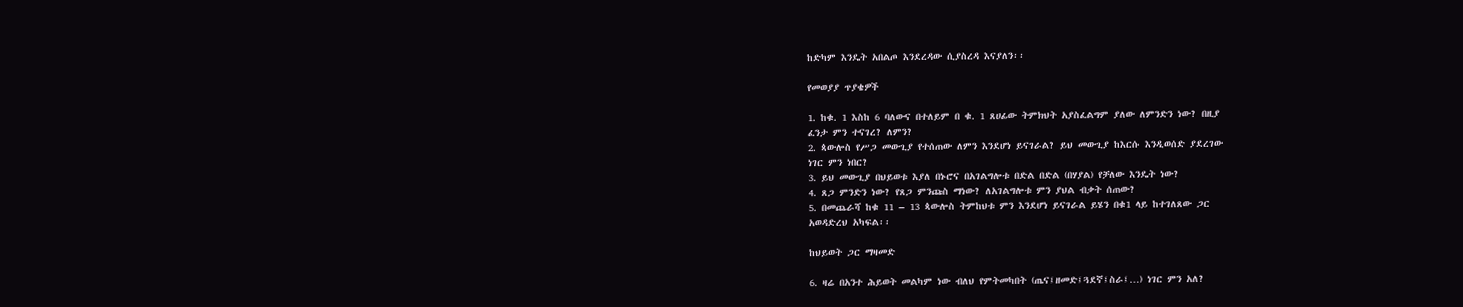ከድካም እንዴት አበልጦ እንደረዳው ሲያስረዳ እናያለን፡፡

የመወያያ ጥያቄዎች

1. ከቁ. 1 እስከ 6 ባለውና በተለይም በ ቁ. 1 ጸሀፊው ትምክህት አያስፈልግም ያለው ለምንድን ነው? በዚያ
ፈንታ ምን ተናገረ? ለምን?
2. ጳውሎስ የሥጋ መውጊያ የተሰጠው ለምን እንደሆነ ይናገራል? ይህ መውጊያ ከእርሱ እንዲወሰድ ያደረገው
ነገር ምን ነበር?
3. ይህ መውጊያ በህይወቱ እያለ በኑሮና በአገልግሎቱ በድል በድል (በሃያል) የቻለው እንዴት ነው?
4. ጸጋ ምንድን ነው? የጸጋ ምንጩስ ማነው? ለአገልግሎቱ ምን ያህል ብቃት ሰጠው?
5. በመጨራሻ ከቁ 11 – 13 ጳውሎስ ትምከህቱ ምን እንደሆነ ይናገራል ይሄን በቁ1 ላይ ከተገለጸው ጋር
አወዳድረህ አካፍል፡፡

ከህይወት ጋር ማዛመድ

6. ዛሬ በአንተ ሕይወት መልካም ነው ብለህ የምትመካበት (ጤና፤ዘመድ፤ጓደኛ፤ስራ፤…) ነገር ምን አለ?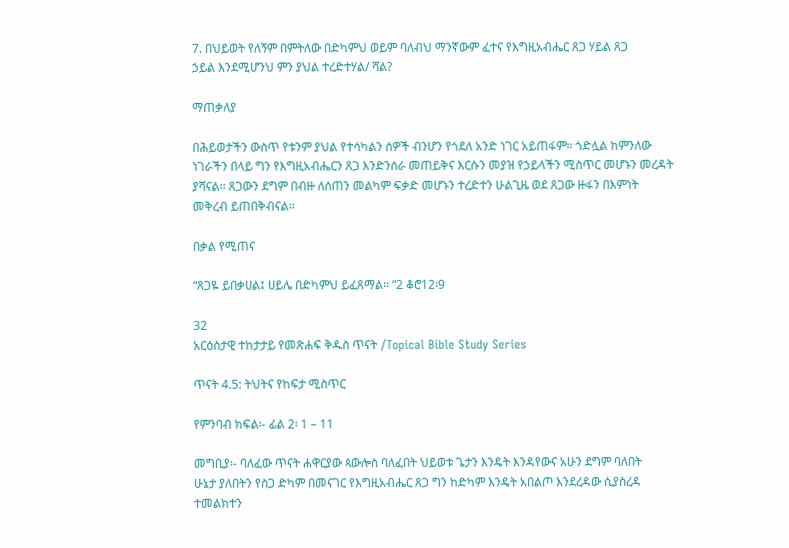7. በህይወት የለኝም በምትለው በድካምህ ወይም ባለብህ ማንኛውም ፈተና የእግዚአብሔር ጸጋ ሃይል ጸጋ
ኃይል እንደሚሆንህ ምን ያህል ተረድተሃል/ ሻል?

ማጠቃለያ

በሕይወታችን ውስጥ የቱንም ያህል የተሳካልን ሰዎች ብንሆን የጎደለ አንድ ነገር አይጠፋም፡፡ ጎድሏል ከምንለው
ነገራችን በላይ ግን የእግዚአብሔርን ጸጋ እንድንሰራ መጠይቅና እርሱን መያዝ የኃይላችን ሚስጥር መሆኑን መረዳት
ያሻናል፡፡ ጸጋውን ደግም በብዙ ለሰጠን መልካም ፍቃድ መሆኑን ተረድተን ሁልጊዜ ወደ ጸጋው ዙፋን በእምነት
መቅረብ ይጠበቅብናል፡፡

በቃል የሚጠና

“ጸጋዬ ይበቃሀል፤ ሀይሌ በድካምህ ይፈጸማል፡፡ “2 ቆሮ12፡9

32
አርዕስታዊ ተከታታይ የመጽሐፍ ቅዱስ ጥናት /Topical Bible Study Series

ጥናት 4.5: ትህትና የከፍታ ሚስጥር

የምንባብ ክፍል፡- ፊል 2፡ 1 – 11

መግቢያ፡- ባለፈው ጥናት ሐዋርያው ጳውሎስ ባለፈበት ህይወቱ ጌታን እንዴት እንዳየውና አሁን ደግም ባለበት
ሁኔታ ያለበትን የስጋ ድካም በመናገር የእግዚአብሔር ጸጋ ግን ከድካም እንዴት አበልጦ እንደረዳው ሲያስረዳ
ተመልክተን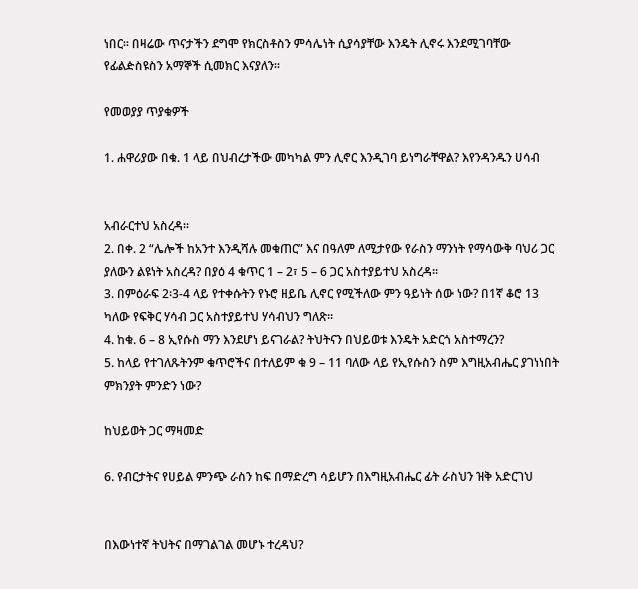ነበር፡፡ በዛሬው ጥናታችን ደግሞ የክርስቶስን ምሳሌነት ሲያሳያቸው እንዴት ሊኖሩ እንደሚገባቸው
የፊልዽስዩስን አማኞች ሲመክር እናያለን፡፡

የመወያያ ጥያቁዎች

1. ሐዋሪያው በቁ. 1 ላይ በህብረታችው መካካል ምን ሊኖር እንዲገባ ይነግራቸዋል? እየንዳንዱን ሀሳብ


አብራርተህ አስረዳ፡፡
2. በቀ. 2 “ሌሎች ከአንተ እንዲሻሉ መቁጠር” እና በዓለም ለሚታየው የራስን ማንነት የማሳውቅ ባህሪ ጋር
ያለውን ልዩነት አስረዳ? በያዕ 4 ቁጥር 1 – 2፣ 5 – 6 ጋር አስተያይተህ አስረዳ፡፡
3. በምዕራፍ 2፡3-4 ላይ የተቀሱትን የኑሮ ዘይቤ ሊኖር የሚችለው ምን ዓይነት ሰው ነው? በ1ኛ ቆሮ 13
ካለው የፍቅር ሃሳብ ጋር አስተያይተህ ሃሳብህን ግለጽ፡፡
4. ከቁ. 6 – 8 ኢየሱስ ማን እንደሆነ ይናገራል? ትህትናን በህይወቱ እንዴት አድርጎ አስተማረን?
5. ከላይ የተገለጹትንም ቁጥሮችና በተለይም ቁ 9 – 11 ባለው ላይ የኢየሱስን ስም እግዚአብሔር ያገነነበት
ምክንያት ምንድን ነው?

ከህይወት ጋር ማዛመድ

6. የብርታትና የሀይል ምንጭ ራስን ከፍ በማድረግ ሳይሆን በእግዚአብሔር ፊት ራስህን ዝቅ አድርገህ


በእውነተኛ ትህትና በማገልገል መሆኑ ተረዳህ?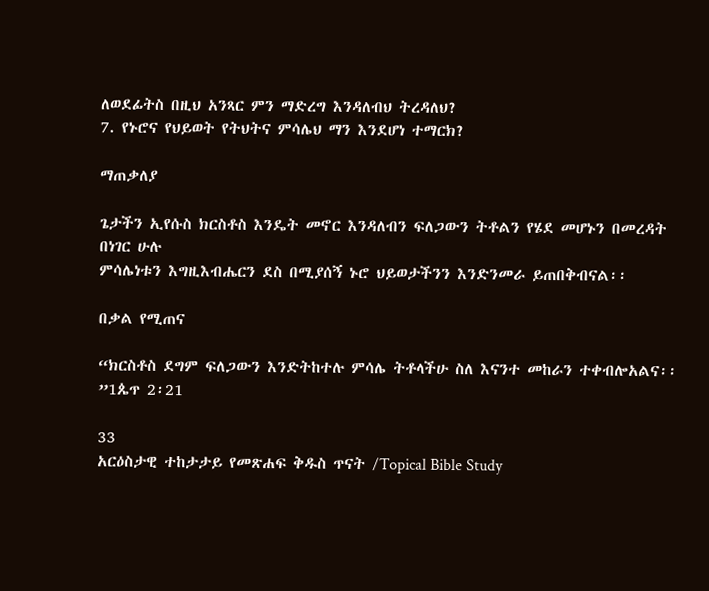ለወደፊትስ በዚህ አንጻር ምን ማድረግ እንዳለብህ ትረዳለህ?
7. የኑሮና የህይወት የትህትና ምሳሌህ ማን እንደሆነ ተማርክ?

ማጠቃለያ

ጌታችን ኢየሱስ ክርስቶስ እንዴት መኖር እንዳለብን ፍለጋውን ትቶልን የሄደ መሆኑን በመረዳት በነገር ሁሉ
ምሳሌነቱን እግዚእብሔርን ደስ በሚያሰኝ ኑሮ ህይወታችንን እንድንመራ ይጠበቅብናል፡፡

በቃል የሚጠና

“ክርስቶስ ደግም ፍለጋውን እንድትከተሉ ምሳሌ ትቶላችሁ ስለ እናንተ መከራን ተቀብሎአልና፡፡”1ጴጥ 2፡21

33
አርዕስታዊ ተከታታይ የመጽሐፍ ቅዱስ ጥናት /Topical Bible Study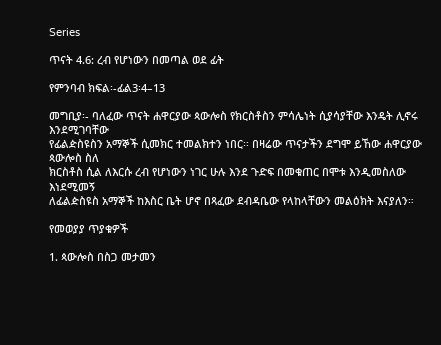Series

ጥናት 4.6: ረብ የሆነውን በመጣል ወደ ፊት

የምንባብ ክፍል፡-ፊል3፡4–13

መግቢያ፡- ባለፈው ጥናት ሐዋርያው ጳውሎስ የክርስቶስን ምሳሌነት ሲያሳያቸው እንዴት ሊኖሩ እንደሚገባቸው
የፊልዽስዩስን አማኞች ሲመክር ተመልክተን ነበር፡፡ በዛሬው ጥናታችን ደግሞ ይኸው ሐዋርያው ጳውሎስ ስለ
ክርስቶስ ሲል ለእርሱ ረብ የሆነውን ነገር ሁሉ እንደ ጉድፍ በመቁጠር በሞቱ እንዲመስለው እነደሚመኝ
ለፊልዽስዩስ አማኞች ከእስር ቤት ሆኖ በጻፈው ደብዳቤው የላከላቸውን መልዕክት እናያለን።

የመወያያ ጥያቁዎች

1. ጳውሎስ በስጋ መታመን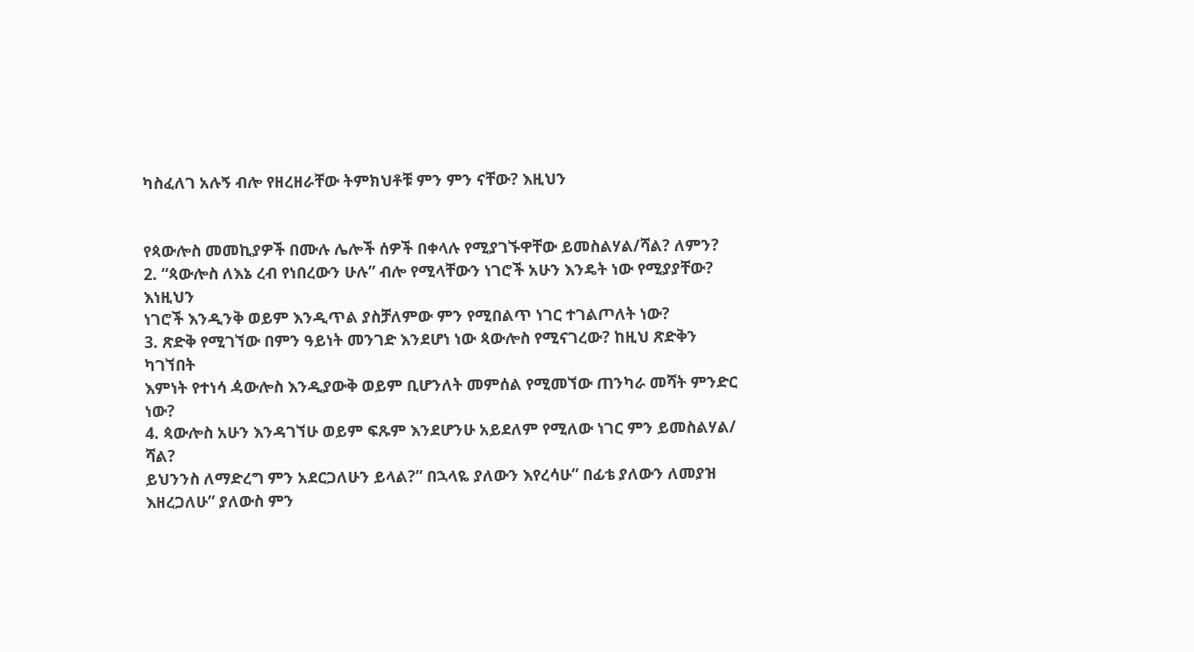ካስፈለገ አሉኝ ብሎ የዘረዘራቸው ትምክህቶቹ ምን ምን ናቸው? እዚህን


የጳውሎስ መመኪያዎች በሙሉ ሌሎች ሰዎች በቀላሉ የሚያገኙዋቸው ይመስልሃል/ሻል? ለምን?
2. “ጳውሎስ ለእኔ ረብ የነበረውን ሁሉ” ብሎ የሚላቸውን ነገሮች አሁን እንዴት ነው የሚያያቸው? እነዚህን
ነገሮች እንዲንቅ ወይም እንዲጥል ያስቻለምው ምን የሚበልጥ ነገር ተገልጦለት ነው?
3. ጽድቅ የሚገኘው በምን ዓይነት መንገድ እንደሆነ ነው ጳውሎስ የሚናገረው? ከዚህ ጽድቅን ካገኘበት
እምነት የተነሳ ዻውሎስ እንዲያውቅ ወይም ቢሆንለት መምሰል የሚመኘው ጠንካራ መሻት ምንድር ነው?
4. ጳውሎስ አሁን እንዳገኘሁ ወይም ፍጹም እንደሆንሁ አይደለም የሚለው ነገር ምን ይመስልሃል/ ሻል?
ይህንንስ ለማድረግ ምን አደርጋለሁን ይላል?” በኋላዬ ያለውን እየረሳሁ” በፊቴ ያለውን ለመያዝ
እዘረጋለሁ” ያለውስ ምን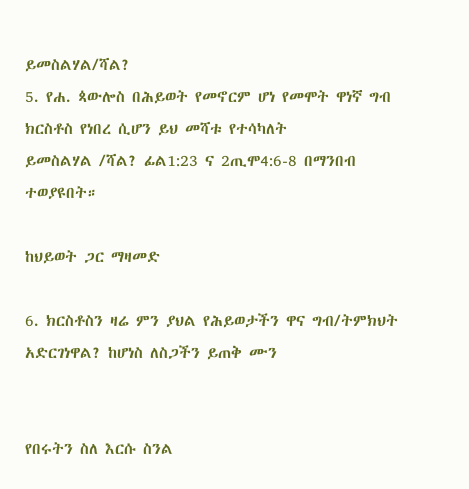ይመስልሃል/ሻል?
5. የሐ. ጳውሎስ በሕይወት የመኖርም ሆነ የመሞት ዋነኛ ግብ ክርስቶስ የነበረ ሲሆን ይህ መሻቱ የተሳካለት
ይመስልሃል /ሻል? ፊል1:23 ና 2ጢሞ4:6-8 በማንበብ ተወያዩበት።

ከህይወት ጋር ማዛመድ

6. ክርስቶስን ዛሬ ምን ያህል የሕይወታችን ዋና ግብ/ትምክህት አድርገነዋል? ከሆነስ ለስጋችን ይጠቅ ሙን


የበሩትን ስለ እርሱ ስንል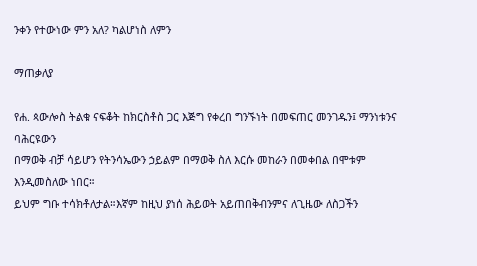ንቀን የተውነው ምን አለ? ካልሆነስ ለምን

ማጠቃለያ

የሐ. ጳውሎስ ትልቁ ናፍቆት ከክርስቶስ ጋር እጅግ የቀረበ ግንኙነት በመፍጠር መንገዱን፤ ማንነቱንና ባሕርዩውን
በማወቅ ብቻ ሳይሆን የትንሳኤውን ኃይልም በማወቅ ስለ እርሱ መከራን በመቀበል በሞቱም እንዲመስለው ነበር።
ይህም ግቡ ተሳክቶለታል።እኛም ከዚህ ያነሰ ሕይወት አይጠበቅብንምና ለጊዜው ለስጋችን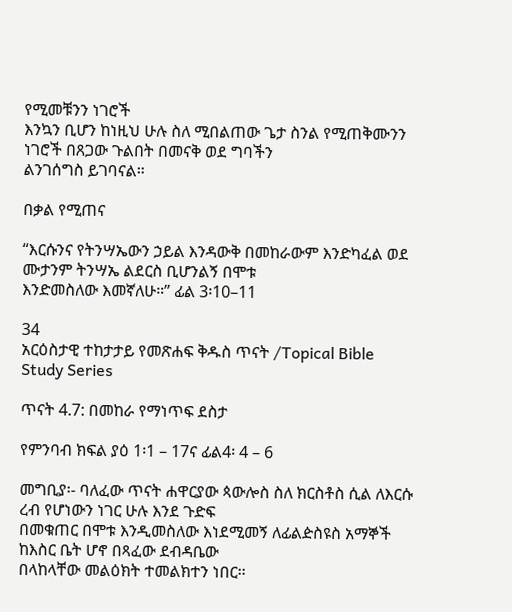የሚመቹንን ነገሮች
እንኳን ቢሆን ከነዚህ ሁሉ ስለ ሚበልጠው ጌታ ስንል የሚጠቅሙንን ነገሮች በጸጋው ጉልበት በመናቅ ወደ ግባችን
ልንገሰግስ ይገባናል።

በቃል የሚጠና

“እርሱንና የትንሣኤውን ኃይል እንዳውቅ በመከራውም እንድካፈል ወደ ሙታንም ትንሣኤ ልደርስ ቢሆንልኝ በሞቱ
እንድመስለው እመኛለሁ።” ፊል 3፡10–11

34
አርዕስታዊ ተከታታይ የመጽሐፍ ቅዱስ ጥናት /Topical Bible Study Series

ጥናት 4.7: በመከራ የማነጥፍ ደስታ

የምንባብ ክፍል ያዕ 1፡1 – 17ና ፊል4፡ 4 – 6

መግቢያ፡- ባለፈው ጥናት ሐዋርያው ጳውሎስ ስለ ክርስቶስ ሲል ለእርሱ ረብ የሆነውን ነገር ሁሉ እንደ ጉድፍ
በመቁጠር በሞቱ እንዲመስለው እነደሚመኝ ለፊልዽስዩስ አማኞች ከእስር ቤት ሆኖ በጻፈው ደብዳቤው
በላከላቸው መልዕክት ተመልክተን ነበር፡፡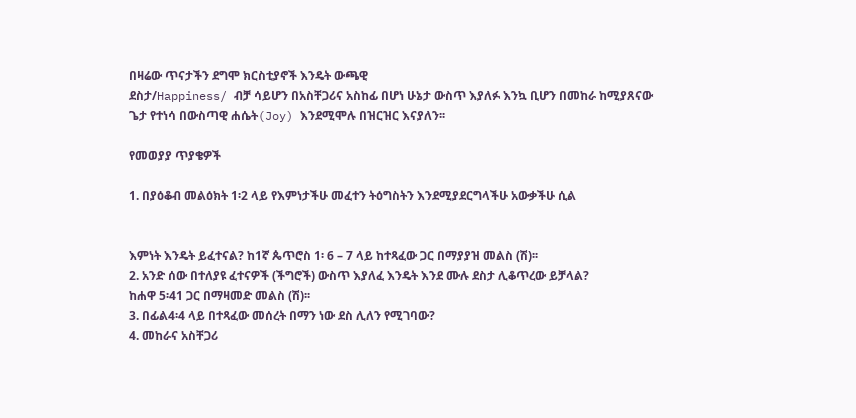በዛሬው ጥናታችን ደግሞ ክርስቲያኖች እንዴት ውጫዊ
ደስታ/Happiness/ ብቻ ሳይሆን በአስቸጋሪና አስከፊ በሆነ ሁኔታ ውስጥ እያለፉ እንኳ ቢሆን በመከራ ከሚያጸናው
ጌታ የተነሳ በውስጣዊ ሐሴት(Joy) እንደሚሞሉ በዝርዝር እናያለን፡፡

የመወያያ ጥያቄዎች

1. በያዕቆብ መልዕክት 1፡2 ላይ የእምነታችሁ መፈተን ትዕግስትን እንደሚያደርግላችሁ አውቃችሁ ሲል


እምነት እንዴት ይፈተናል? ከ1ኛ ጴጥሮስ 1፡ 6 – 7 ላይ ከተጻፈው ጋር በማያያዝ መልስ (ሽ)፡፡
2. አንድ ሰው በተለያዩ ፈተናዎች (ችግሮች) ውስጥ እያለፈ እንዴት እንደ ሙሉ ደስታ ሊቆጥረው ይቻላል?
ከሐዋ 5፡41 ጋር በማዛመድ መልስ (ሽ)፡፡
3. በፊል4፡4 ላይ በተጻፈው መሰረት በማን ነው ደስ ሊለን የሚገባው?
4. መከራና አስቸጋሪ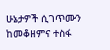ሁኔታዎች ሲገጥሙን ከመቆዘምና ተስፋ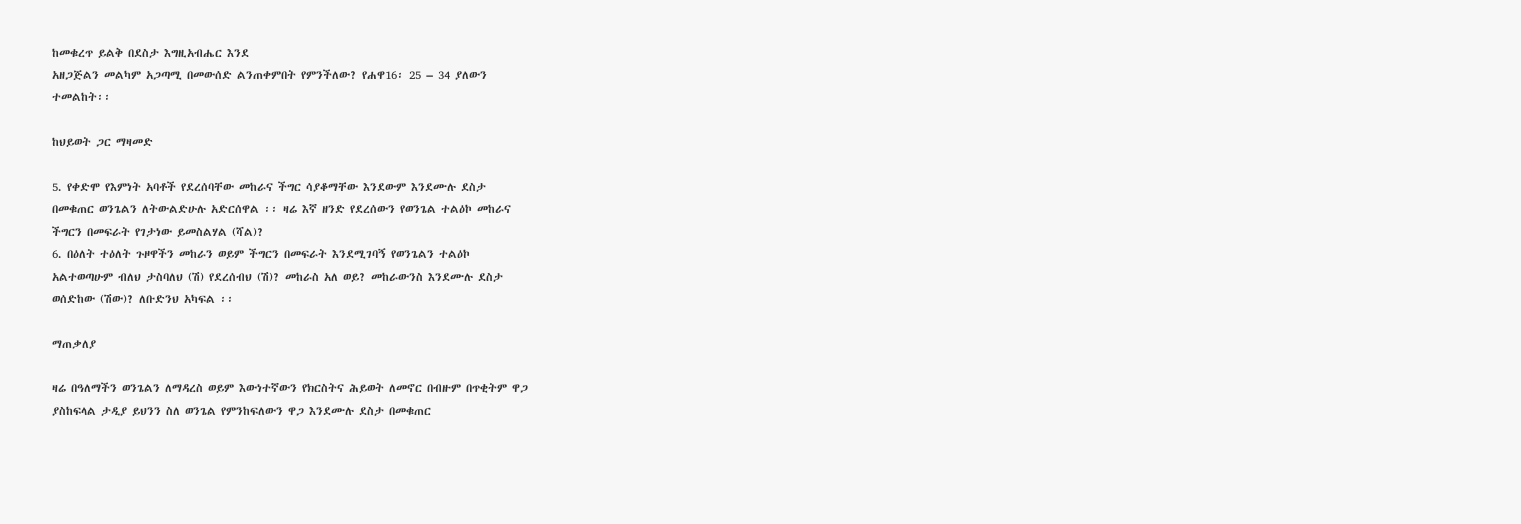ከመቁረጥ ይልቅ በደስታ እግዚአብሔር እንደ
አዘጋጅልን መልካም አጋጣሚ በመውሰድ ልንጠቀምበት የምንችለው? የሐዋ16፡ 25 – 34 ያለውን
ተመልከት፡፡

ከህይወት ጋር ማዛመድ

5. የቀድሞ የእምነት አባቶች የደረሰባቸው መከራና ችግር ሳያቆማቸው እንደውም እንደሙሉ ደስታ
በመቁጠር ወንጌልን ለትውልድሁሉ አድርሰዋል ፡፡ ዛሬ እኛ ዘንድ የደረሰውን የወንጌል ተልዕኮ መከራና
ችግርን በመፍራት የገታነው ይመስልሃል (ሻል)?
6. በዕለት ተዕለት ጉዞዋችን መከራን ወይም ችግርን በመፍራት እንደሚገባኝ የወንጌልን ተልዕኮ
አልተወጣሁም ብለህ ታስባለህ (ሽ) የደረሰብህ (ሽ)? መከራስ አለ ወይ? መከራውንስ እንደሙሉ ደስታ
ወሰድከው (ሽው)? ለቡድንህ አካፍል ፡፡

ማጠቃለያ

ዛሬ በዓለማችን ወንጌልን ለማዳረስ ወይም እውነተኛውን የክርስትና ሕይወት ለመኖር በብዙም በጥቂትም ዋጋ
ያስከፍላል ታዲያ ይህንን ስለ ወንጌል የምንከፍለውን ዋጋ እንደሙሉ ደስታ በመቁጠር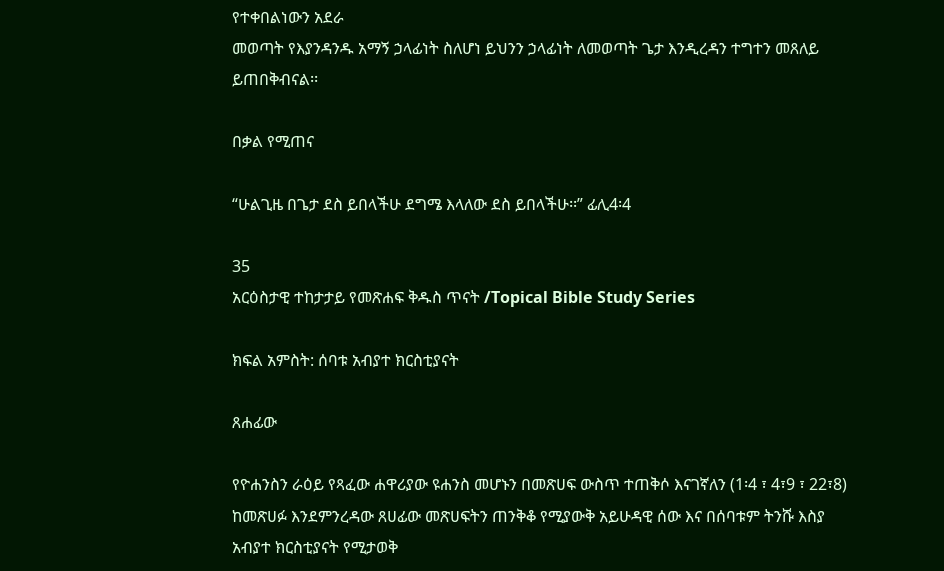የተቀበልነውን አደራ
መወጣት የእያንዳንዱ አማኝ ኃላፊነት ስለሆነ ይህንን ኃላፊነት ለመወጣት ጌታ እንዲረዳን ተግተን መጸለይ
ይጠበቅብናል፡፡

በቃል የሚጠና

“ሁልጊዜ በጌታ ደስ ይበላችሁ ደግሜ እላለው ደስ ይበላችሁ፡፡” ፊሊ4፡4

35
አርዕስታዊ ተከታታይ የመጽሐፍ ቅዱስ ጥናት /Topical Bible Study Series

ክፍል አምስት: ሰባቱ አብያተ ክርስቲያናት

ጸሐፊው

የዮሐንስን ራዕይ የጻፈው ሐዋሪያው ዩሐንስ መሆኑን በመጽሀፍ ውስጥ ተጠቅሶ እናገኛለን (1፡4 ፣ 4፣9 ፣ 22፣8)
ከመጽሀፉ እንደምንረዳው ጸሀፊው መጽሀፍትን ጠንቅቆ የሚያውቅ አይሁዳዊ ሰው እና በሰባቱም ትንሹ እስያ
አብያተ ክርስቲያናት የሚታወቅ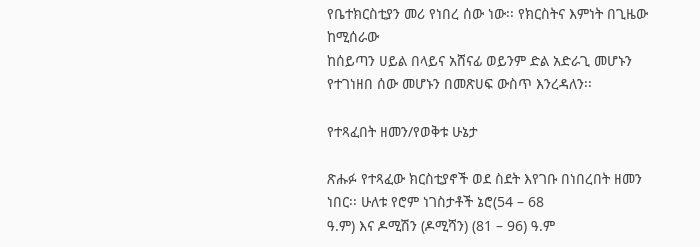የቤተክርስቲያን መሪ የነበረ ሰው ነው፡፡ የክርስትና እምነት በጊዜው ከሚሰራው
ከሰይጣን ሀይል በላይና አሸናፊ ወይንም ድል አድራጊ መሆኑን የተገነዘበ ሰው መሆኑን በመጽሀፍ ውስጥ እንረዳለን፡፡

የተጻፈበት ዘመን/የወቅቱ ሁኔታ

ጽሑፉ የተጻፈው ክርስቲያኖች ወደ ስደት እየገቡ በነበረበት ዘመን ነበር፡፡ ሁለቱ የሮም ነገስታቶች ኔሮ(54 – 68
ዓ.ም) እና ዶሚሽን (ዶሚሻን) (81 – 96) ዓ.ም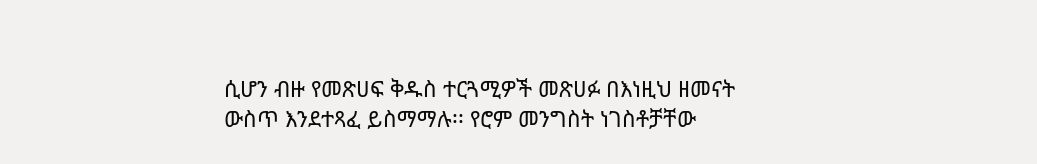ሲሆን ብዙ የመጽሀፍ ቅዱስ ተርጓሚዎች መጽሀፉ በእነዚህ ዘመናት
ውስጥ እንደተጻፈ ይስማማሉ፡፡ የሮም መንግስት ነገስቶቻቸው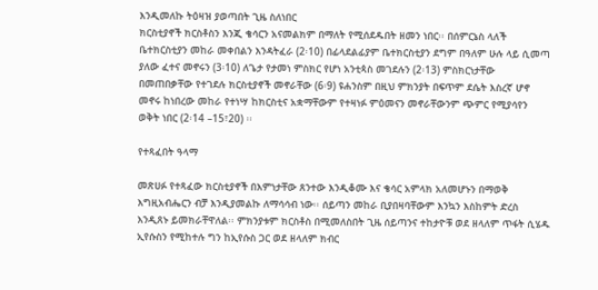እንዲመለኩ ትዕዛዝ ያወጣበት ጊዜ ስለነበር
ክርስቲያኖች ክርስቶስን እንጂ ቄሳርን አናመልክም በማለት የሚሰደዱበት ዘመን ነበር፡፡ በሰምርኔስ ላለች
ቤተክርስቲያን መከራ መቀበልን እንዳትፈራ (2፡10) በፊላደልፊያም ቤተክርስቲያን ደግም በዓለም ሁሉ ላይ ሲመጣ
ያለው ፈተና መኖሩን (3፡10) ለጌታ የታመነ ምስክር የሆነ አንቲጳስ መገደሉን (2፡13) ምስክርነታቸው
በመጠበቃቸው የተገደሉ ክርስቲያኖች መኖራቸው (6፡9) ዩሐንስም በዚህ ምክንያት በፍጥም ደሴት እስረኛ ሆኖ
መኖሩ ከነበረው መከራ የተነሣ ከክርስቲና አቋማቸውም የተዛነፉ ምዕመናን መኖራቸውንም ጭምር የሚያሳየን
ወቅት ነበር (2፡14 –15፣20) ፡፡

የተጻፈበት ዓላማ

መጽሀፉ የተጻፈው ክርስቲያኖች በእምነታቸው ጸንተው እንዲቆሙ እና ቄሳር አምላክ አለመሆኑን በማወቅ
እግዚአብሔርን ብቻ እንዲያመልኩ ለማሳሳብ ነው፡፡ ሰይጣን መከራ ቢያበዛባቸውም እንኳን እስከምት ድረስ
እንዲጸኑ ይመክራቸዋለል፡፡ ምክንያቱም ክርስቶስ በሚመለስበት ጊዜ ሰይጣንና ተከታዮቹ ወደ ዘላለም ጥፋት ሲሄዱ
ኢየሱስን የሚከተሉ ግን ከኢየሱስ ጋር ወደ ዘላለም ክብር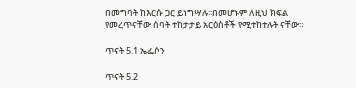በመግባት ከእርሱ ጋር ይነግሣሉ፡፡በመሆኑም ለዚህ ክፍል
የመረጥናቸው ሰባት ተከታታይ አርዕስቶች የሚተከተሉት ናቸው።

ጥናት 5.1 ኤፌሶን

ጥናት 5.2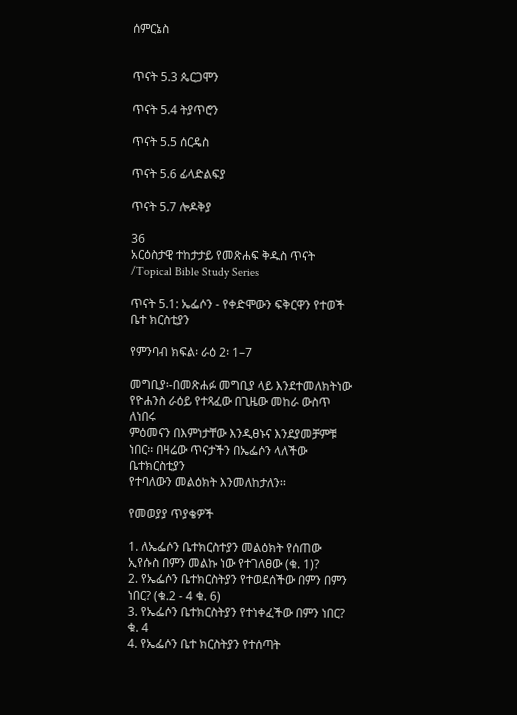ሰምርኔስ


ጥናት 5.3 ጴርጋሞን

ጥናት 5.4 ትያጥሮን

ጥናት 5.5 ሰርዴስ

ጥናት 5.6 ፊላድልፍያ

ጥናት 5.7 ሎዶቅያ

36
አርዕስታዊ ተከታታይ የመጽሐፍ ቅዱስ ጥናት /Topical Bible Study Series

ጥናት 5.1: ኤፌሶን - የቀድሞውን ፍቅርዋን የተወች ቤተ ክርስቲያን

የምንባብ ክፍል፡ ራዕ 2፡ 1–7

መግቢያ፡-በመጽሐፉ መግቢያ ላይ እንደተመለክትነው የዮሐንስ ራዕይ የተጻፈው በጊዜው መከራ ውስጥ ለነበሩ
ምዕመናን በእምነታቸው እንዲፀኑና እንደያመቻምቹ ነበር፡፡ በዛሬው ጥናታችን በኤፌሶን ላለችው ቤተክርስቲያን
የተባለውን መልዕክት እንመለከታለን፡፡

የመወያያ ጥያቄዎች

1. ለኤፌሶን ቤተክርስተያን መልዕክት የሰጠው ኢየሱስ በምን መልኩ ነው የተገለፀው (ቁ. 1)?
2. የኤፌሶን ቤተክርስትያን የተወደሰችው በምን በምን ነበር? (ቁ.2 - 4 ቁ. 6)
3. የኤፌሶን ቤተክርስትያን የተነቀፈችው በምን ነበር? ቁ. 4
4. የኤፌሶን ቤተ ክርስትያን የተሰጣት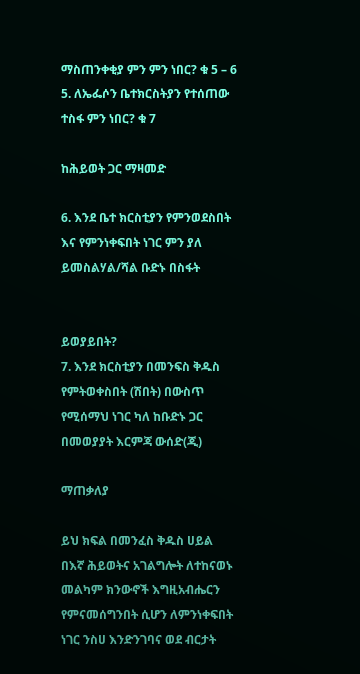ማስጠንቀቂያ ምን ምን ነበር? ቁ 5 – 6
5. ለኤፌሶን ቤተክርስትያን የተሰጠው ተስፋ ምን ነበር? ቁ 7

ከሕይወት ጋር ማዛመድ

6. እንደ ቤተ ክርስቲያን የምንወደስበት እና የምንነቀፍበት ነገር ምን ያለ ይመስልሃል/ሻል ቡድኑ በስፋት


ይወያይበት?
7. እንደ ክርስቲያን በመንፍስ ቅዱስ የምትወቀስበት (ሽበት) በውስጥ የሚሰማህ ነገር ካለ ከቡድኑ ጋር
በመወያያት እርምጃ ውሰድ(ጂ)

ማጠቃለያ

ይህ ክፍል በመንፈስ ቅዱስ ሀይል በእኛ ሕይወትና አገልግሎት ለተከናወኑ መልካም ክንውኖች እግዚአብሔርን
የምናመሰግንበት ሲሆን ለምንነቀፍበት ነገር ንስሀ እንድንገባና ወደ ብርታት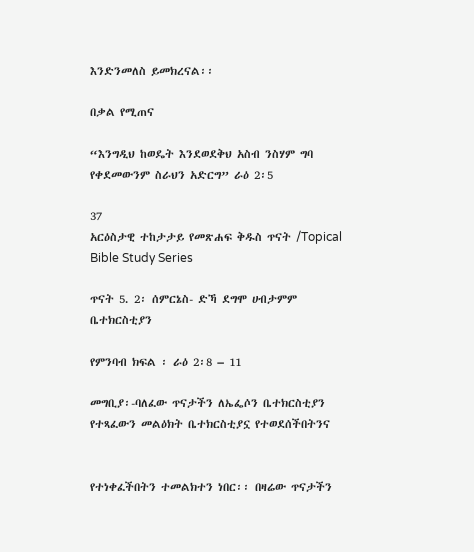እንድንመለስ ይመክረናል፡፡

በቃል የሚጠና

“እንግዲህ ከወዴት እንደወደቅህ አስብ ንስሃም ግባ የቀደመውንም ስራህን አድርግ” ራዕ 2፡5

37
አርዕስታዊ ተከታታይ የመጽሐፍ ቅዱስ ጥናት /Topical Bible Study Series

ጥናት 5. 2፡ ሰምርኔስ- ድኻ ደግሞ ሀብታምም ቤተክርስቲያን

የምንባብ ክፍል ፡ ራዕ 2፡8 – 11

መግቢያ፡-ባለፈው ጥናታችን ለኤፌሶን ቤተክርስቲያን የተጻፈውን መልዕክት ቤተክርስቲያኗ የተወደሰችበትንና


የተነቀፈችበትን ተመልክተን ነበር፡፡ በዛሬው ጥናታችን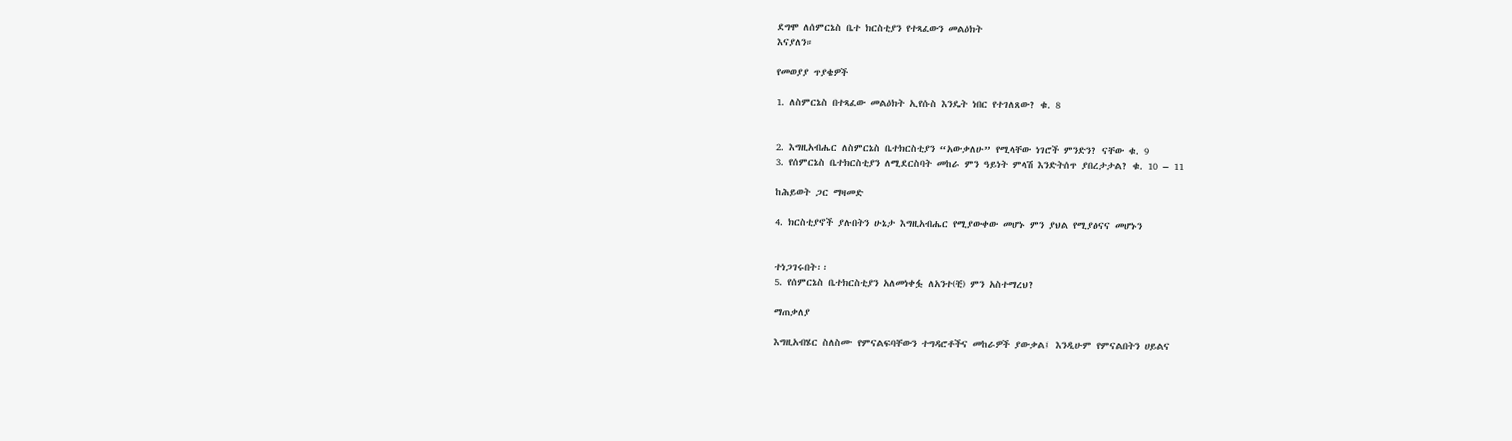ደግሞ ለሰምርኔስ ቤተ ክርስቲያን የተጻፈውን መልዕክት
እናያለን።

የመወያያ ጥያቄዎች

1. ለስምርኔስ በተጻፈው መልዕክት ኢየሱስ እንዴት ነበር የተገለጸው? ቁ. 8


2. እግዚአብሔር ለስምርኔስ ቤተክርስቲያን “አውቃለሁ” የሚላቸው ነገሮች ምንድን? ናቸው ቁ. 9
3. የሰምርኔስ ቤተክርስቲያን ለሚደርስባት መከራ ምን ዓይነት ምላሽ እንድትሰጥ ያበረታታል? ቁ. 10 – 11

ከሕይወት ጋር ማዛመድ

4. ክርስቲያኖች ያሉበትን ሁኔታ እግዚአብሔር የሚያውቀው መሆኑ ምን ያህል የሚያፅናና መሆኑን


ተነጋገሩበት፡፡
5. የሰምርኔስ ቤተክርስቲያን አለመነቀፏ ለአንተ(ቺ) ምን አስተማረህ?

ማጠቃለያ

እግዚአብሄር ስለስሙ የምናልፍባቸውን ተግዳሮቶችና መከራዎች ያውቃል፤ እንዲሁም የምናልበትን ሀይልና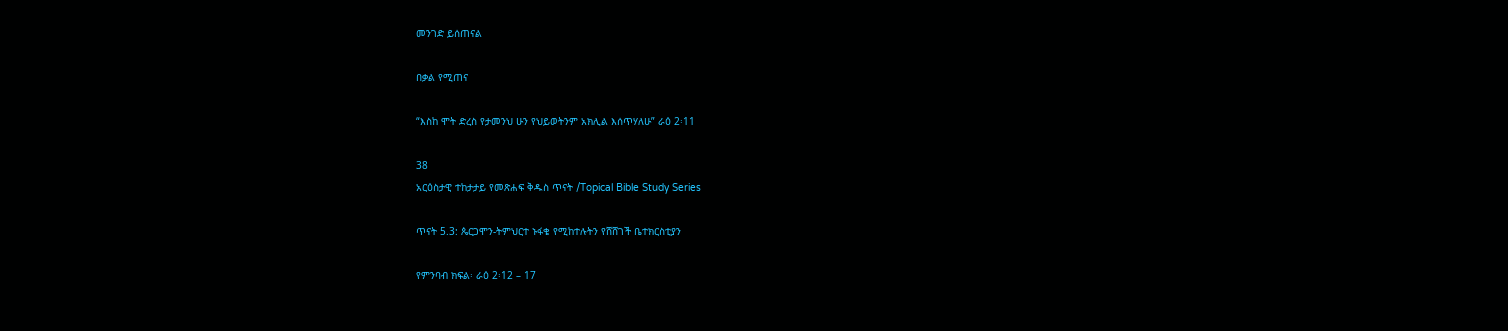መንገድ ይሰጠናል

በቃል የሚጠና

“እስከ ሞት ድረስ የታመንህ ሁን የህይወትንም አክሊል እሰጥሃለሁ” ራዕ 2፡11

38
አርዕስታዊ ተከታታይ የመጽሐፍ ቅዱስ ጥናት /Topical Bible Study Series

ጥናት 5.3: ጴርጋሞን-ትምህርተ ኑፋቄ የሚከተሉትን የሸሸገች ቤተክርስቲያን

የምንባብ ክፍል፡ ራዕ 2፡12 – 17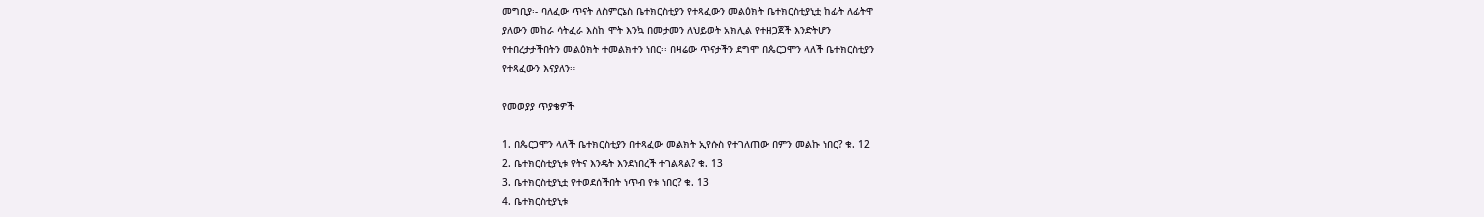መግቢያ፡- ባለፈው ጥናት ለስምርኔስ ቤተክርስቲያን የተጻፈውን መልዕክት ቤተክርስቲያኒቷ ከፊት ለፊትዋ
ያለውን መከራ ሳትፈራ እስከ ሞት እንኳ በመታመን ለህይወት አክሊል የተዘጋጀች እንድትሆን
የተበረታታችበትን መልዕክት ተመልክተን ነበር፡፡ በዛሬው ጥናታችን ደግሞ በጴርጋሞን ላለች ቤተክርስቲያን
የተጻፈውን እናያለን።

የመወያያ ጥያቄዎች

1. በጴርጋሞን ላለች ቤተክርስቲያን በተጻፈው መልክት ኢየሱስ የተገለጠው በምን መልኩ ነበር? ቁ. 12
2. ቤተክርስቲያኒቱ የትና እንዴት እንደነበረች ተገልጻል? ቁ. 13
3. ቤተክርስቲያኒቷ የተወደሰችበት ነጥብ የቱ ነበር? ቁ. 13
4. ቤተክርስቲያኒቱ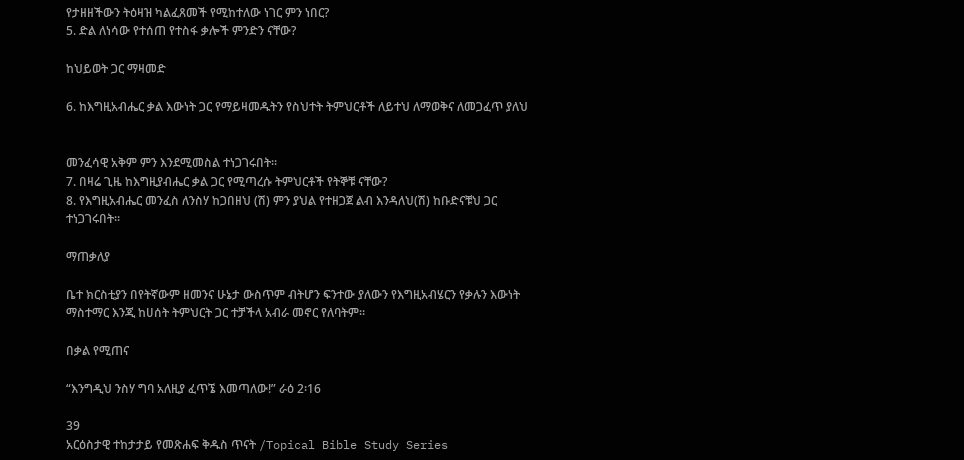የታዘዘችውን ትዕዛዝ ካልፈጸመች የሚከተለው ነገር ምን ነበር?
5. ድል ለነሳው የተሰጠ የተስፋ ቃሎች ምንድን ናቸው?

ከህይወት ጋር ማዛመድ

6. ከእግዚአብሔር ቃል እውነት ጋር የማይዛመዱትን የስህተት ትምህርቶች ለይተህ ለማወቅና ለመጋፈጥ ያለህ


መንፈሳዊ አቅም ምን እንደሚመስል ተነጋገሩበት፡፡
7. በዛሬ ጊዜ ከእግዚያብሔር ቃል ጋር የሚጣረሱ ትምህርቶች የትኞቹ ናቸው?
8. የእግዚአብሔር መንፈስ ለንስሃ ከጋበዘህ (ሽ) ምን ያህል የተዘጋጀ ልብ እንዳለህ(ሽ) ከቡድናቹህ ጋር
ተነጋገሩበት፡፡

ማጠቃለያ

ቤተ ክርስቲያን በየትኛውም ዘመንና ሁኔታ ውስጥም ብትሆን ፍንተው ያለውን የእግዚአብሄርን የቃሉን እውነት
ማስተማር እንጂ ከሀሰት ትምህርት ጋር ተቻችላ አብራ መኖር የለባትም፡፡

በቃል የሚጠና

“እንግዲህ ንስሃ ግባ አለዚያ ፈጥኜ እመጣለው!” ራዕ 2፡16

39
አርዕስታዊ ተከታታይ የመጽሐፍ ቅዱስ ጥናት /Topical Bible Study Series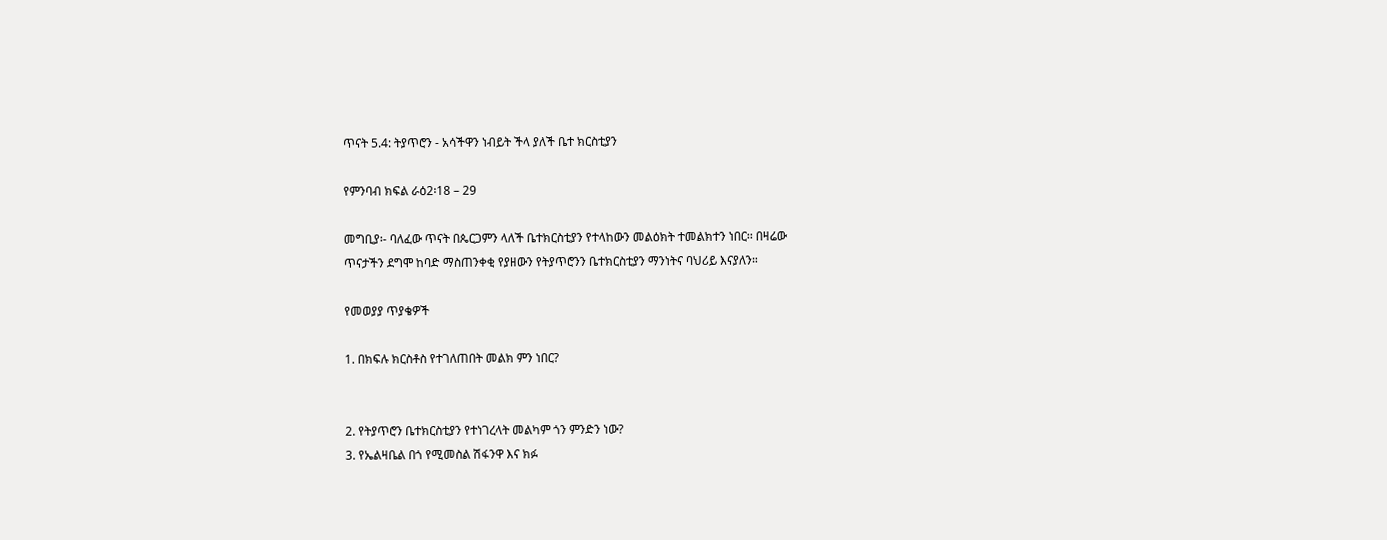ጥናት 5.4: ትያጥሮን - አሳችዋን ነብይት ችላ ያለች ቤተ ክርስቲያን

የምንባብ ክፍል ራዕ2፡18 – 29

መግቢያ፡- ባለፈው ጥናት በጴርጋምን ላለች ቤተክርስቲያን የተላከውን መልዕክት ተመልክተን ነበር፡፡ በዛሬው
ጥናታችን ደግሞ ከባድ ማስጠንቀቂ የያዘውን የትያጥሮንን ቤተክርስቲያን ማንነትና ባህሪይ እናያለን።

የመወያያ ጥያቄዎች

1. በክፍሉ ክርስቶስ የተገለጠበት መልክ ምን ነበር?


2. የትያጥሮን ቤተክርስቲያን የተነገረላት መልካም ጎን ምንድን ነው?
3. የኤልዛቤል በጎ የሚመስል ሽፋንዋ እና ክፉ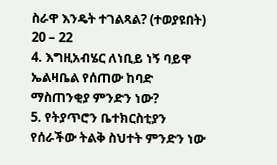ስራዋ እንዴት ተገልጻል? (ተወያዩበት) 20 – 22
4. እግዚአብሄር ለነቢይ ነኝ ባይዋ ኤልዛቤል የሰጠው ከባድ ማስጠንቂያ ምንድን ነው?
5. የትያጥሮን ቤተክርስቲያን የሰራችው ትልቅ ስህተት ምንድን ነው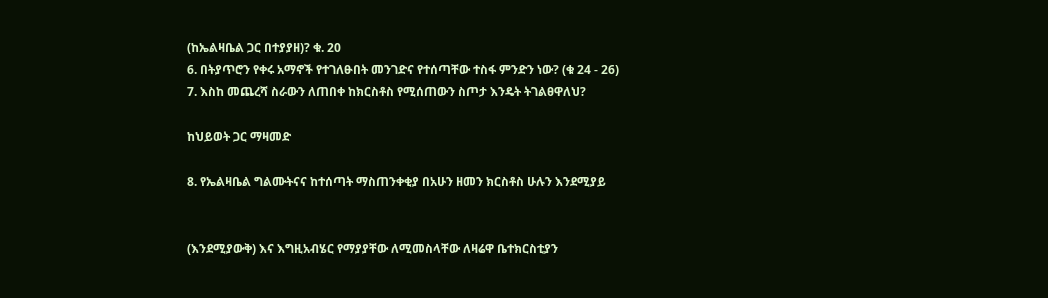(ከኤልዛቤል ጋር በተያያዘ)? ቁ. 20
6. በትያጥሮን የቀሩ አማኖች የተገለፁበት መንገድና የተሰጣቸው ተስፋ ምንድን ነው? (ቁ 24 - 26)
7. እስከ መጨረሻ ስራውን ለጠበቀ ከክርስቶስ የሚሰጠውን ስጦታ እንዴት ትገልፀዋለህ?

ከህይወት ጋር ማዛመድ

8. የኤልዛቤል ግልሙትናና ከተሰጣት ማስጠንቀቂያ በአሁን ዘመን ክርስቶስ ሁሉን እንደሚያይ


(እንደሚያውቅ) እና እግዚአብሄር የማያያቸው ለሚመስላቸው ለዛሬዋ ቤተክርስቲያን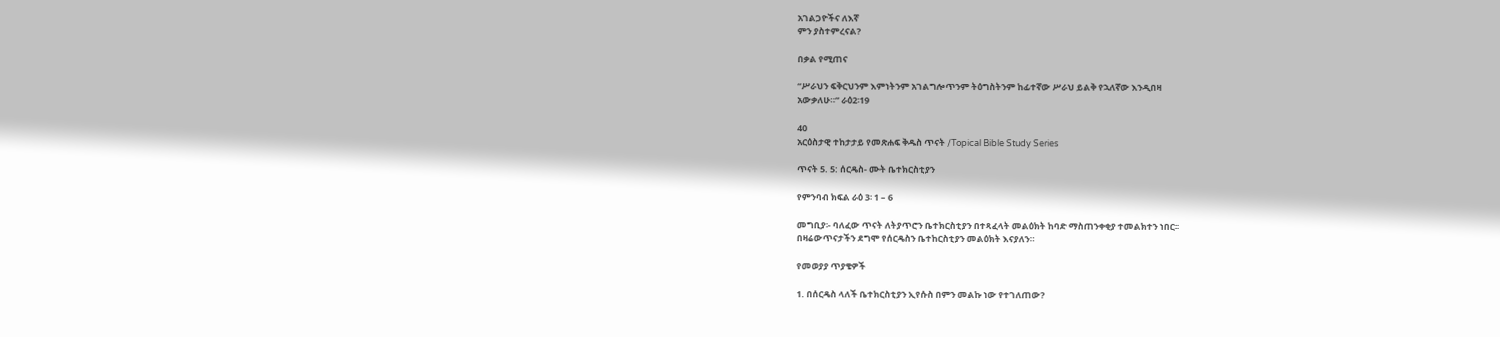አገልጋዮችና ለእኛ
ምን ያስተምረናል?

በቃል የሚጠና

“ሥራህን ፍቅርህንም እምነትንም አገልግሎጥንም ትዕግስትንም ከፊተኛው ሥራህ ይልቅ የኋለኛው እንዲበዛ
አውቃለሁ።” ራዕ2፡19

40
አርዕስታዊ ተከታታይ የመጽሐፍ ቅዱስ ጥናት /Topical Bible Study Series

ጥናት 5. 5: ሰርዴስ- ሙት ቤተክርስቲያን

የምንባብ ክፍል ራዕ 3፡ 1 – 6

መግቢያ፡- ባለፈው ጥናት ለትያጥሮን ቤተክርስቲያን በተጻፈላት መልዕክት ከባድ ማስጠንቀቂያ ተመልክተን ነበር፡፡
በዛሬውጥናታችን ደግሞ የሰርዴስን ቤተከርስቲያን መልዕክት እናያለን።

የመወያያ ጥያቄዎች

1. በሰርዴስ ላለች ቤተክርስቲያን ኢየሱስ በምን መልኩ ነው የተገለጠው?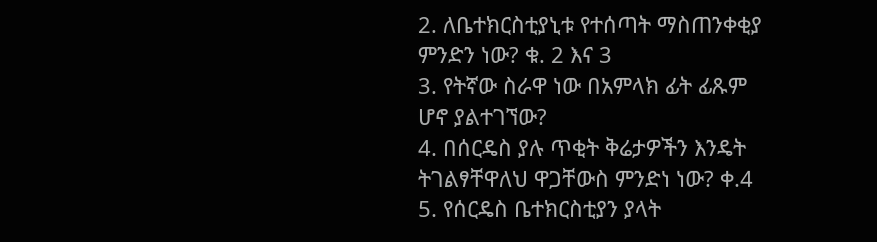2. ለቤተክርስቲያኒቱ የተሰጣት ማስጠንቀቂያ ምንድን ነው? ቁ. 2 እና 3
3. የትኛው ስራዋ ነው በአምላክ ፊት ፊጹም ሆኖ ያልተገኘው?
4. በሰርዴስ ያሉ ጥቂት ቅሬታዎችን እንዴት ትገልፃቸዋለህ ዋጋቸውስ ምንድነ ነው? ቀ.4
5. የሰርዴስ ቤተክርስቲያን ያላት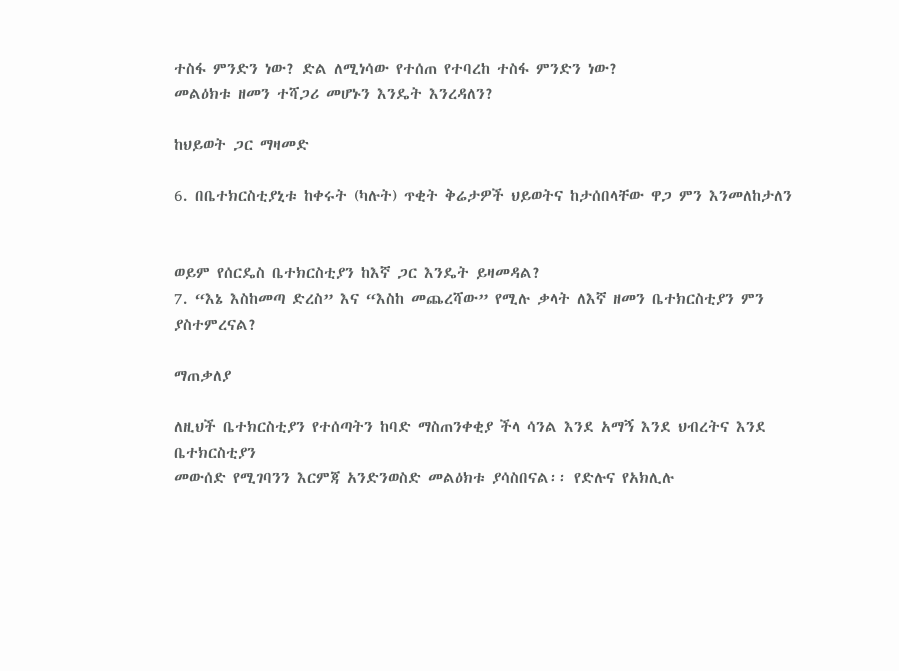ተስፋ ምንድን ነው? ድል ለሚነሳው የተሰጠ የተባረከ ተስፋ ምንድን ነው?
መልዕክቱ ዘመን ተሻጋሪ መሆኑን እንዴት እንረዳለን?

ከህይወት ጋር ማዛመድ

6. በቤተክርስቲያኒቱ ከቀሩት (ካሉት) ጥቂት ቅሬታዎች ህይወትና ከታሰበላቸው ዋጋ ምን እንመለከታለን


ወይም የሰርዴስ ቤተክርስቲያን ከእኛ ጋር እንዴት ይዛመዳል?
7. “እኔ እስከመጣ ድረስ” እና “እስከ መጨረሻው” የሚሉ ቃላት ለእኛ ዘመን ቤተክርስቲያን ምን
ያስተምረናል?

ማጠቃለያ

ለዚህች ቤተክርስቲያን የተሰጣትን ከባድ ማስጠንቀቂያ ችላ ሳንል እንደ አማኝ እንደ ህብረትና እንደ ቤተክርስቲያን
መውሰድ የሚገባንን እርምጃ አንድንወስድ መልዕክቱ ያሳስበናል፡፡ የድሉና የአክሊሉ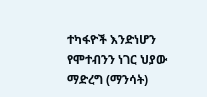ተካፋዮች እንድነሆን
የሞተብንን ነገር ህያው ማድረግ (ማንሳት)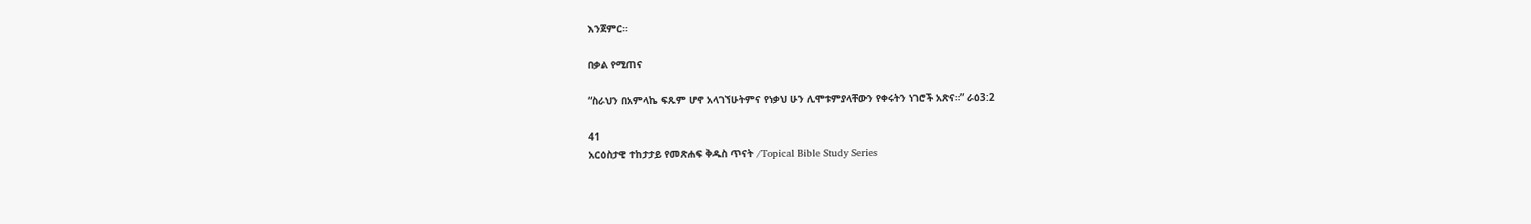እንጀምር።

በቃል የሚጠና

“ስራህን በአምላኬ ፍጹም ሆኖ አላገኘሁትምና የነቃህ ሁን ሊሞቱምያላቸውን የቀሩትን ነገሮች አጽና።” ራዕ3:2

41
አርዕስታዊ ተከታታይ የመጽሐፍ ቅዱስ ጥናት /Topical Bible Study Series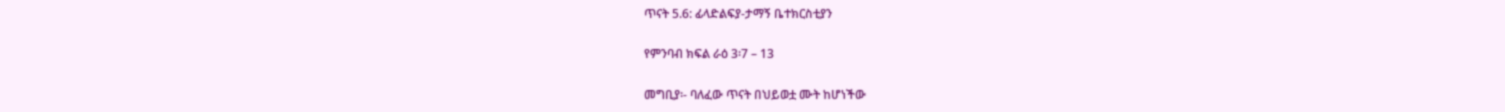ጥናት 5.6: ፊላድልፍያ-ታማኝ ቤተክርስቲያን

የምንባብ ክፍል ራዕ 3፡7 – 13

መግቢያ፡- ባለፈው ጥናት በህይወቷ ሙት ከሆነችው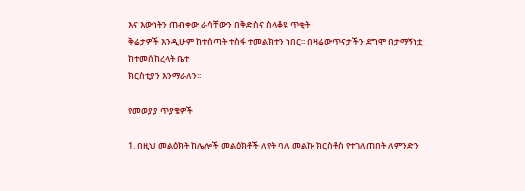እና እውነትን ጠብቀው ራሳቸውን በቅድስና ስላቆዩ ጥቂት
ቅሬታዎች እንዲሁም ከተሰጣት ተስፋ ተመልክተን ነበር፡፡ በዛሬውጥናታችን ደግሞ በታማኝነቷ ከተመሰከረላት ቤተ
ክርስቲያን እንማራለን፡፡

የመወያያ ጥያቄዎች

1. በዚህ መልዕክት ከሌሎች መልዕክቶች ለየት ባለ መልኩ ክርስቶስ የተገለጠበት ለምንድን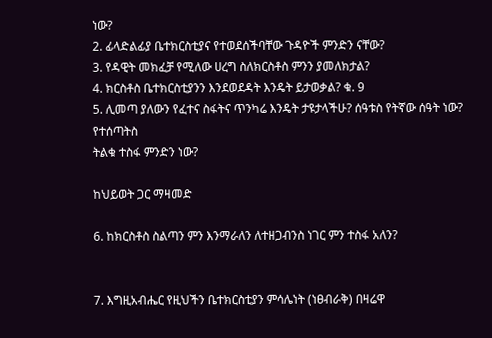ነው?
2. ፊላድልፊያ ቤተክርስቲያና የተወደሰችባቸው ጉዳዮች ምንድን ናቸው?
3. የዳዊት መክፈቻ የሚለው ሀረግ ስለክርስቶስ ምንን ያመለክታል?
4. ክርስቶስ ቤተክርስቲያንን እንደወደዳት እንዴት ይታወቃል? ቁ. 9
5. ሊመጣ ያለውን የፈተና ስፋትና ጥንካሬ እንዴት ታዩታላችሁ? ሰዓቱስ የትኛው ሰዓት ነው? የተሰጣትስ
ትልቁ ተስፋ ምንድን ነው?

ከህይወት ጋር ማዛመድ

6. ከክርስቶስ ስልጣን ምን እንማራለን ለተዘጋብንስ ነገር ምን ተስፋ አለን?


7. እግዚአብሔር የዚህችን ቤተክርስቲያን ምሳሌነት (ነፀብራቅ) በዛሬዋ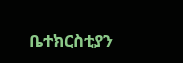ቤተክርስቲያን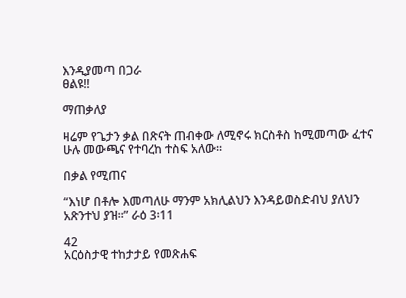እንዲያመጣ በጋራ
ፀልዩ!!

ማጠቃለያ

ዛሬም የጌታን ቃል በጽናት ጠብቀው ለሚኖሩ ክርስቶስ ከሚመጣው ፈተና ሁሉ መውጫና የተባረከ ተስፍ አለው፡፡

በቃል የሚጠና

“እነሆ በቶሎ እመጣለሁ ማንም አክሊልህን እንዳይወስድብህ ያለህን አጽንተህ ያዝ፡፡” ራዕ 3፡11

42
አርዕስታዊ ተከታታይ የመጽሐፍ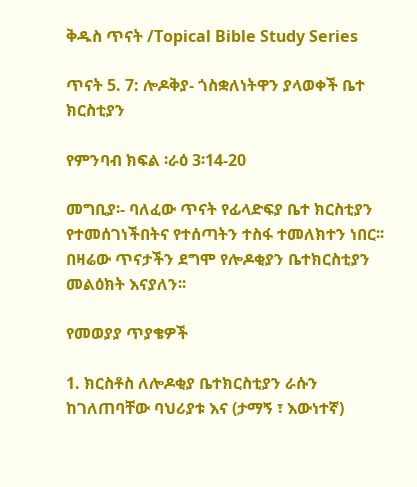ቅዱስ ጥናት /Topical Bible Study Series

ጥናት 5. 7: ሎዶቅያ- ጎስቋለነትዋን ያላወቀች ቤተ ክርስቲያን

የምንባብ ክፍል ፡ራዕ 3፡14-20

መግቢያ፡- ባለፈው ጥናት የፊላድፍያ ቤተ ክርስቲያን የተመሰገነችበትና የተሰጣትን ተስፋ ተመለክተን ነበር፡፡
በዛሬው ጥናታችን ደግሞ የሎዶቂያን ቤተክርስቲያን መልዕክት እናያለን፡፡

የመወያያ ጥያቄዎች

1. ክርስቶስ ለሎዶቂያ ቤተክርስቲያን ራሱን ከገለጠባቸው ባህሪያቱ እና (ታማኝ ፣ እውነተኛ)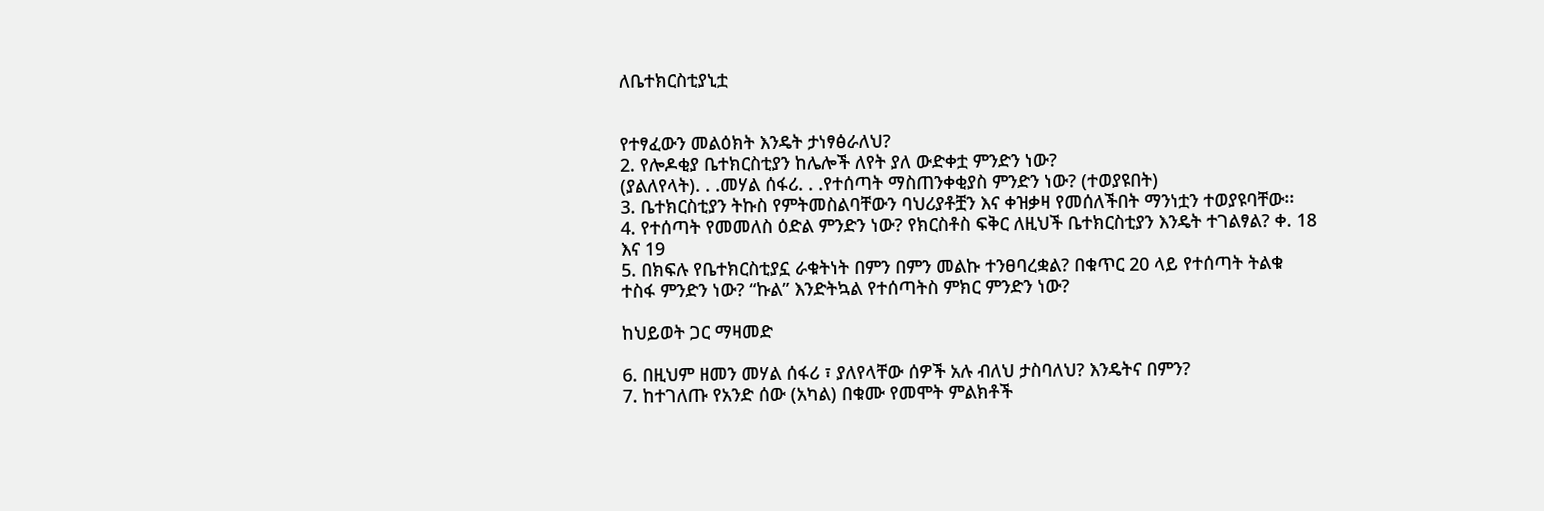ለቤተክርስቲያኒቷ


የተፃፈውን መልዕክት እንዴት ታነፃፅራለህ?
2. የሎዶቂያ ቤተክርስቲያን ከሌሎች ለየት ያለ ውድቀቷ ምንድን ነው?
(ያልለየላት). . .መሃል ሰፋሪ. . .የተሰጣት ማስጠንቀቂያስ ምንድን ነው? (ተወያዩበት)
3. ቤተክርስቲያን ትኩስ የምትመስልባቸውን ባህሪያቶቿን እና ቀዝቃዛ የመሰለችበት ማንነቷን ተወያዩባቸው፡፡
4. የተሰጣት የመመለስ ዕድል ምንድን ነው? የክርስቶስ ፍቅር ለዚህች ቤተክርስቲያን እንዴት ተገልፃል? ቀ. 18
እና 19
5. በክፍሉ የቤተክርስቲያኗ ራቁትነት በምን በምን መልኩ ተንፀባረቋል? በቁጥር 20 ላይ የተሰጣት ትልቁ
ተስፋ ምንድን ነው? “ኩል” እንድትኳል የተሰጣትስ ምክር ምንድን ነው?

ከህይወት ጋር ማዛመድ

6. በዚህም ዘመን መሃል ሰፋሪ ፣ ያለየላቸው ሰዎች አሉ ብለህ ታስባለህ? እንዴትና በምን?
7. ከተገለጡ የአንድ ሰው (አካል) በቁሙ የመሞት ምልክቶች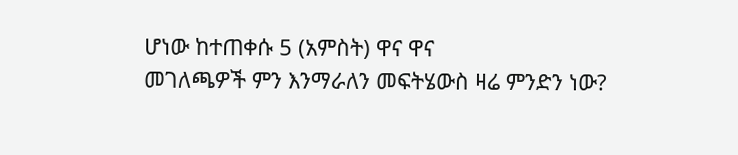ሆነው ከተጠቀሱ 5 (አምስት) ዋና ዋና
መገለጫዎች ምን እንማራለን መፍትሄውስ ዛሬ ምንድን ነው?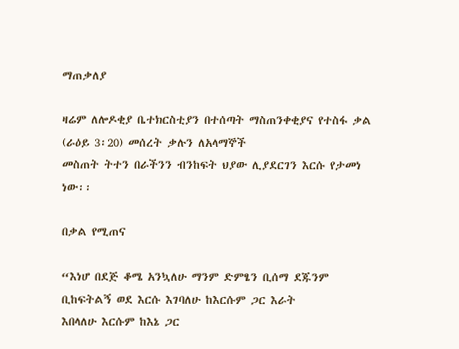ማጠቃለያ

ዛሬም ለሎዶቂያ ቤተክርስቲያን በተሰጣት ማስጠንቀቂያና የተስፋ ቃል (ራዕይ 3፡20) መሰረት ቃሉን ለአላማኞች
መስጠት ትተን በራችንን ብንከፍት ህያው ሊያደርገን እርሱ የታመነ ነው፡፡

በቃል የሚጠና

“እነሆ በደጅ ቆሜ አንኳለሁ ማንም ድምፄን ቢሰማ ደጁንም ቢከፍትልኝ ወደ እርሱ እገባለሁ ከእርሱም ጋር እራት
እበላለሁ እርሱም ከእኔ ጋር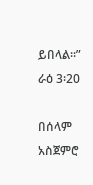ይበላል።” ራዕ 3፡20

በሰላም አስጀምሮ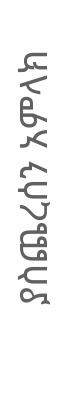ያስጨረሰን አምላክ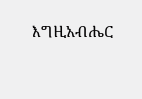እግዚአብሔር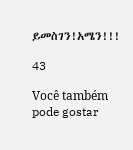ይመስገን!አሜን!!!

43

Você também pode gostar